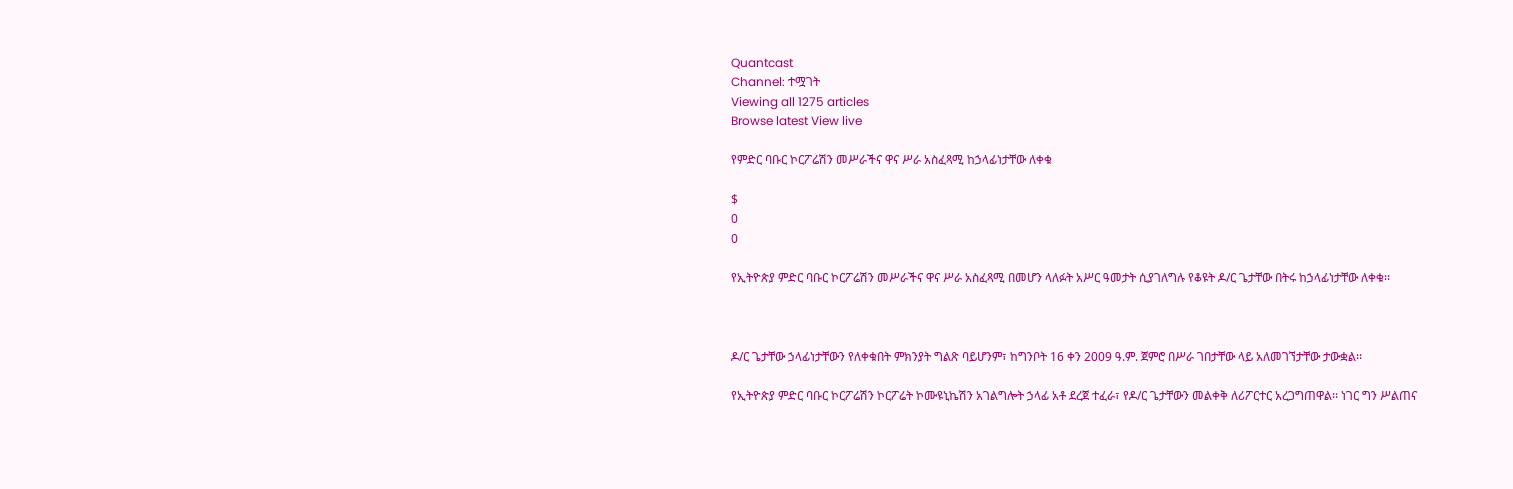Quantcast
Channel: ተሟገት
Viewing all 1275 articles
Browse latest View live

የምድር ባቡር ኮርፖሬሽን መሥራችና ዋና ሥራ አስፈጻሚ ከኃላፊነታቸው ለቀቁ

$
0
0

የኢትዮጵያ ምድር ባቡር ኮርፖሬሽን መሥራችና ዋና ሥራ አስፈጻሚ በመሆን ላለፉት አሥር ዓመታት ሲያገለግሉ የቆዩት ዶ/ር ጌታቸው በትሩ ከኃላፊነታቸው ለቀቁ፡፡



ዶ/ር ጌታቸው ኃላፊነታቸውን የለቀቁበት ምክንያት ግልጽ ባይሆንም፣ ከግንቦት 16 ቀን 2009 ዓ.ም. ጀምሮ በሥራ ገበታቸው ላይ አለመገኘታቸው ታውቋል፡፡

የኢትዮጵያ ምድር ባቡር ኮርፖሬሽን ኮርፖሬት ኮሙዩኒኬሽን አገልግሎት ኃላፊ አቶ ደረጀ ተፈራ፣ የዶ/ር ጌታቸውን መልቀቅ ለሪፖርተር አረጋግጠዋል፡፡ ነገር ግን ሥልጠና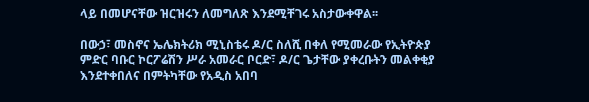ላይ በመሆናቸው ዝርዝሩን ለመግለጽ እንደሚቸገሩ አስታውቀዋል፡፡

በውኃ፣ መስኖና ኤሌክትሪክ ሚኒስቴሩ ዶ/ር ስለሺ በቀለ የሚመራው የኢትዮጵያ ምድር ባቡር ኮርፖሬሽን ሥራ አመራር ቦርድ፣ ዶ/ር ጌታቸው ያቀረቡትን መልቀቂያ እንደተቀበለና በምትካቸው የአዲስ አበባ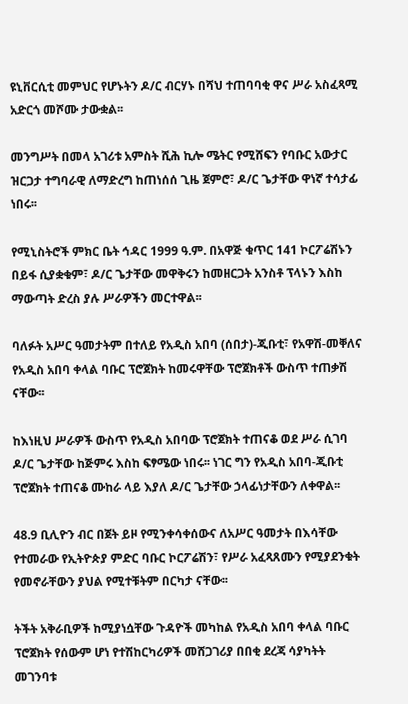ዩኒቨርሲቲ መምህር የሆኑትን ዶ/ር ብርሃኑ በሻህ ተጠባባቂ ዋና ሥራ አስፈጻሚ አድርጎ መሾሙ ታውቋል፡፡

መንግሥት በመላ አገሪቱ አምስት ሺሕ ኪሎ ሜትር የሚሸፍን የባቡር አውታር ዝርጋታ ተግባራዊ ለማድረግ ከጠነሰሰ ጊዜ ጀምሮ፣ ዶ/ር ጌታቸው ዋነኛ ተሳታፊ ነበሩ፡፡

የሚኒስትሮች ምክር ቤት ኅዳር 1999 ዓ.ም. በአዋጅ ቁጥር 141 ኮርፖሬሽኑን በይፋ ሲያቋቁም፣ ዶ/ር ጌታቸው መዋቅሩን ከመዘርጋት አንስቶ ፕላኑን እስከ ማውጣት ድረስ ያሉ ሥራዎችን መርተዋል፡፡

ባለፉት አሥር ዓመታትም በተለይ የአዲስ አበባ (ሰበታ)-ጂቡቲ፣ የአዋሽ-መቐለና የአዲስ አበባ ቀላል ባቡር ፕሮጀክት ከመሩዋቸው ፕሮጀክቶች ውስጥ ተጠቃሽ ናቸው፡፡

ከእነዚህ ሥራዎች ውስጥ የአዲስ አበባው ፕሮጀክት ተጠናቆ ወደ ሥራ ሲገባ ዶ/ር ጌታቸው ከጅምሩ እስከ ፍፃሜው ነበሩ፡፡ ነገር ግን የአዲስ አበባ-ጂቡቲ ፕሮጀክት ተጠናቆ ሙከራ ላይ እያለ ዶ/ር ጌታቸው ኃላፊነታቸውን ለቀዋል፡፡

48.9 ቢሊዮን ብር በጀት ይዞ የሚንቀሳቀሰውና ለአሥር ዓመታት በእሳቸው የተመራው የኢትዮጵያ ምድር ባቡር ኮርፖሬሽን፣ የሥራ አፈጻጸሙን የሚያደንቁት የመኖራቸውን ያህል የሚተቹትም በርካታ ናቸው፡፡

ትችት አቅራቢዎች ከሚያነሷቸው ጉዳዮች መካከል የአዲስ አበባ ቀላል ባቡር ፕሮጀክት የሰውም ሆነ የተሽከርካሪዎች መሸጋገሪያ በበቂ ደረጃ ሳያካትት መገንባቱ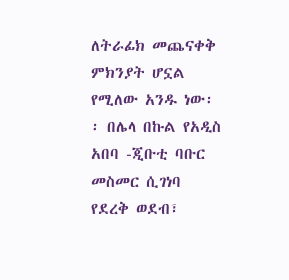ለትራፊክ መጨናቀቅ ምክንያት ሆኗል የሚለው አንዱ ነው፡፡ በሌላ በኩል የአዲስ አበባ -ጂቡቲ ባቡር መስመር ሲገነባ የደረቅ ወደብ፣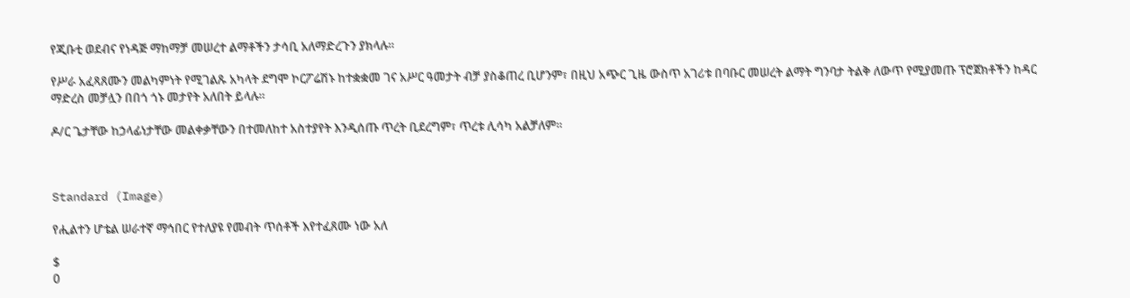የጂቡቲ ወደብና የነዳጅ ማከማቻ መሠረተ ልማቶችን ታሳቢ አለማድረጉን ያክላሉ፡፡

የሥራ አፈጻጸሙን መልካምነት የሚገልጹ አካላት ደግሞ ኮርፖሬሽኑ ከተቋቋመ ገና አሥር ዓመታት ብቻ ያስቆጠረ ቢሆንም፣ በዚህ አጭር ጊዜ ውስጥ አገሪቱ በባቡር መሠረት ልማት ግንባታ ትልቅ ለውጥ የሚያመጡ ፕሮጀክቶችን ከዳር ማድረስ መቻሏን በበጎ ጎኑ መታየት አለበት ይላሉ፡፡

ዶ/ር ጌታቸው ከኃላፊነታቸው መልቀቃቸውን በተመለከተ አስተያየት እንዲሰጡ ጥረት ቢደረግም፣ ጥረቱ ሊሳካ አልቻለም፡፡



Standard (Image)

የሒልተን ሆቴል ሠራተኛ ማኅበር የተለያዩ የመብት ጥሰቶች እየተፈጸሙ ነው አለ

$
0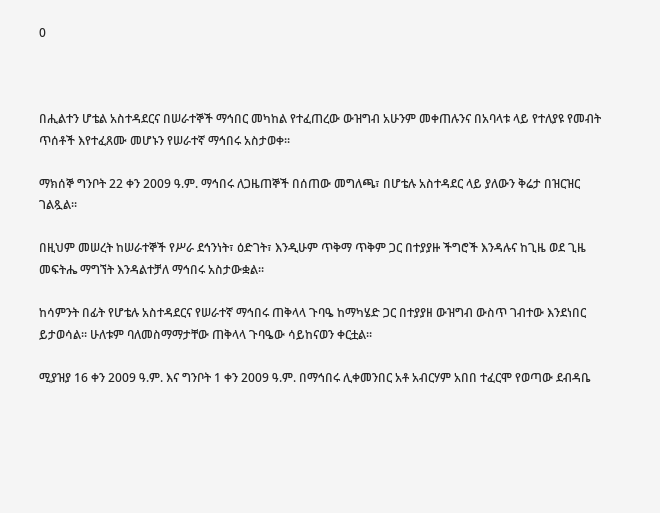0



በሒልተን ሆቴል አስተዳደርና በሠራተኞች ማኅበር መካከል የተፈጠረው ውዝግብ አሁንም መቀጠሉንና በአባላቱ ላይ የተለያዩ የመብት ጥሰቶች እየተፈጸሙ መሆኑን የሠራተኛ ማኅበሩ አስታወቀ፡፡

ማክሰኞ ግንቦት 22 ቀን 2009 ዓ.ም. ማኅበሩ ለጋዜጠኞች በሰጠው መግለጫ፣ በሆቴሉ አስተዳደር ላይ ያለውን ቅሬታ በዝርዝር ገልጿል፡፡

በዚህም መሠረት ከሠራተኞች የሥራ ደኅንነት፣ ዕድገት፣ እንዲሁም ጥቅማ ጥቅም ጋር በተያያዙ ችግሮች እንዳሉና ከጊዜ ወደ ጊዜ መፍትሔ ማግኘት እንዳልተቻለ ማኅበሩ አስታውቋል፡፡

ከሳምንት በፊት የሆቴሉ አስተዳደርና የሠራተኛ ማኅበሩ ጠቅላላ ጉባዔ ከማካሄድ ጋር በተያያዘ ውዝግብ ውስጥ ገብተው እንደነበር ይታወሳል፡፡ ሁለቱም ባለመስማማታቸው ጠቅላላ ጉባዔው ሳይከናወን ቀርቷል፡፡

ሚያዝያ 16 ቀን 2009 ዓ.ም. እና ግንቦት 1 ቀን 2009 ዓ.ም. በማኅበሩ ሊቀመንበር አቶ አብርሃም አበበ ተፈርሞ የወጣው ደብዳቤ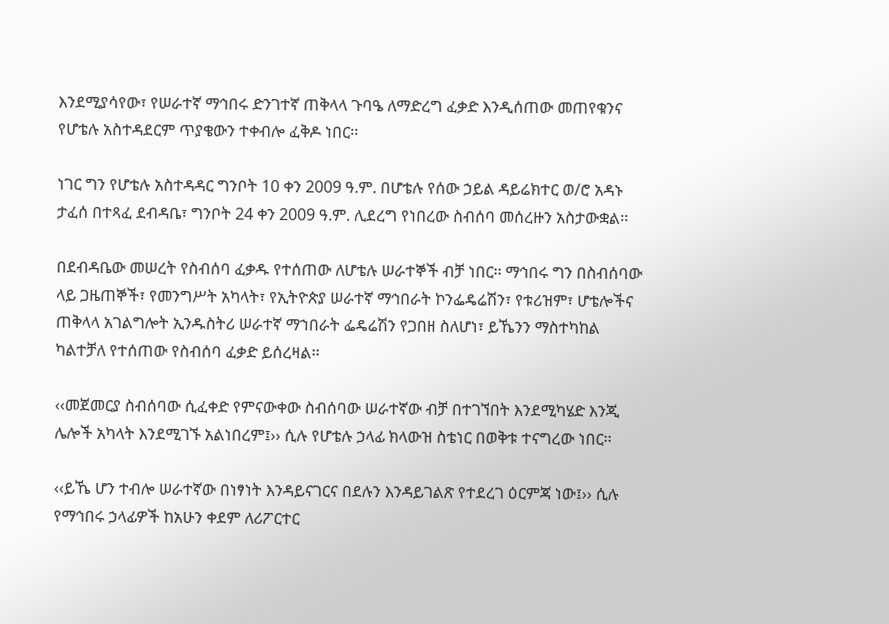እንደሚያሳየው፣ የሠራተኛ ማኅበሩ ድንገተኛ ጠቅላላ ጉባዔ ለማድረግ ፈቃድ እንዲሰጠው መጠየቁንና የሆቴሉ አስተዳደርም ጥያቄውን ተቀብሎ ፈቅዶ ነበር፡፡

ነገር ግን የሆቴሉ አስተዳዳር ግንቦት 10 ቀን 2009 ዓ.ም. በሆቴሉ የሰው ኃይል ዳይሬክተር ወ/ሮ አዳኑ ታፈሰ በተጻፈ ደብዳቤ፣ ግንቦት 24 ቀን 2009 ዓ.ም. ሊደረግ የነበረው ስብሰባ መሰረዙን አስታውቋል፡፡

በደብዳቤው መሠረት የስብሰባ ፈቃዱ የተሰጠው ለሆቴሉ ሠራተኞች ብቻ ነበር፡፡ ማኅበሩ ግን በስብሰባው ላይ ጋዜጠኞች፣ የመንግሥት አካላት፣ የኢትዮጵያ ሠራተኛ ማኅበራት ኮንፌዴሬሽን፣ የቱሪዝም፣ ሆቴሎችና ጠቅላላ አገልግሎት ኢንዱስትሪ ሠራተኛ ማኀበራት ፌዴሬሽን የጋበዘ ስለሆነ፣ ይኼንን ማስተካከል ካልተቻለ የተሰጠው የስብሰባ ፈቃድ ይሰረዛል፡፡

‹‹መጀመርያ ስብሰባው ሲፈቀድ የምናውቀው ስብሰባው ሠራተኛው ብቻ በተገኘበት እንደሚካሄድ እንጂ ሌሎች አካላት እንደሚገኙ አልነበረም፤›› ሲሉ የሆቴሉ ኃላፊ ክላውዝ ስቴነር በወቅቱ ተናግረው ነበር፡፡

‹‹ይኼ ሆን ተብሎ ሠራተኛው በነፃነት እንዳይናገርና በደሉን እንዳይገልጽ የተደረገ ዕርምጃ ነው፤›› ሲሉ የማኅበሩ ኃላፊዎች ከአሁን ቀደም ለሪፖርተር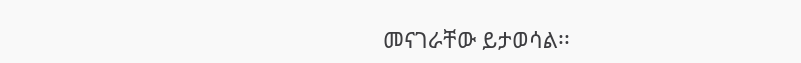መናገራቸው ይታወሳል፡፡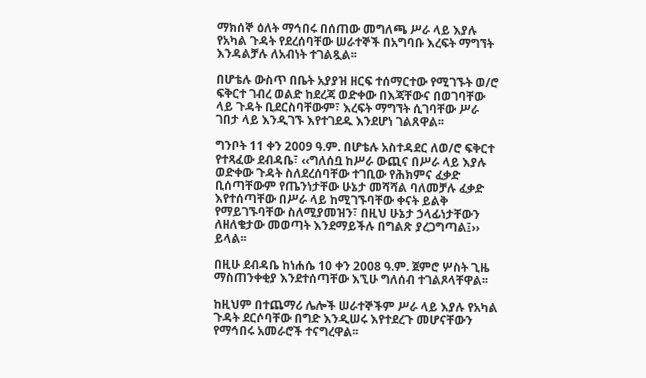ማክሰኞ ዕለት ማኅበሩ በሰጠው መግለጫ ሥራ ላይ እያሉ የአካል ጉዳት የደረሰባቸው ሠራተኞች በአግባቡ እረፍት ማግኘት እንዳልቻሉ ለአብነት ተገልጿል፡፡

በሆቴሉ ውስጥ በቤት አያያዝ ዘርፍ ተሰማርተው የሚገኙት ወ/ሮ ፍቅርተ ገብረ ወልድ ከደረጃ ወድቀው በእጃቸውና በወገባቸው ላይ ጉዳት ቢደርስባቸውም፣ እረፍት ማግኘት ሲገባቸው ሥራ ገበታ ላይ እንዲገኙ እየተገደዱ እንደሆነ ገልጸዋል፡፡

ግንቦት 11 ቀን 2009 ዓ.ም. በሆቴሉ አስተዳደር ለወ/ሮ ፍቅርተ የተጻፈው ደብዳቤ፣ ‹‹ግለሰቧ ከሥራ ውጪና በሥራ ላይ እያሉ ወድቀው ጉዳት ስለደረሰባቸው ተገቢው የሕክምና ፈቃድ ቢሰጣቸውም የጤንነታቸው ሁኔታ መሻሻል ባለመቻሉ ፈቃድ እየተሰጣቸው በሥራ ላይ ከሚገኙባቸው ቀናት ይልቅ የማይገኙባቸው ስለሚያመዝን፣ በዚህ ሁኔታ ኃላፊነታቸውን ለዘለቄታው መወጣት እንደማይችሉ በግልጽ ያረጋግጣል፤›› ይላል፡፡

በዚሁ ደብዳቤ ከነሐሴ 10 ቀን 2008 ዓ.ም. ጀምሮ ሦስት ጊዜ ማስጠንቀቂያ እንደተሰጣቸው እኚሁ ግለሰብ ተገልጾላቸዋል፡፡

ከዚህም በተጨማሪ ሌሎች ሠራተኞችም ሥራ ላይ እያሉ የአካል ጉዳት ደርሶባቸው በግድ እንዲሠሩ እየተደረጉ መሆናቸውን የማኅበሩ አመራሮች ተናግረዋል፡፡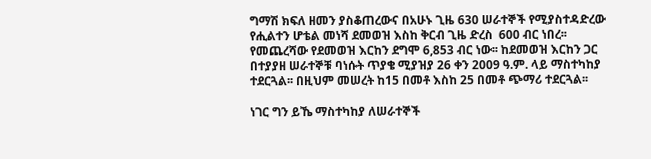ግማሽ ክፍለ ዘመን ያስቆጠረውና በአሁኑ ጊዜ 630 ሠራተኞች የሚያስተዳድረው የሒልተን ሆቴል መነሻ ደመወዝ እስከ ቅርብ ጊዜ ድረስ  600 ብር ነበረ፡፡ የመጨረሻው የደመወዝ እርከን ደግሞ 6,853 ብር ነው፡፡ ከደመወዝ እርከን ጋር በተያያዘ ሠራተኞቹ ባነሱት ጥያቄ ሚያዝያ 26 ቀን 2009 ዓ.ም. ላይ ማስተካከያ ተደርጓል፡፡ በዚህም መሠረት ከ15 በመቶ እስከ 25 በመቶ ጭማሪ ተደርጓል፡፡

ነገር ግን ይኼ ማስተካከያ ለሠራተኞች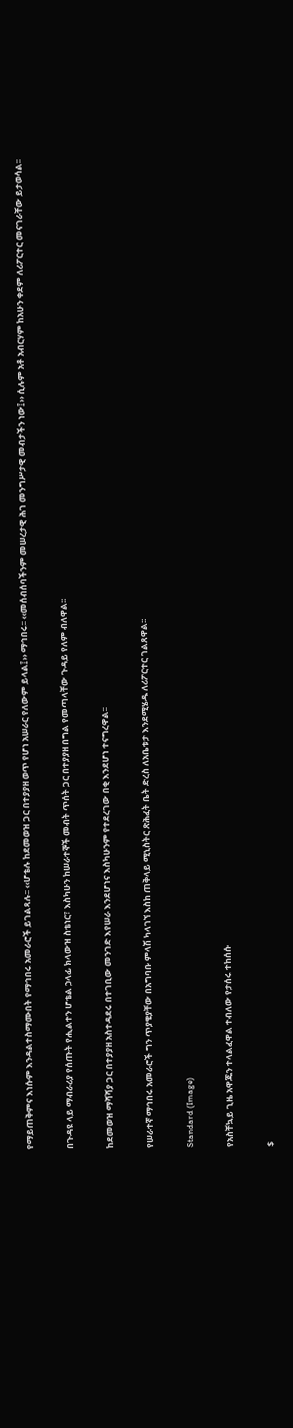የማይጠቅምና እነሱም እንዳልተስማሙበት የማኅበሩ አመራሮች ይገልጻሉ፡፡ ‹‹ሆቴሉ ከደመወዝ ጋር በተያያዘ ወጥ የሆነ አሠራር የለውም ይላል፤›› ማኅበሩ፡፡ ‹‹መሰብሰባችንም መሠረታዊ ሕገ መንግሥታዊ መብታችን ነው፤›› ሲሉም አቶ አብርሃም ከአሁን ቀደም ለሪፖርተር መናገራቸው ይታወሳል፡፡

በጉዳዩ ላይ ማብራሪያ የሰጡት የሒልተን ሆቴል ኃላፊ ክላውዝ ስቴነር፣ እስካሁን ከሠራተኞች መብት ጥሰት ጋር በተያያዘ በግል የመጣላቸው ጉዳይ የለም ብለዋል፡፡

ከደመወዝ ማሻሻያ ጋር በተያያዘ አስተዳደሩ በተገቢው መንገድ እየሠራ እንደሆነና እስካሁንም የተደረገው በቂ እንደሆነ ተናግረዋል፡፡

የሠራተኛ ማኅበሩ አመራሮች ግን ጥያቄያቸው በአግባቡ ምላሽ ካላገኘ እስከ ጠቅላይ ሚኒስትር ጽሕፈት ቤት ድረስ ለአቤቱታ እንደሚሄዱ ለሪፖርተር ገልጸዋል፡፡

Standard (Image)

የአስቸኳይ ጊዜ አዋጁን ተላልፈዋል ተብለው የታሰሩ ተከሰሱ

$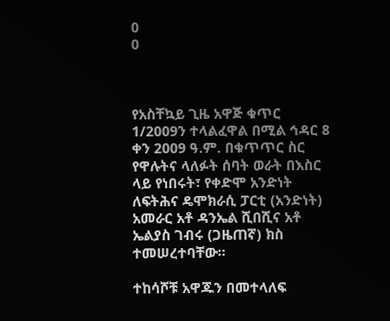0
0



የአስቸኳይ ጊዜ አዋጅ ቁጥር 1/2009ን ተላልፈዋል በሚል ኅዳር 8 ቀን 2009 ዓ.ም. በቁጥጥር ስር የዋሉትና ላለፉት ሰባት ወራት በእስር ላይ የነበሩት፣ የቀድሞ አንድነት ለፍትሕና ዴሞክራሲ ፓርቲ (አንድነት) አመራር አቶ ዳንኤል ሺበሺና አቶ ኤልያስ ገብሩ (ጋዜጠኛ) ክስ ተመሠረተባቸው፡፡

ተከሳሾቹ አዋጁን በመተላለፍ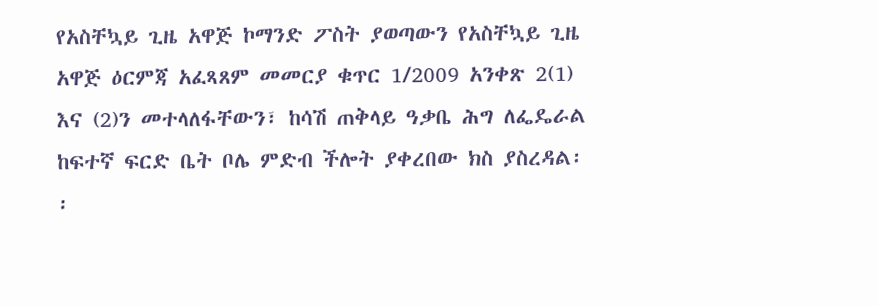የአስቸኳይ ጊዜ አዋጅ ኮማንድ ፖስት ያወጣውን የአስቸኳይ ጊዜ አዋጅ ዕርምጃ አፈጻጸም መመርያ ቁጥር 1/2009 አንቀጽ 2(1) እና (2)ን መተላለፋቸውን፣ ከሳሽ ጠቅላይ ዓቃቤ ሕግ ለፌዴራል ከፍተኛ ፍርድ ቤት ቦሌ ምድብ ችሎት ያቀረበው ክስ ያስረዳል፡፡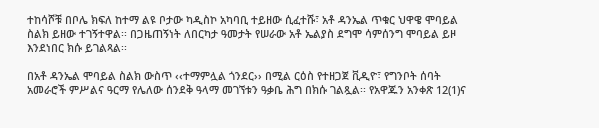ተከሳሾቹ በቦሌ ክፍለ ከተማ ልዩ ቦታው ካዲስኮ አካባቢ ተይዘው ሲፈተሹ፣ አቶ ዳንኤል ጥቁር ህዋዌ ሞባይል ስልክ ይዘው ተገኝተዋል፡፡ በጋዜጠኝነት ለበርካታ ዓመታት የሠራው አቶ ኤልያስ ደግሞ ሳምሰንግ ሞባይል ይዞ እንደነበር ክሱ ይገልጻል፡፡

በአቶ ዳንኤል ሞባይል ስልክ ውስጥ ‹‹ተማምሏል ጎንደር›› በሚል ርዕስ የተዘጋጀ ቪዲዮ፣ የግንቦት ሰባት አመራሮች ምሥልና ዓርማ የሌለው ሰንደቅ ዓላማ መገኘቱን ዓቃቤ ሕግ በክሱ ገልጿል፡፡ የአዋጁን አንቀጽ 12(1)ና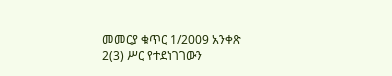መመርያ ቁጥር 1/2009 አንቀጽ 2(3) ሥር የተደነገገውን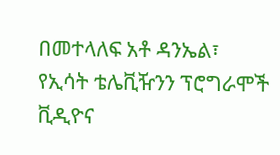በመተላለፍ አቶ ዳንኤል፣ የኢሳት ቴሌቪዥንን ፕሮግራሞች ቪዲዮና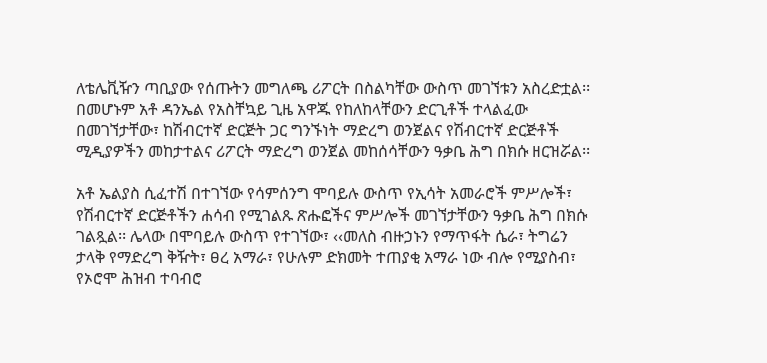ለቴሌቪዥን ጣቢያው የሰጡትን መግለጫ ሪፖርት በስልካቸው ውስጥ መገኘቱን አስረድቷል፡፡ በመሆኑም አቶ ዳንኤል የአስቸኳይ ጊዜ አዋጁ የከለከላቸውን ድርጊቶች ተላልፈው በመገኘታቸው፣ ከሽብርተኛ ድርጅት ጋር ግንኙነት ማድረግ ወንጀልና የሽብርተኛ ድርጅቶች ሚዲያዎችን መከታተልና ሪፖርት ማድረግ ወንጀል መከሰሳቸውን ዓቃቤ ሕግ በክሱ ዘርዝሯል፡፡

አቶ ኤልያስ ሲፈተሽ በተገኘው የሳምሰንግ ሞባይሉ ውስጥ የኢሳት አመራሮች ምሥሎች፣ የሽብርተኛ ድርጅቶችን ሐሳብ የሚገልጹ ጽሑፎችና ምሥሎች መገኘታቸውን ዓቃቤ ሕግ በክሱ ገልጿል፡፡ ሌላው በሞባይሉ ውስጥ የተገኘው፣ ‹‹መለስ ብዙኃኑን የማጥፋት ሴራ፣ ትግሬን ታላቅ የማድረግ ቅዥት፣ ፀረ አማራ፣ የሁሉም ድክመት ተጠያቂ አማራ ነው ብሎ የሚያስብ፣ የኦሮሞ ሕዝብ ተባብሮ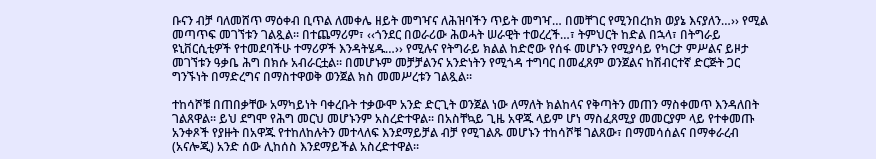ቡናን ብቻ ባለመሸጥ ማዕቀብ ቢጥል ለመቀሌ ዘይት መግዣና ለሕዝባችን ጥይት መግዣ… በመቸገር የሚንበረከክ ወያኔ እናያለን…›› የሚል መጣጥፍ መገኘቱን ገልጿል፡፡ በተጨማሪም፣ ‹‹ጎንደር በወራሪው ሕወሓት ሠራዊት ተወረረች…፣ ትምህርት ከድል በኋላ፣ በትግራይ ዩኒቨርሲቲዎች የተመደባችሁ ተማሪዎች እንዳትሄዱ…›› የሚሉና የትግራይ ክልል ከድሮው የሰፋ መሆኑን የሚያሳይ የካርታ ምሥልና ይዞታ መገኘቱን ዓቃቤ ሕግ በክሱ አብራርቷል፡፡ በመሆኑም መቻቻልንና አንድነትን የሚጎዳ ተግባር በመፈጸም ወንጀልና ከሽብርተኛ ድርጅት ጋር ግንኙነት በማድረግና በማስተዋወቅ ወንጀል ክስ መመሥረቱን ገልጿል፡፡

ተከሳሾቹ በጠበቃቸው አማካይነት ባቀረቡት ተቃውሞ አንድ ድርጊት ወንጀል ነው ለማለት ክልከላና የቅጣትን መጠን ማስቀመጥ እንዳለበት ገልጸዋል፡፡ ይህ ደግሞ የሕግ መርህ መሆኑንም አስረድተዋል፡፡ በአስቸኳይ ጊዜ አዋጁ ላይም ሆነ ማስፈጸሚያ መመርያም ላይ የተቀመጡ አንቀጾች የያዙት በአዋጁ የተከለከሉትን መተላለፍ እንደማይቻል ብቻ የሚገልጹ መሆኑን ተከሳሾቹ ገልጸው፣ በማመሳሰልና በማቀራረብ (አናሎጂ) አንድ ሰው ሊከሰስ እንደማይችል አስረድተዋል፡፡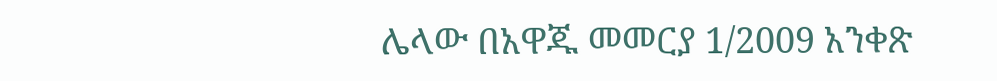ሌላው በአዋጁ መመርያ 1/2009 አንቀጽ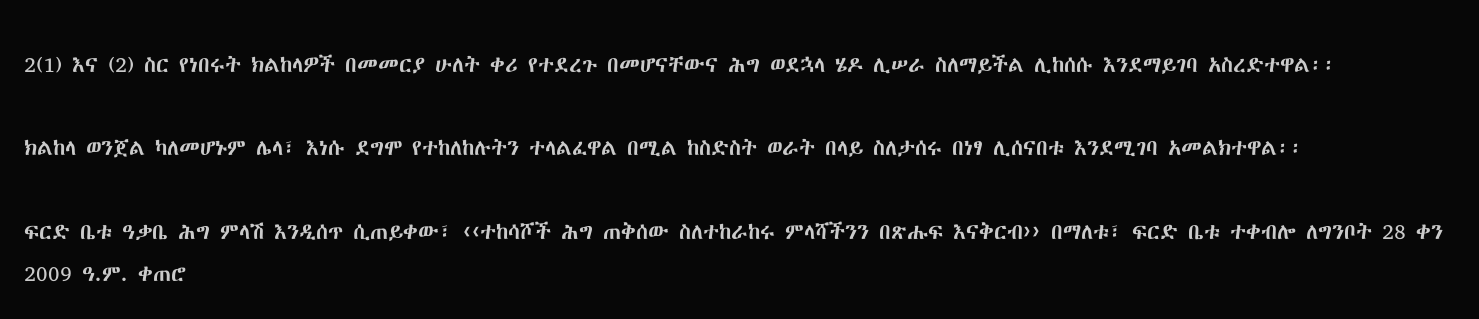2(1) እና (2) ስር የነበሩት ክልከላዎች በመመርያ ሁለት ቀሪ የተደረጉ በመሆናቸውና ሕግ ወደኋላ ሄዶ ሊሠራ ስለማይችል ሊከሰሱ እንደማይገባ አስረድተዋል፡፡

ክልከላ ወንጀል ካለመሆኑም ሌላ፣ እነሱ ደግሞ የተከለከሉትን ተላልፈዋል በሚል ከስድስት ወራት በላይ ስለታሰሩ በነፃ ሊሰናበቱ እንደሚገባ አመልክተዋል፡፡

ፍርድ ቤቱ ዓቃቤ ሕግ ምላሽ እንዲሰጥ ሲጠይቀው፣ ‹‹ተከሳሾች ሕግ ጠቅሰው ስለተከራከሩ ምላሻችንን በጽሑፍ እናቅርብ›› በማለቱ፣ ፍርድ ቤቱ ተቀብሎ ለግንቦት 28 ቀን 2009 ዓ.ም. ቀጠሮ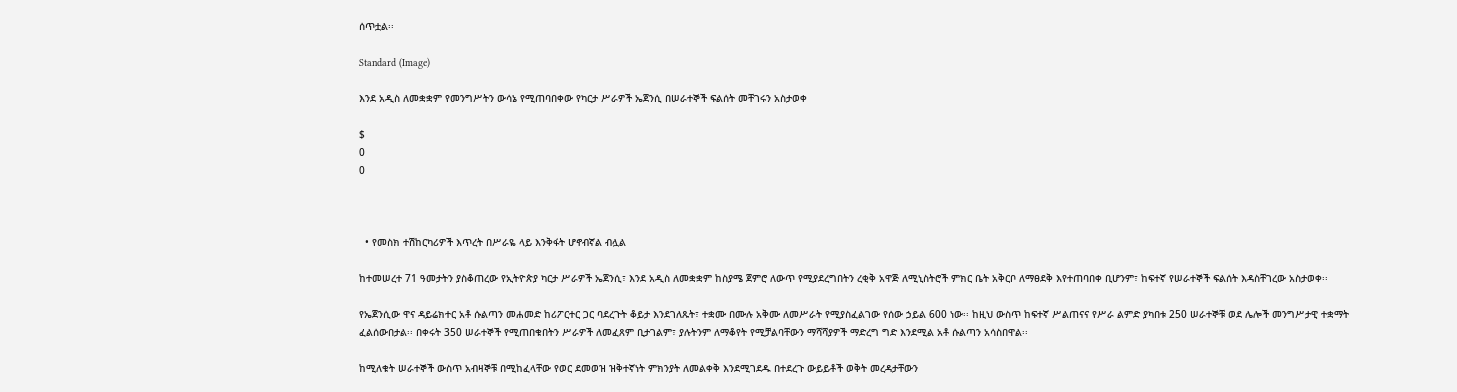ሰጥቷል፡፡

Standard (Image)

እንደ አዲስ ለመቋቋም የመንግሥትን ውሳኔ የሚጠባበቀው የካርታ ሥራዎች ኤጀንሲ በሠራተኞች ፍልሰት መቸገሩን አስታወቀ

$
0
0



  • የመስክ ተሽከርካሪዎች እጥረት በሥራዬ ላይ እንቅፋት ሆኖብኛል ብሏል

ከተመሠረተ 71 ዓመታትን ያስቆጠረው የኢትዮጵያ ካርታ ሥራዎች ኤጀንሲ፣ እንደ አዲስ ለመቋቋም ከስያሜ ጀምሮ ለውጥ የሚያደረግበትን ረቂቅ አዋጅ ለሚኒስትሮች ምክር ቤት አቅርቦ ለማፀደቅ እየተጠባበቀ ቢሆንም፣ ከፍተኛ የሠራተኞች ፍልሰት እዳስቸገረው አስታወቀ፡፡

የኤጀንሲው ዋና ዳይሬክተር አቶ ሱልጣን መሐመድ ከሪፖርተር ጋር ባደረጉት ቆይታ እንደገለጹት፣ ተቋሙ በሙሉ አቅሙ ለመሥራት የሚያስፈልገው የሰው ኃይል 600 ነው፡፡ ከዚህ ውስጥ ከፍተኛ ሥልጠናና የሥራ ልምድ ያካበቱ 250 ሠራተኞቹ ወደ ሌሎች መንግሥታዊ ተቋማት ፈልሰውበታል፡፡ በቀሩት 350 ሠራተኞች የሚጠበቁበትን ሥራዎች ለመፈጸም ቢታገልም፣ ያሉትንም ለማቆየት የሚቻልባቸውን ማሻሻያዎች ማድረግ ግድ እንደሚል አቶ ሱልጣን አሳስበዋል፡፡

ከሚለቁት ሠራተኞች ውስጥ አብዛኞቹ በሚከፈላቸው የወር ደመወዝ ዝቅተኛነት ምክንያት ለመልቀቅ እንደሚገደዱ በተደረጉ ውይይቶች ወቅት መረዳታቸውን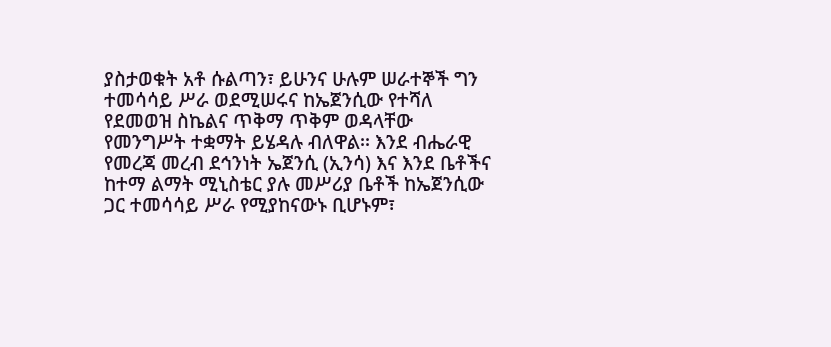ያስታወቁት አቶ ሱልጣን፣ ይሁንና ሁሉም ሠራተኞች ግን ተመሳሳይ ሥራ ወደሚሠሩና ከኤጀንሲው የተሻለ የደመወዝ ስኬልና ጥቅማ ጥቅም ወዳላቸው የመንግሥት ተቋማት ይሄዳሉ ብለዋል፡፡ እንደ ብሔራዊ የመረጃ መረብ ደኅንነት ኤጀንሲ (ኢንሳ) እና እንደ ቤቶችና ከተማ ልማት ሚኒስቴር ያሉ መሥሪያ ቤቶች ከኤጀንሲው ጋር ተመሳሳይ ሥራ የሚያከናውኑ ቢሆኑም፣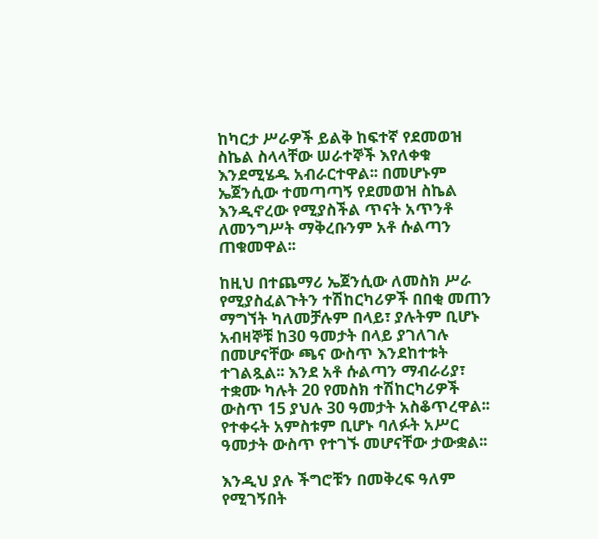ከካርታ ሥራዎች ይልቅ ከፍተኛ የደመወዝ ስኬል ስላላቸው ሠራተኞች እየለቀቁ እንደሚሄዱ አብራርተዋል፡፡ በመሆኑም ኤጀንሲው ተመጣጣኝ የደመወዝ ስኬል እንዲኖረው የሚያስችል ጥናት አጥንቶ ለመንግሥት ማቅረቡንም አቶ ሱልጣን ጠቁመዋል፡፡

ከዚህ በተጨማሪ ኤጀንሲው ለመስክ ሥራ የሚያስፈልጉትን ተሽከርካሪዎች በበቂ መጠን ማግኘት ካለመቻሉም በላይ፣ ያሉትም ቢሆኑ አብዛኞቹ ከ30 ዓመታት በላይ ያገለገሉ በመሆናቸው ጫና ውስጥ እንደከተቱት ተገልጿል፡፡ እንደ አቶ ሱልጣን ማብራሪያ፣ ተቋሙ ካሉት 20 የመስክ ተሽከርካሪዎች ውስጥ 15 ያህሉ 30 ዓመታት አስቆጥረዋል፡፡ የተቀሩት አምስቱም ቢሆኑ ባለፉት አሥር ዓመታት ውስጥ የተገኙ መሆናቸው ታውቋል፡፡

እንዲህ ያሉ ችግሮቹን በመቅረፍ ዓለም የሚገኝበት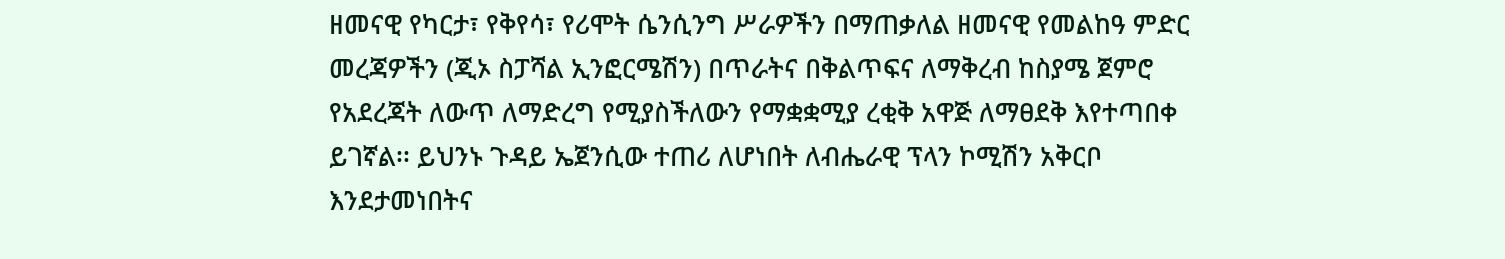ዘመናዊ የካርታ፣ የቅየሳ፣ የሪሞት ሴንሲንግ ሥራዎችን በማጠቃለል ዘመናዊ የመልከዓ ምድር መረጃዎችን (ጂኦ ስፓሻል ኢንፎርሜሽን) በጥራትና በቅልጥፍና ለማቅረብ ከስያሜ ጀምሮ የአደረጃት ለውጥ ለማድረግ የሚያስችለውን የማቋቋሚያ ረቂቅ አዋጅ ለማፀደቅ እየተጣበቀ ይገኛል፡፡ ይህንኑ ጉዳይ ኤጀንሲው ተጠሪ ለሆነበት ለብሔራዊ ፕላን ኮሚሽን አቅርቦ እንደታመነበትና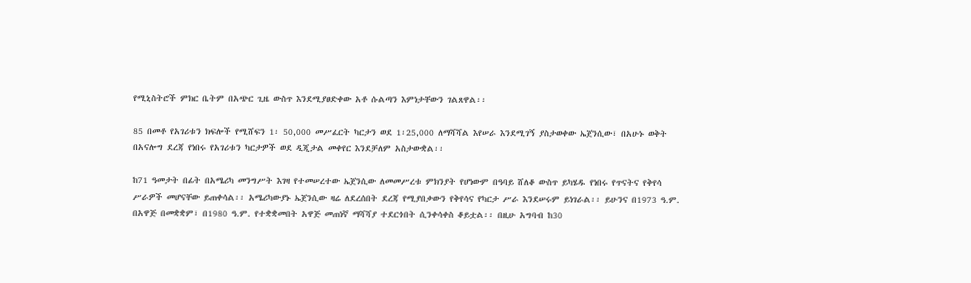የሚኒስትሮች ምክር ቤትም በአጭር ጊዜ ውስጥ እንደሚያፀድቀው አቶ ሱልጣን እምነታቸውን ገልጸዋል፡፡

85 በመቶ የአገሪቱን ክፍሎች የሚሸፍን 1፡ 50,000 መሥፈርት ካርታን ወደ 1፡25,000 ለማሻሻል እየሠራ እንደሚገኝ ያስታወቀው ኤጀንሲው፣ በአሁኑ ወቅት በአናሎግ ደረጃ የነበሩ የአገሪቱን ካርታዎች ወደ ዲጂታል መቀየር እንደቻለም አስታውቋል፡፡

ከ71 ዓመታት በፊት በአሜሪካ መንግሥት እገዛ የተመሠረተው ኤጀንሲው ለመመሥረቱ ምክንያት የሆነውም በዓባይ ሸለቆ ውስጥ ይካሄዱ የነበሩ የጥናትና የቅየሳ ሥራዎች መሆናቸው ይጠቀሳል፡፡ አሜሪካውያኑ ኤጀንሲው ዛሬ ለደረሰበት ደረጃ የሚያበቃውን የቅየሳና የካርታ ሥራ እንደሠሩም ይነገራል፡፡ ይሁንና በ1973 ዓ.ም. በአዋጅ በመቋቋም፣ በ1980 ዓ.ም. የተቋቋመበት አዋጅ መጠነኛ ማሻሻያ ተደርጎበት ሲንቀሳቀስ ቆይቷል፡፡ በዚሁ አግባብ ከ30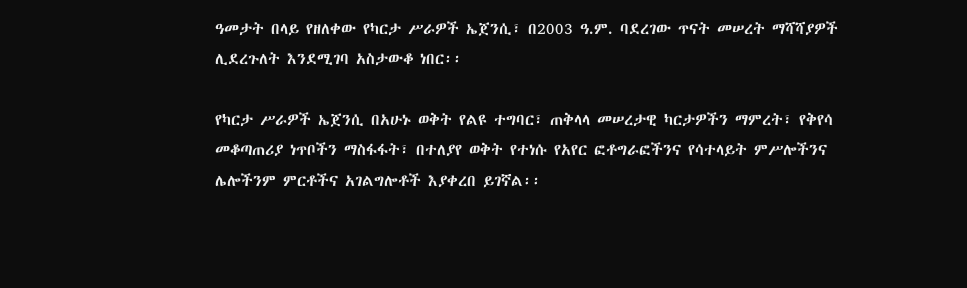ዓመታት በላይ የዘለቀው የካርታ ሥራዎች ኤጀንሲ፣ በ2003 ዓ.ም. ባደረገው ጥናት መሠረት ማሻሻያዎች ሊደረጉለት እንደሚገባ አስታውቆ ነበር፡፡

የካርታ ሥራዎች ኤጀንሲ በአሁኑ ወቅት የልዩ ተግባር፣ ጠቅላላ መሠረታዊ ካርታዎችን ማምረት፣ የቅየሳ መቆጣጠሪያ ነጥቦችን ማስፋፋት፣ በተለያየ ወቅት የተነሱ የአየር ፎቶግራፎችንና የሳተላይት ምሥሎችንና ሌሎችንም ምርቶችና አገልግሎቶች እያቀረበ ይገኛል፡፡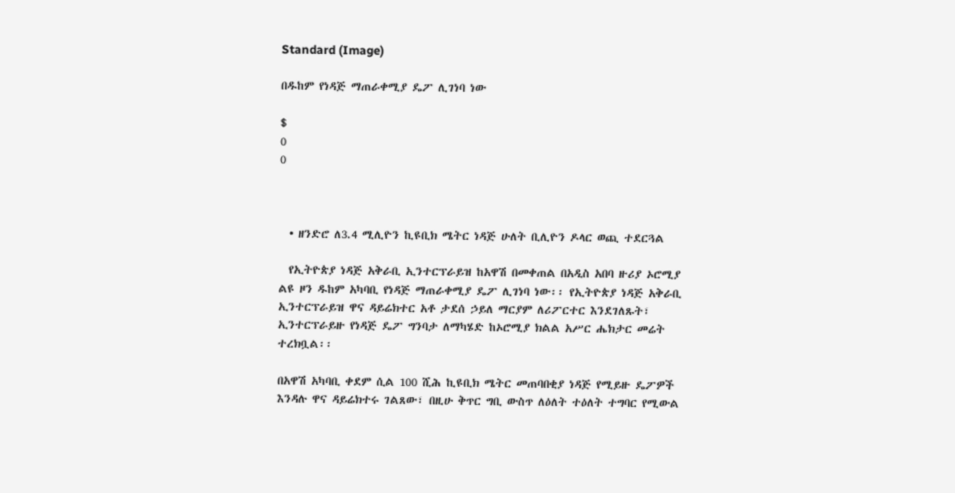Standard (Image)

በዱከም የነዳጅ ማጠራቀሚያ ዴፖ ሊገነባ ነው

$
0
0



  • ዘንድሮ ለ3.4 ሚሊዮን ኪዩቢክ ሜትር ነዳጅ ሁለት ቢሊዮን ዶላር ወጪ ተደርጓል

  የኢትዮጵያ ነዳጅ አቅራቢ ኢንተርፕራይዝ ከአዋሽ በመቀጠል በአዲስ አበባ ዙሪያ ኦሮሚያ ልዩ ዞን ዱከም አካባቢ የነዳጅ ማጠራቀሚያ ዴፖ ሊገነባ ነው፡፡ የኢትዮጵያ ነዳጅ አቅራቢ ኢንተርፕራይዝ ዋና ዳይሬክተር አቶ ታደሰ ኃይለ ማርያም ለሪፖርተር እንደገለጹት፣ ኢንተርፕራይዙ የነዳጅ ዴፖ ግንባታ ለማካሄድ ከኦሮሚያ ክልል አሥር ሔክታር መሬት ተረክቧል፡፡

በአዋሽ አካባቢ ቀደም ሲል 100 ሺሕ ኪዩቢክ ሜትር መጠባበቂያ ነዳጅ የሚይዙ ዴፖዎች እንዳሉ ዋና ዳይሬክተሩ ገልጸው፣ በዚሁ ቅጥር ግቢ ውስጥ ለዕለት ተዕለት ተግባር የሚውል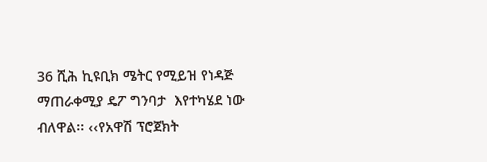36 ሺሕ ኪዩቢክ ሜትር የሚይዝ የነዳጅ ማጠራቀሚያ ዴፖ ግንባታ  እየተካሄደ ነው ብለዋል፡፡ ‹‹የአዋሽ ፕሮጀክት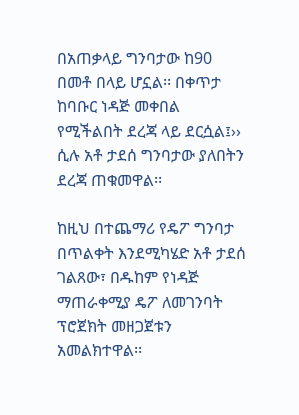በአጠቃላይ ግንባታው ከ90 በመቶ በላይ ሆኗል፡፡ በቀጥታ ከባቡር ነዳጅ መቀበል የሚችልበት ደረጃ ላይ ደርሷል፤›› ሲሉ አቶ ታደሰ ግንባታው ያለበትን ደረጃ ጠቁመዋል፡፡

ከዚህ በተጨማሪ የዴፖ ግንባታ በጥልቀት እንደሚካሄድ አቶ ታደሰ ገልጸው፣ በዱከም የነዳጅ ማጠራቀሚያ ዴፖ ለመገንባት ፕሮጀክት መዘጋጀቱን አመልክተዋል፡፡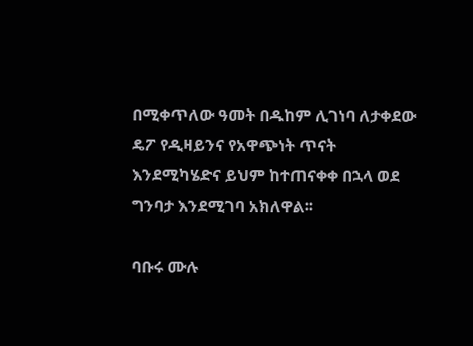በሚቀጥለው ዓመት በዱከም ሊገነባ ለታቀደው ዴፖ የዲዛይንና የአዋጭነት ጥናት እንደሚካሄድና ይህም ከተጠናቀቀ በኋላ ወደ ግንባታ እንደሚገባ አክለዋል፡፡

ባቡሩ ሙሉ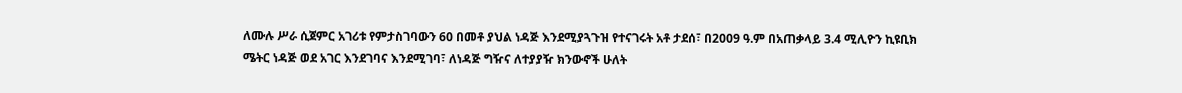ለሙሉ ሥራ ሲጀምር አገሪቱ የምታስገባውን 60 በመቶ ያህል ነዳጅ እንደሚያጓጉዝ የተናገሩት አቶ ታደሰ፣ በ2009 ዓ.ም በአጠቃላይ 3.4 ሚሊዮን ኪዩቢክ ሜትር ነዳጅ ወደ አገር እንደገባና እንደሚገባ፣ ለነዳጅ ግዥና ለተያያዥ ክንውኖች ሁለት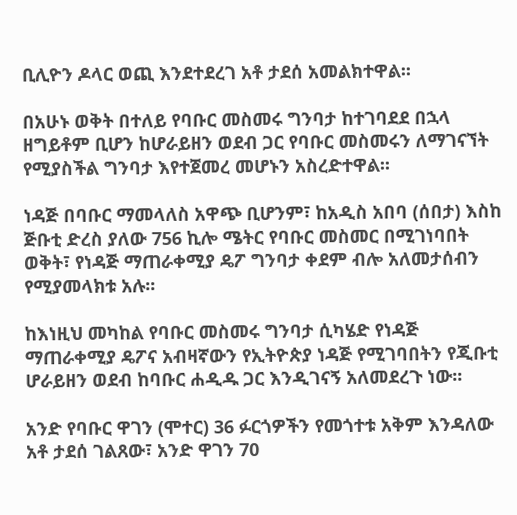ቢሊዮን ዶላር ወጪ እንደተደረገ አቶ ታደሰ አመልክተዋል፡፡

በአሁኑ ወቅት በተለይ የባቡር መስመሩ ግንባታ ከተገባደደ በኋላ ዘግይቶም ቢሆን ከሆራይዘን ወደብ ጋር የባቡር መስመሩን ለማገናኘት የሚያስችል ግንባታ እየተጀመረ መሆኑን አስረድተዋል፡፡

ነዳጅ በባቡር ማመላለስ አዋጭ ቢሆንም፣ ከአዲስ አበባ (ሰበታ) እስከ ጅቡቲ ድረስ ያለው 756 ኪሎ ሜትር የባቡር መስመር በሚገነባበት ወቅት፣ የነዳጅ ማጠራቀሚያ ዴፖ ግንባታ ቀደም ብሎ አለመታሰብን የሚያመላክቱ አሉ፡፡

ከእነዚህ መካከል የባቡር መስመሩ ግንባታ ሲካሄድ የነዳጅ ማጠራቀሚያ ዴፖና አብዛኛውን የኢትዮጵያ ነዳጅ የሚገባበትን የጂቡቲ ሆራይዘን ወደብ ከባቡር ሐዲዱ ጋር እንዲገናኝ አለመደረጉ ነው፡፡

አንድ የባቡር ዋገን (ሞተር) 36 ፉርጎዎችን የመጎተቱ አቅም እንዳለው አቶ ታደሰ ገልጸው፣ አንድ ዋገን 70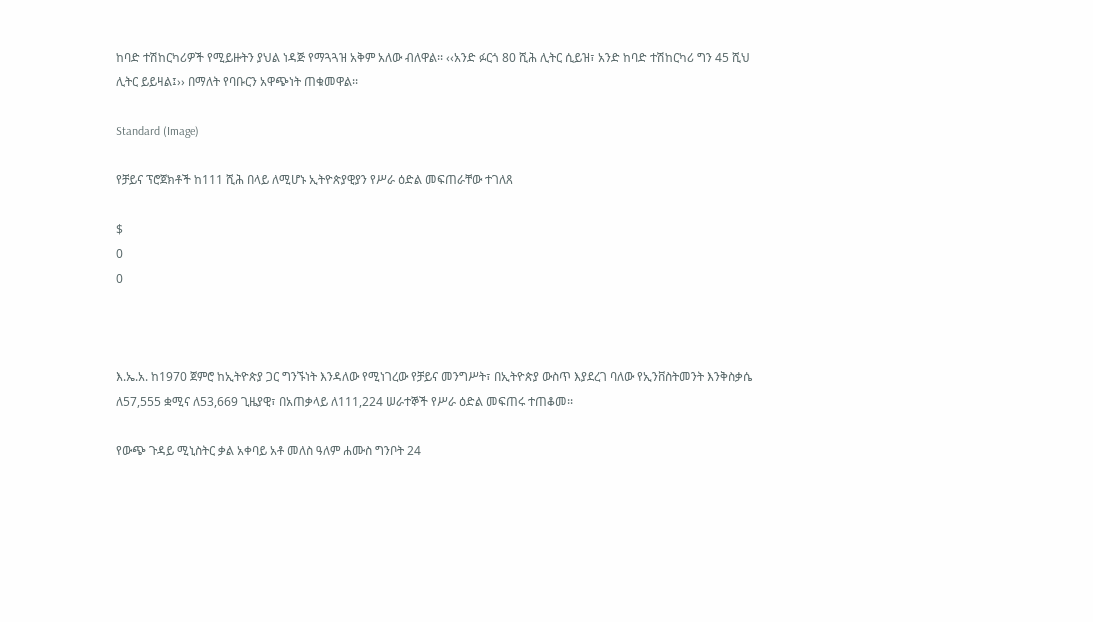ከባድ ተሽከርካሪዎች የሚይዙትን ያህል ነዳጅ የማጓጓዝ አቅም አለው ብለዋል፡፡ ‹‹አንድ ፉርጎ 80 ሺሕ ሊትር ሲይዝ፣ አንድ ከባድ ተሽከርካሪ ግን 45 ሺህ ሊትር ይይዛል፤›› በማለት የባቡርን አዋጭነት ጠቁመዋል፡፡

Standard (Image)

የቻይና ፕሮጀክቶች ከ111 ሺሕ በላይ ለሚሆኑ ኢትዮጵያዊያን የሥራ ዕድል መፍጠራቸው ተገለጸ

$
0
0



እ.ኤ.አ. ከ1970 ጀምሮ ከኢትዮጵያ ጋር ግንኙነት እንዳለው የሚነገረው የቻይና መንግሥት፣ በኢትዮጵያ ውስጥ እያደረገ ባለው የኢንቨስትመንት እንቅስቃሴ ለ57,555 ቋሚና ለ53,669 ጊዜያዊ፣ በአጠቃላይ ለ111,224 ሠራተኞች የሥራ ዕድል መፍጠሩ ተጠቆመ፡፡

የውጭ ጉዳይ ሚኒስትር ቃል አቀባይ አቶ መለስ ዓለም ሐሙስ ግንቦት 24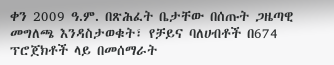ቀን 2009 ዓ.ም. በጽሕፈት ቤታቸው በሰጡት ጋዜጣዊ መግለጫ እንዳስታወቁት፣ የቻይና ባለሀብቶች በ674 ፕሮጀክቶች ላይ በመሰማራት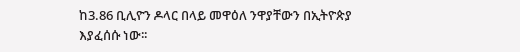ከ3.86 ቢሊዮን ዶላር በላይ መዋዕለ ንዋያቸውን በኢትዮጵያ እያፈሰሱ ነው፡፡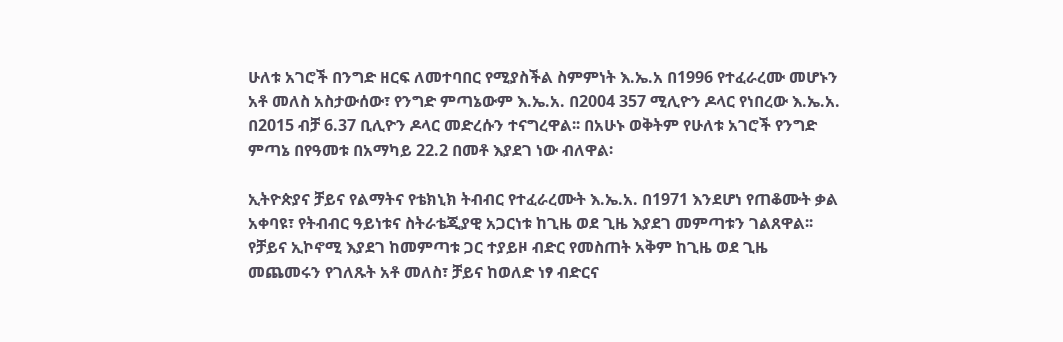ሁለቱ አገሮች በንግድ ዘርፍ ለመተባበር የሚያስችል ስምምነት እ.ኤ.አ በ1996 የተፈራረሙ መሆኑን አቶ መለስ አስታውሰው፣ የንግድ ምጣኔውም እ.ኤ.አ. በ2004 357 ሚሊዮን ዶላር የነበረው እ.ኤ.አ. በ2015 ብቻ 6.37 ቢሊዮን ዶላር መድረሱን ተናግረዋል፡፡ በአሁኑ ወቅትም የሁለቱ አገሮች የንግድ ምጣኔ በየዓመቱ በአማካይ 22.2 በመቶ እያደገ ነው ብለዋል፡

ኢትዮጵያና ቻይና የልማትና የቴክኒክ ትብብር የተፈራረሙት እ.ኤ.አ. በ1971 እንደሆነ የጠቆሙት ቃል አቀባዩ፣ የትብብር ዓይነቱና ስትራቴጂያዊ አጋርነቱ ከጊዜ ወደ ጊዜ እያደገ መምጣቱን ገልጸዋል፡፡ የቻይና ኢኮኖሚ እያደገ ከመምጣቱ ጋር ተያይዞ ብድር የመስጠት አቅም ከጊዜ ወደ ጊዜ መጨመሩን የገለጹት አቶ መለስ፣ ቻይና ከወለድ ነፃ ብድርና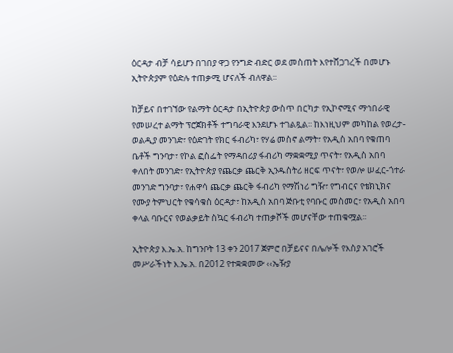ዕርዳታ ብቻ ሳይሆን በገበያ ዋጋ የንግድ ብድር ወደ መስጠት እየተሸጋገረች በመሆኑ ኢትዮጵያም የዕድሉ ተጠቃሚ ሆናለች ብለዋል፡፡

ከቻይና በተገኘው የልማት ዕርዳታ በኢትዮጵያ ውስጥ በርካታ የኢኮኖሚና ማኅበራዊ የመሠረተ ልማት ፕሮጀክቶች ተግባራዊ እንደሆኑ ተገልጿል፡፡ ከእነዚህም መካከል የወረታ-ወልዲያ መንገድ፣ የዕድገት የክር ፋብሪካ፣ የሃሬ መስኖ ልማት፣ የአዲስ አበባ የቁጠባ ቤቶች ግንባታ፣ የኮል ፎስፌት የማዳበሪያ ፋብሪካ ማቋቋሚያ ጥናት፣ የአዲስ አበባ ቀለበት መንገድ፣ የኢትዮጵያ የጨርቃ ጨርቅ ኢንዱስትሪ ዘርፍ ጥናት፣ የወሎ ሠፈር-ጎተራ መንገድ ግንባታ፣ የሐዋሳ ጨርቃ ጨርቅ ፋብሪካ የማሽነሪ ግዥ፣ የግብርና የቴክኒክና የሙያ ትምህርት የቁሳቁስ ዕርዳታ፣ ከአዲስ አበባ ጅቡቲ የባቡር መስመር፣ የአዲስ አበባ ቀላል ባቡርና የወልቃይት ስኳር ፋብሪካ ተጠቃሾች መሆናቸው ተጠቁሟል፡፡

ኢትዮጵያ እ.ኤ.አ. ከግንቦት 13 ቀን 2017 ጀምሮ በቻይናና በሌሎች የእስያ አገሮች መሥራችነት እ.ኤ.አ. በ2012 የተቋቋመው ‹‹ኤዥያ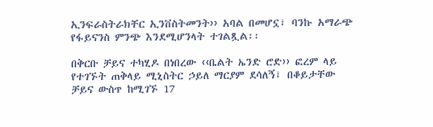ኢንፍራስትራክቸር ኢንቨስትመንት›› አባል በመሆኗ፣ ባንኩ አማራጭ የፋይናንስ ምንጭ እንደሚሆንላት ተገልጿል፡፡

በቅርቡ ቻይና ተካሂዶ በነበረው ‹‹ቤልት ኤንድ ሮድ›› ፎረም ላይ የተገኙት ጠቅላይ ሚኒስትር ኃይለ ማርያም ደሳለኝ፣ በቆይታቸው ቻይና ውስጥ ከሚገኙ 17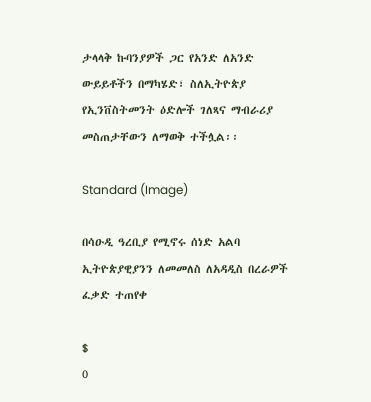ታላላቅ ኩባንያዎች ጋር የአንድ ለአንድ ውይይቶችን በማካሄድ፣ ስለኢትዮጵያ የኢንቨስትመንት ዕድሎች ገለጻና ማብራሪያ መስጠታቸውን ለማወቅ ተችሏል፡፡

Standard (Image)

በሳዑዲ ዓረቢያ የሚኖሩ ሰነድ አልባ ኢትዮጵያዊያንን ለመመለስ ለአዳዲስ በረራዎች ፈቃድ ተጠየቀ

$
0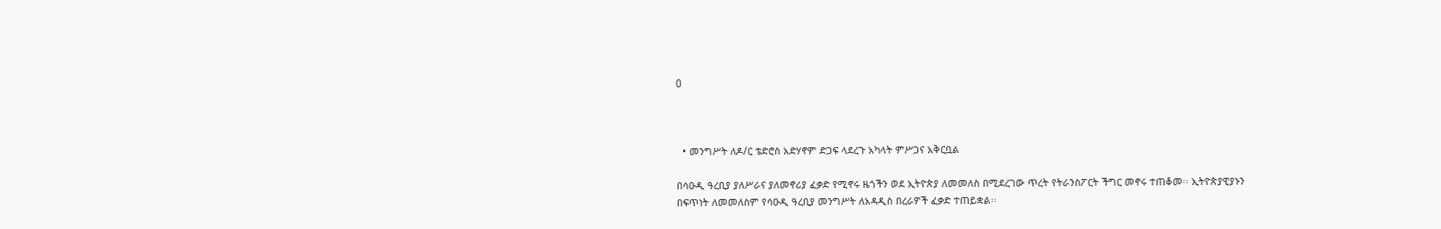0



  • መንግሥት ለዶ/ር ቴድሮስ አድሃኖም ድጋፍ ላደረጉ አካላት ምሥጋና አቅርቧል

በሳዑዲ ዓረቢያ ያለሥራና ያለመኖሪያ ፈቃድ የሚኖሩ ዜጎችን ወደ ኢትዮጵያ ለመመለስ በሚደረገው ጥረት የትራንስፖርት ችግር መኖሩ ተጠቆመ፡፡ ኢትዮጵያዊያኑን በፍጥነት ለመመለስም የሳዑዲ ዓረቢያ መንግሥት ለአዳዲስ በረራዎች ፈቃድ ተጠይቋል፡፡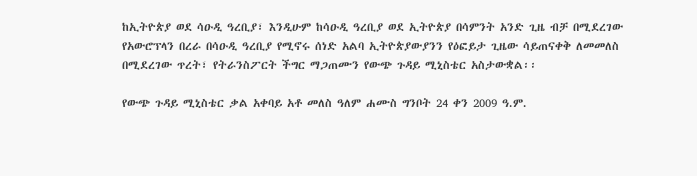ከኢትዮጵያ ወደ ሳዑዲ ዓረቢያ፣ እንዲሁም ከሳዑዲ ዓረቢያ ወደ ኢትዮጵያ በሳምንት አንድ ጊዜ ብቻ በሚደረገው የአውሮፕላን በረራ በሳዑዲ ዓረቢያ የሚኖሩ ሰነድ አልባ ኢትዮጵያውያንን የዕፎይታ ጊዜው ሳይጠናቀቅ ለመመለስ በሚደረገው ጥረት፣ የትራንስፖርት ችግር ማጋጠሙን የውጭ ጉዳይ ሚኒስቴር አስታውቋል፡፡

የውጭ ጉዳይ ሚኒስቴር ቃል አቀባይ አቶ መለስ ዓለም ሐሙስ ግንቦት 24 ቀን 2009 ዓ.ም.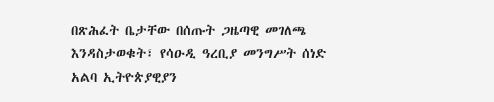በጽሕፈት ቤታቸው በሰጡት ጋዜጣዊ መገለጫ እንዳስታወቁት፣ የሳዑዲ ዓረቢያ መንግሥት ሰነድ አልባ ኢትዮጵያዊያን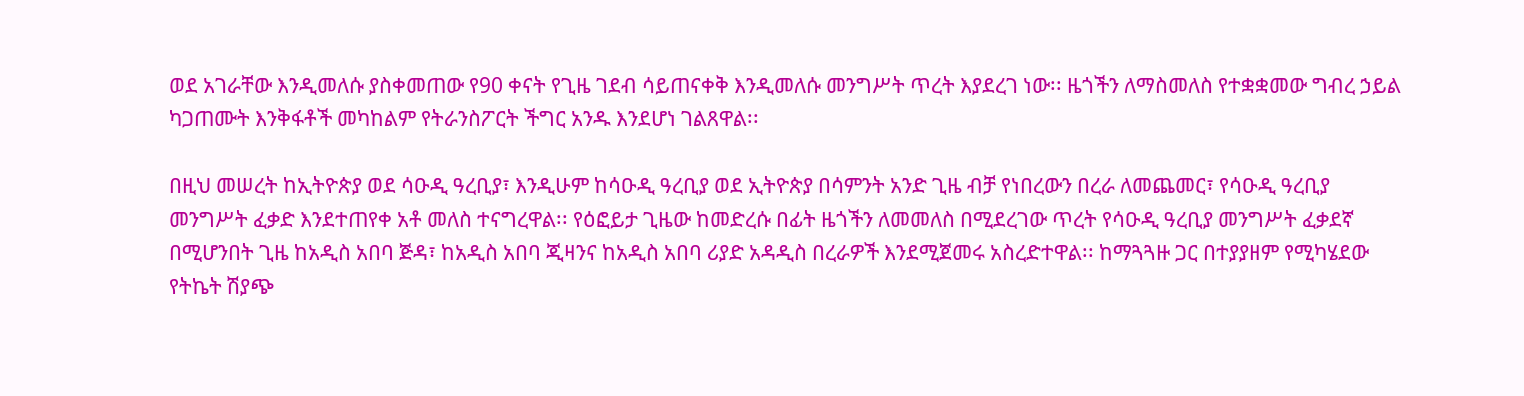ወደ አገራቸው እንዲመለሱ ያስቀመጠው የ90 ቀናት የጊዜ ገደብ ሳይጠናቀቅ እንዲመለሱ መንግሥት ጥረት እያደረገ ነው፡፡ ዜጎችን ለማስመለስ የተቋቋመው ግብረ ኃይል ካጋጠሙት እንቅፋቶች መካከልም የትራንስፖርት ችግር አንዱ እንደሆነ ገልጸዋል፡፡

በዚህ መሠረት ከኢትዮጵያ ወደ ሳዑዲ ዓረቢያ፣ እንዲሁም ከሳዑዲ ዓረቢያ ወደ ኢትዮጵያ በሳምንት አንድ ጊዜ ብቻ የነበረውን በረራ ለመጨመር፣ የሳዑዲ ዓረቢያ መንግሥት ፈቃድ እንደተጠየቀ አቶ መለስ ተናግረዋል፡፡ የዕፎይታ ጊዜው ከመድረሱ በፊት ዜጎችን ለመመለስ በሚደረገው ጥረት የሳዑዲ ዓረቢያ መንግሥት ፈቃደኛ በሚሆንበት ጊዜ ከአዲስ አበባ ጅዳ፣ ከአዲስ አበባ ጂዛንና ከአዲስ አበባ ሪያድ አዳዲስ በረራዎች እንደሚጀመሩ አስረድተዋል፡፡ ከማጓጓዙ ጋር በተያያዘም የሚካሄደው የትኬት ሽያጭ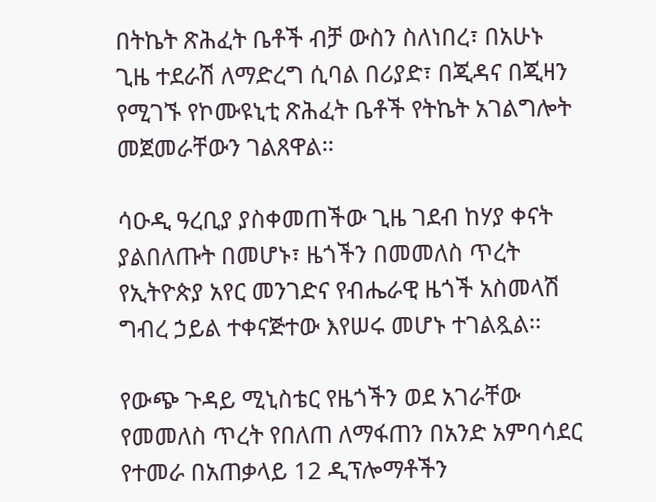በትኬት ጽሕፈት ቤቶች ብቻ ውስን ስለነበረ፣ በአሁኑ ጊዜ ተደራሽ ለማድረግ ሲባል በሪያድ፣ በጂዳና በጂዛን የሚገኙ የኮሙዩኒቲ ጽሕፈት ቤቶች የትኬት አገልግሎት መጀመራቸውን ገልጸዋል፡፡

ሳዑዲ ዓረቢያ ያስቀመጠችው ጊዜ ገደብ ከሃያ ቀናት ያልበለጡት በመሆኑ፣ ዜጎችን በመመለስ ጥረት የኢትዮጵያ አየር መንገድና የብሔራዊ ዜጎች አስመላሽ ግብረ ኃይል ተቀናጅተው እየሠሩ መሆኑ ተገልጿል፡፡

የውጭ ጉዳይ ሚኒስቴር የዜጎችን ወደ አገራቸው የመመለስ ጥረት የበለጠ ለማፋጠን በአንድ አምባሳደር የተመራ በአጠቃላይ 12 ዲፕሎማቶችን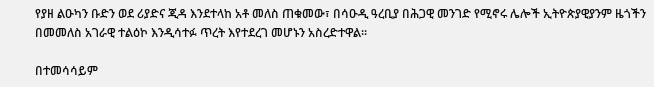የያዘ ልዑካን ቡድን ወደ ሪያድና ጂዳ እንደተላከ አቶ መለስ ጠቁመው፣ በሳዑዲ ዓረቢያ በሕጋዊ መንገድ የሚኖሩ ሌሎች ኢትዮጵያዊያንም ዜጎችን በመመለስ አገራዊ ተልዕኮ እንዲሳተፉ ጥረት እየተደረገ መሆኑን አስረድተዋል፡፡

በተመሳሳይም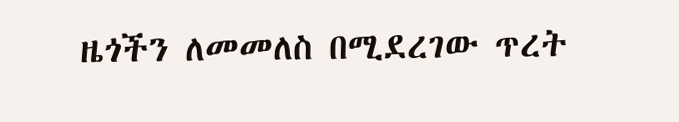ዜጎችን ለመመለስ በሚደረገው ጥረት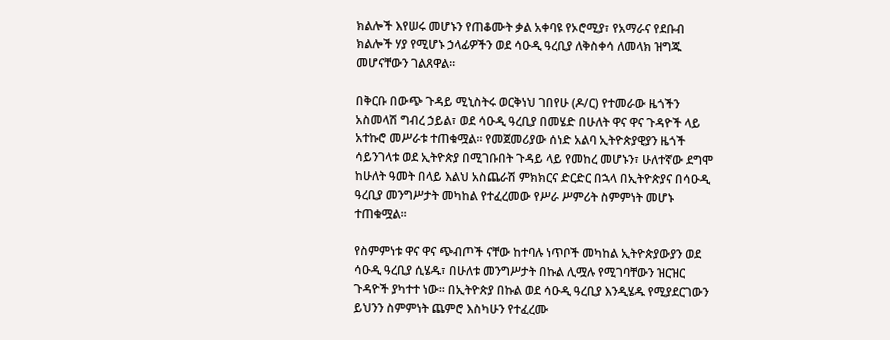ክልሎች እየሠሩ መሆኑን የጠቆሙት ቃል አቀባዩ የኦሮሚያ፣ የአማራና የደቡብ ክልሎች ሃያ የሚሆኑ ኃላፊዎችን ወደ ሳዑዲ ዓረቢያ ለቅስቀሳ ለመላክ ዝግጁ መሆናቸውን ገልጸዋል፡፡

በቅርቡ በውጭ ጉዳይ ሚኒስትሩ ወርቅነህ ገበየሁ (ዶ/ር) የተመራው ዜጎችን አስመላሽ ግብረ ኃይል፣ ወደ ሳዑዲ ዓረቢያ በመሄድ በሁለት ዋና ዋና ጉዳዮች ላይ አተኩሮ መሥራቱ ተጠቁሟል፡፡ የመጀመሪያው ሰነድ አልባ ኢትዮጵያዊያን ዜጎች ሳይንገላቱ ወደ ኢትዮጵያ በሚገቡበት ጉዳይ ላይ የመከረ መሆኑን፣ ሁለተኛው ደግሞ ከሁለት ዓመት በላይ እልህ አስጨራሽ ምክክርና ድርድር በኋላ በኢትዮጵያና በሳዑዲ ዓረቢያ መንግሥታት መካከል የተፈረመው የሥራ ሥምሪት ስምምነት መሆኑ ተጠቁሟል፡፡

የስምምነቱ ዋና ዋና ጭብጦች ናቸው ከተባሉ ነጥቦች መካከል ኢትዮጵያውያን ወደ ሳዑዲ ዓረቢያ ሲሄዱ፣ በሁለቱ መንግሥታት በኩል ሊሟሉ የሚገባቸውን ዝርዝር ጉዳዮች ያካተተ ነው፡፡ በኢትዮጵያ በኩል ወደ ሳዑዲ ዓረቢያ እንዲሄዱ የሚያደርገውን ይህንን ስምምነት ጨምሮ እስካሁን የተፈረሙ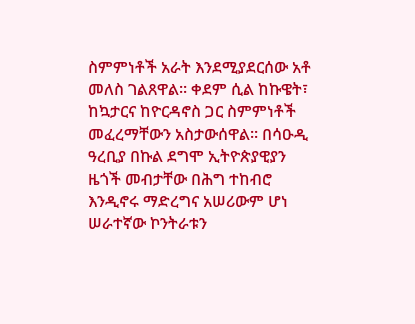ስምምነቶች አራት እንደሚያደርሰው አቶ መለስ ገልጸዋል፡፡ ቀደም ሲል ከኩዌት፣ ከኳታርና ከዮርዳኖስ ጋር ስምምነቶች መፈረማቸውን አስታውሰዋል፡፡ በሳዑዲ ዓረቢያ በኩል ደግሞ ኢትዮጵያዊያን ዜጎች መብታቸው በሕግ ተከብሮ እንዲኖሩ ማድረግና አሠሪውም ሆነ ሠራተኛው ኮንትራቱን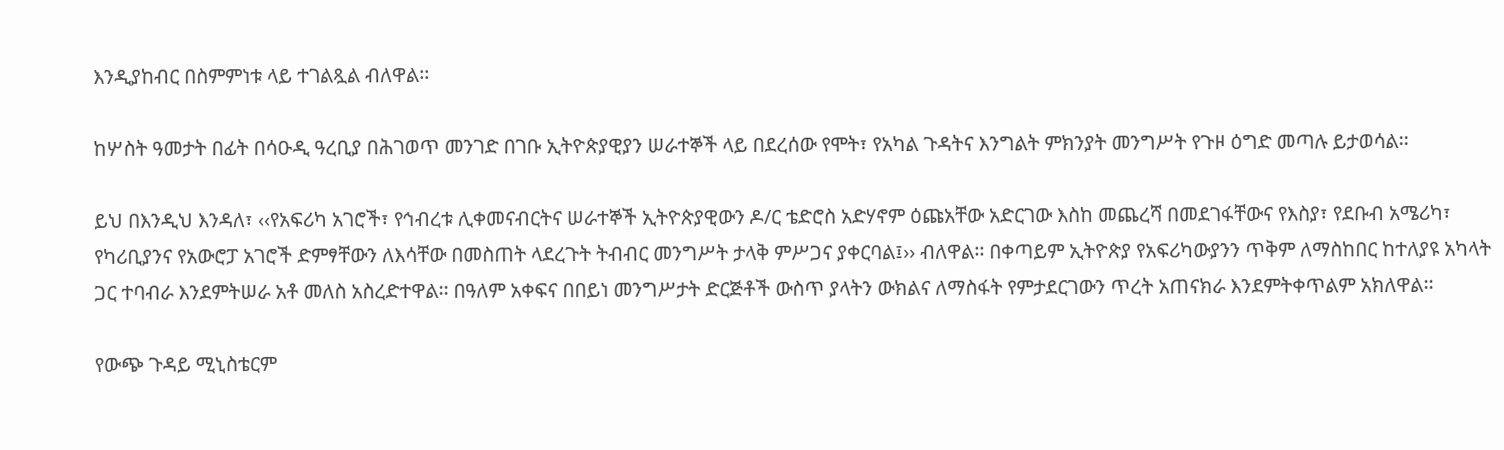እንዲያከብር በስምምነቱ ላይ ተገልጿል ብለዋል፡፡

ከሦስት ዓመታት በፊት በሳዑዲ ዓረቢያ በሕገወጥ መንገድ በገቡ ኢትዮጵያዊያን ሠራተኞች ላይ በደረሰው የሞት፣ የአካል ጉዳትና እንግልት ምክንያት መንግሥት የጉዞ ዕግድ መጣሉ ይታወሳል፡፡

ይህ በእንዲህ እንዳለ፣ ‹‹የአፍሪካ አገሮች፣ የኅብረቱ ሊቀመናብርትና ሠራተኞች ኢትዮጵያዊውን ዶ/ር ቴድሮስ አድሃኖም ዕጩአቸው አድርገው እስከ መጨረሻ በመደገፋቸውና የእስያ፣ የደቡብ አሜሪካ፣ የካሪቢያንና የአውሮፓ አገሮች ድምፃቸውን ለእሳቸው በመስጠት ላደረጉት ትብብር መንግሥት ታላቅ ምሥጋና ያቀርባል፤›› ብለዋል፡፡ በቀጣይም ኢትዮጵያ የአፍሪካውያንን ጥቅም ለማስከበር ከተለያዩ አካላት ጋር ተባብራ እንደምትሠራ አቶ መለስ አስረድተዋል፡፡ በዓለም አቀፍና በበይነ መንግሥታት ድርጅቶች ውስጥ ያላትን ውክልና ለማስፋት የምታደርገውን ጥረት አጠናክራ እንደምትቀጥልም አክለዋል፡፡

የውጭ ጉዳይ ሚኒስቴርም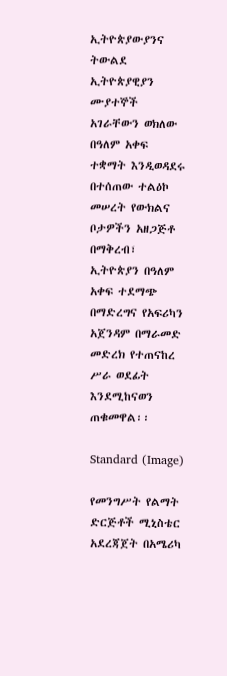ኢትዮጵያውያንና ትውልደ ኢትዮጵያዊያን ሙያተኞች አገራቸውን ወክለው በዓለም አቀፍ ተቋማት እንዲወዳደሩ በተሰጠው ተልዕኮ መሠረት የውክልና ቦታዎችን አዘጋጅቶ በማቅረብ፣ ኢትዮጵያን በዓለም አቀፍ ተደማጭ በማድረግና የአፍሪካን አጀንዳም በማራመድ መድረክ የተጠናከረ ሥራ ወደፊት እንደሚከናወን ጠቁመዋል፡፡

Standard (Image)

የመንግሥት የልማት ድርጅቶች ሚኒስቴር አደረጃጀት በአሜሪካ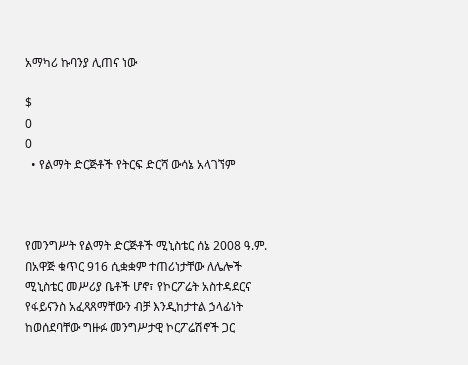አማካሪ ኩባንያ ሊጠና ነው

$
0
0
  • የልማት ድርጅቶች የትርፍ ድርሻ ውሳኔ አላገኘም



የመንግሥት የልማት ድርጅቶች ሚኒስቴር ሰኔ 2008 ዓ.ም. በአዋጅ ቁጥር 916 ሲቋቋም ተጠሪነታቸው ለሌሎች ሚኒስቴር መሥሪያ ቤቶች ሆኖ፣ የኮርፖሬት አስተዳደርና የፋይናንስ አፈጻጸማቸውን ብቻ እንዲከታተል ኃላፊነት ከወሰደባቸው ግዙፉ መንግሥታዊ ኮርፖሬሽኖች ጋር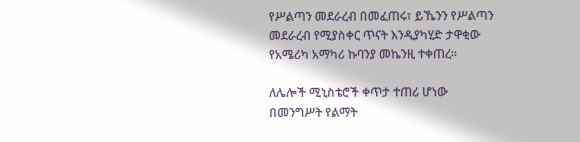የሥልጣን መደራረብ በመፈጠሩ፣ ይኼንን የሥልጣን መደራረብ የሚያስቀር ጥናት እንዲያካሂድ ታዋቂው የአሜሪካ አማካሪ ኩባንያ መኬንዚ ተቀጠረ፡፡

ለሌሎች ሚኒስቴሮች ቀጥታ ተጠሪ ሆነው በመንግሥት የልማት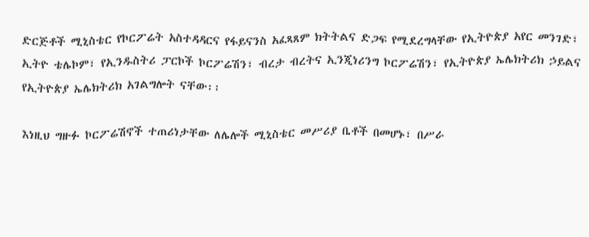ድርጅቶች ሚኒስቴር የኮርፖሬት አስተዳዳርና የፋይናንስ አፈጻጸም ክትትልና ድጋፍ የሚደረግላቸው የኢትዮጵያ አየር መንገድ፣ ኢትዮ ቴሌኮም፣ የኢንዱስትሪ ፓርኮች ኮርፖሬሽን፣ ብረታ ብረትና ኢንጂነሪንግ ኮርፖሬሽን፣ የኢትዮጵያ ኤሌክትሪክ ኃይልና የኢትዮጵያ ኤሌክትሪክ አገልግሎት ናቸው፡፡

እነዚህ ግዙፉ ኮርፖሬሽኖች ተጠሪነታቸው ለሌሎች ሚኒስቴር መሥሪያ ቤቶች በመሆኑ፣ በሥራ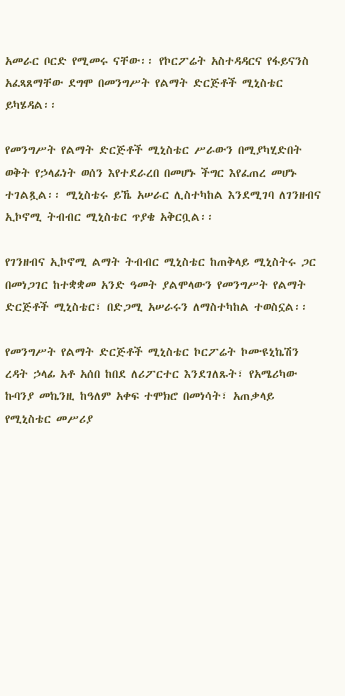አመራር ቦርድ የሚመሩ ናቸው፡፡ የኮርፖሬት አስተዳዳርና የፋይናንስ አፈጻጸማቸው ደግሞ በመንግሥት የልማት ድርጅቶች ሚኒስቴር ይካሄዳል፡፡

የመንግሥት የልማት ድርጅቶች ሚኒስቴር ሥራውን በሚያካሂድበት ወቅት የኃላፊነት ወሰን እየተደራረበ በመሆኑ ችግር እየፈጠረ መሆኑ ተገልጿል፡፡ ሚኒስቴሩ ይኼ አሠራር ሊስተካከል እንደሚገባ ለገንዘብና ኢኮኖሚ ትብብር ሚኒስቴር ጥያቄ አቅርቧል፡፡

የገንዘብና ኢኮኖሚ ልማት ትብብር ሚኒስቴር ከጠቅላይ ሚኒስትሩ ጋር በመነጋገር ከተቋቋመ አንድ ዓመት ያልሞላውን የመንግሥት የልማት ድርጅቶች ሚኒስቴር፣ በድጋሚ አሠራሩን ለማስተካከል ተወስኗል፡፡

የመንግሥት የልማት ድርጅቶች ሚኒስቴር ኮርፖሬት ኮሙዩኒኬሽን ረዳት ኃላፊ አቶ አሰበ ከበደ ለሪፖርተር እንደገለጹት፣ የአሜሪካው ኩባንያ መኬንዚ ከዓለም አቀፍ ተሞክሮ በመነሳት፣ አጠቃላይ የሚኒስቴር መሥሪያ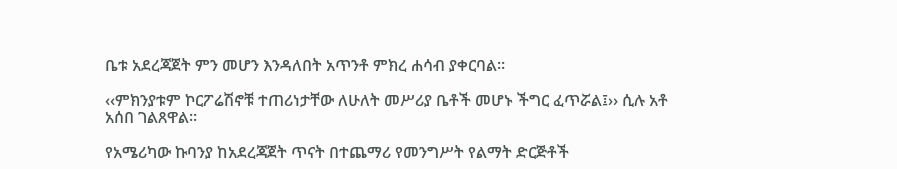ቤቱ አደረጃጀት ምን መሆን እንዳለበት አጥንቶ ምክረ ሐሳብ ያቀርባል፡፡

‹‹ምክንያቱም ኮርፖሬሽኖቹ ተጠሪነታቸው ለሁለት መሥሪያ ቤቶች መሆኑ ችግር ፈጥሯል፤›› ሲሉ አቶ አሰበ ገልጸዋል፡፡

የአሜሪካው ኩባንያ ከአደረጃጀት ጥናት በተጨማሪ የመንግሥት የልማት ድርጅቶች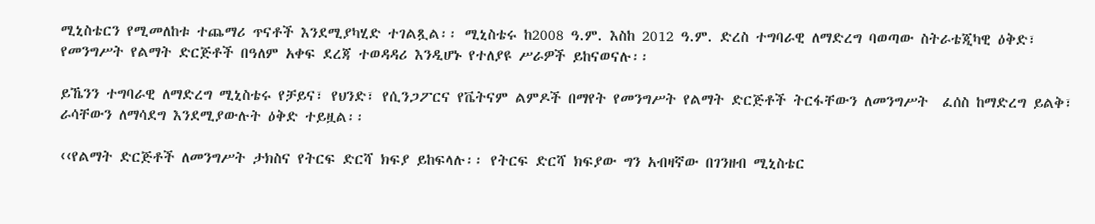ሚኒስቴርን የሚመለከቱ ተጨማሪ ጥናቶች እንደሚያካሂድ ተገልጿል፡፡ ሚኒስቴሩ ከ2008 ዓ.ም. እስከ 2012 ዓ.ም. ድረስ ተግባራዊ ለማድረግ ባወጣው ስትራቴጂካዊ ዕቅድ፣ የመንግሥት የልማት ድርጅቶች በዓለም አቀፍ ደረጃ ተወዳዳሪ እንዲሆኑ የተለያዩ ሥራዎች ይከናወናሉ፡፡

ይኼንን ተግባራዊ ለማድረግ ሚኒስቴሩ የቻይና፣ የህንድ፣ የሲንጋፖርና የቬትናም ልምዶች በማየት የመንግሥት የልማት ድርጅቶች ትርፋቸውን ለመንግሥት  ፈሰስ ከማድረግ ይልቅ፣ ራሳቸውን ለማሳደግ እንደሚያውሉት ዕቅድ ተይዟል፡፡

‹‹የልማት ድርጅቶች ለመንግሥት ታክስና የትርፍ ድርሻ ክፍያ ይከፍላሉ፡፡ የትርፍ ድርሻ ክፍያው ግን አብዛኛው በገንዘብ ሚኒስቴር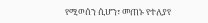የሚወሰን ሲሆን፣ መጠኑ የተለያየ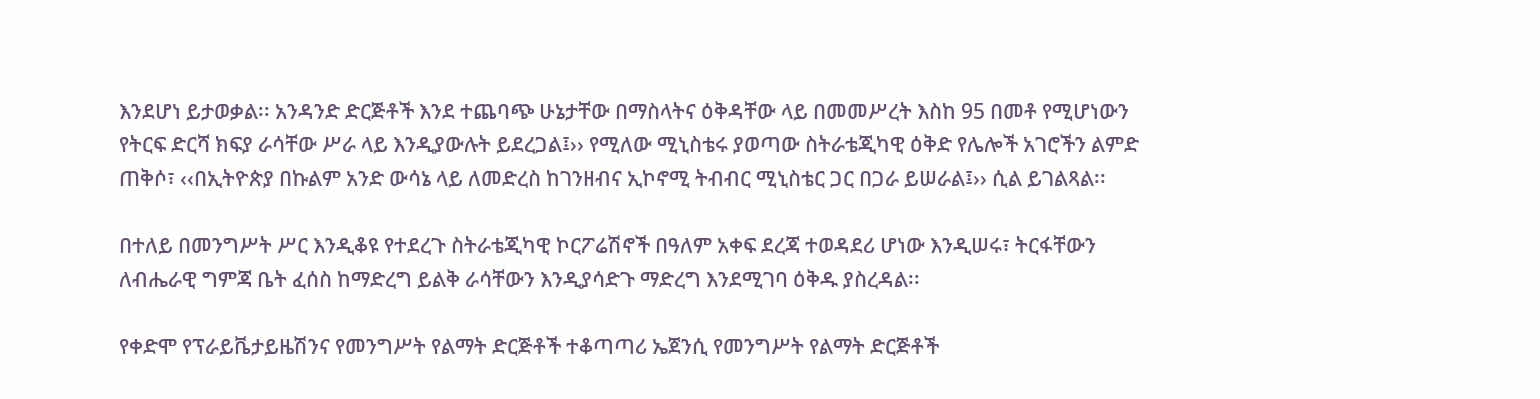እንደሆነ ይታወቃል፡፡ አንዳንድ ድርጅቶች እንደ ተጨባጭ ሁኔታቸው በማስላትና ዕቅዳቸው ላይ በመመሥረት እስከ 95 በመቶ የሚሆነውን የትርፍ ድርሻ ክፍያ ራሳቸው ሥራ ላይ እንዲያውሉት ይደረጋል፤›› የሚለው ሚኒስቴሩ ያወጣው ስትራቴጂካዊ ዕቅድ የሌሎች አገሮችን ልምድ ጠቅሶ፣ ‹‹በኢትዮጵያ በኩልም አንድ ውሳኔ ላይ ለመድረስ ከገንዘብና ኢኮኖሚ ትብብር ሚኒስቴር ጋር በጋራ ይሠራል፤›› ሲል ይገልጻል፡፡

በተለይ በመንግሥት ሥር እንዲቆዩ የተደረጉ ስትራቴጂካዊ ኮርፖሬሽኖች በዓለም አቀፍ ደረጃ ተወዳደሪ ሆነው እንዲሠሩ፣ ትርፋቸውን ለብሔራዊ ግምጃ ቤት ፈሰስ ከማድረግ ይልቅ ራሳቸውን እንዲያሳድጉ ማድረግ እንደሚገባ ዕቅዱ ያስረዳል፡፡

የቀድሞ የፕራይቬታይዜሽንና የመንግሥት የልማት ድርጅቶች ተቆጣጣሪ ኤጀንሲ የመንግሥት የልማት ድርጅቶች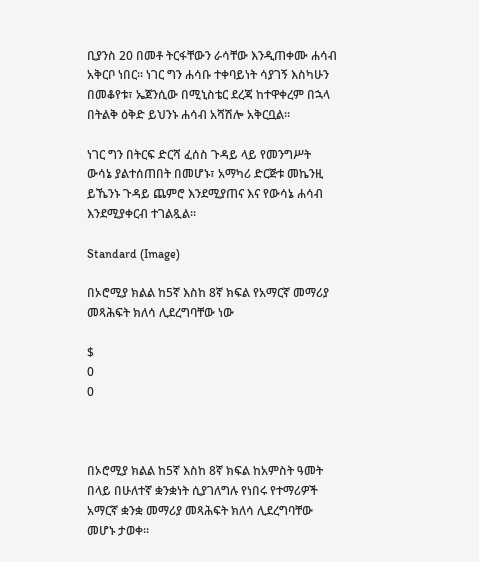ቢያንስ 20 በመቶ ትርፋቸውን ራሳቸው እንዲጠቀሙ ሐሳብ አቅርቦ ነበር፡፡ ነገር ግን ሐሳቡ ተቀባይነት ሳያገኝ እስካሁን  በመቆየቱ፣ ኤጀንሲው በሚኒስቴር ደረጃ ከተዋቀረም በኋላ በትልቅ ዕቅድ ይህንኑ ሐሳብ አሻሽሎ አቅርቧል፡፡

ነገር ግን በትርፍ ድርሻ ፈሰስ ጉዳይ ላይ የመንግሥት ውሳኔ ያልተሰጠበት በመሆኑ፣ አማካሪ ድርጅቱ መኬንዚ ይኼንኑ ጉዳይ ጨምሮ እንደሚያጠና እና የውሳኔ ሐሳብ እንደሚያቀርብ ተገልጿል፡፡

Standard (Image)

በኦሮሚያ ክልል ከ5ኛ እስከ 8ኛ ክፍል የአማርኛ መማሪያ መጻሕፍት ክለሳ ሊደረግባቸው ነው

$
0
0



በኦሮሚያ ክልል ከ5ኛ እስከ 8ኛ ክፍል ከአምስት ዓመት በላይ በሁለተኛ ቋንቋነት ሲያገለግሉ የነበሩ የተማሪዎች አማርኛ ቋንቋ መማሪያ መጻሕፍት ክለሳ ሊደረግባቸው መሆኑ ታወቀ፡፡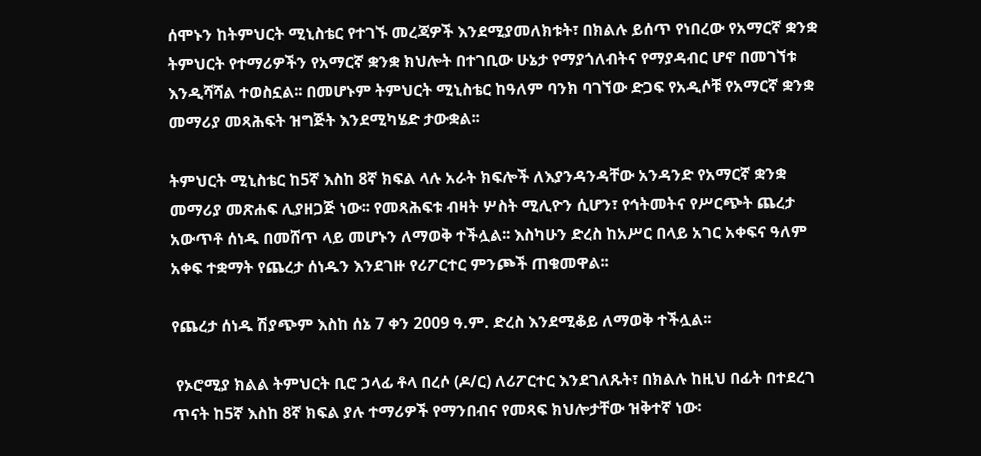ሰሞኑን ከትምህርት ሚኒስቴር የተገኙ መረጃዎች እንደሚያመለክቱት፣ በክልሉ ይሰጥ የነበረው የአማርኛ ቋንቋ ትምህርት የተማሪዎችን የአማርኛ ቋንቋ ክህሎት በተገቢው ሁኔታ የማያጎለብትና የማያዳብር ሆኖ በመገኘቱ እንዲሻሻል ተወስኗል፡፡ በመሆኑም ትምህርት ሚኒስቴር ከዓለም ባንክ ባገኘው ድጋፍ የአዲሶቹ የአማርኛ ቋንቋ መማሪያ መጻሕፍት ዝግጅት እንደሚካሄድ ታውቋል፡፡

ትምህርት ሚኒስቴር ከ5ኛ እስከ 8ኛ ክፍል ላሉ አራት ክፍሎች ለእያንዳንዳቸው አንዳንድ የአማርኛ ቋንቋ መማሪያ መጽሐፍ ሊያዘጋጅ ነው፡፡ የመጻሕፍቱ ብዛት ሦስት ሚሊዮን ሲሆን፣ የኅትመትና የሥርጭት ጨረታ አውጥቶ ሰነዱ በመሸጥ ላይ መሆኑን ለማወቅ ተችሏል፡፡ እስካሁን ድረስ ከአሥር በላይ አገር አቀፍና ዓለም አቀፍ ተቋማት የጨረታ ሰነዱን እንደገዙ የሪፖርተር ምንጮች ጠቁመዋል፡፡

የጨረታ ሰነዱ ሽያጭም እስከ ሰኔ 7 ቀን 2009 ዓ.ም. ድረስ እንደሚቆይ ለማወቅ ተችሏል፡፡

 የኦሮሚያ ክልል ትምህርት ቢሮ ኃላፊ ቶላ በረሶ (ዶ/ር) ለሪፖርተር እንደገለጹት፣ በክልሉ ከዚህ በፊት በተደረገ ጥናት ከ5ኛ እስከ 8ኛ ክፍል ያሉ ተማሪዎች የማንበብና የመጻፍ ክህሎታቸው ዝቅተኛ ነው፡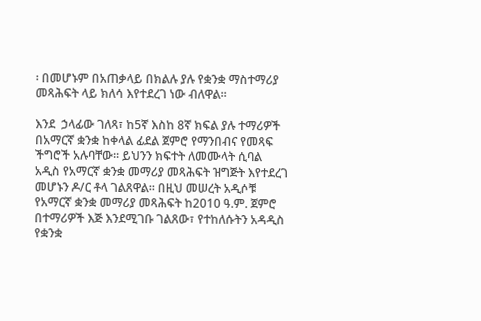፡ በመሆኑም በአጠቃላይ በክልሉ ያሉ የቋንቋ ማስተማሪያ መጻሕፍት ላይ ክለሳ እየተደረገ ነው ብለዋል፡፡

እንደ  ኃላፊው ገለጻ፣ ከ5ኛ እስከ 8ኛ ክፍል ያሉ ተማሪዎች በአማርኛ ቋንቋ ከቀላል ፊደል ጀምሮ የማንበብና የመጻፍ ችግሮች አሉባቸው፡፡ ይህንን ክፍተት ለመሙላት ሲባል አዲስ የአማርኛ ቋንቋ መማሪያ መጻሕፍት ዝግጅት እየተደረገ መሆኑን ዶ/ር ቶላ ገልጸዋል፡፡ በዚህ መሠረት አዲሶቹ የአማርኛ ቋንቋ መማሪያ መጻሕፍት ከ2010 ዓ.ም. ጀምሮ በተማሪዎች እጅ እንደሚገቡ ገልጸው፣ የተከለሱትን አዳዲስ የቋንቋ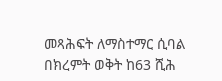መጻሕፍት ለማስተማር ሲባል በክረምት ወቅት ከ63 ሺሕ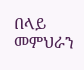በላይ መምህራን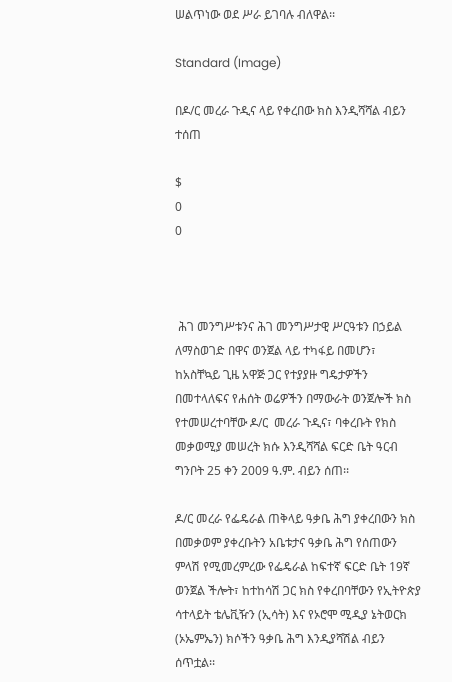ሠልጥነው ወደ ሥራ ይገባሉ ብለዋል፡፡

Standard (Image)

በዶ/ር መረራ ጉዲና ላይ የቀረበው ክስ እንዲሻሻል ብይን ተሰጠ

$
0
0



 ሕገ መንግሥቱንና ሕገ መንግሥታዊ ሥርዓቱን በኃይል ለማስወገድ በዋና ወንጀል ላይ ተካፋይ በመሆን፣ ከአስቸኳይ ጊዜ አዋጅ ጋር የተያያዙ ግዴታዎችን በመተላለፍና የሐሰት ወሬዎችን በማውራት ወንጀሎች ክስ የተመሠረተባቸው ዶ/ር  መረራ ጉዲና፣ ባቀረቡት የክስ መቃወሚያ መሠረት ክሱ እንዲሻሻል ፍርድ ቤት ዓርብ ግንቦት 25 ቀን 2009 ዓ.ም. ብይን ሰጠ፡፡

ዶ/ር መረራ የፌዴራል ጠቅላይ ዓቃቤ ሕግ ያቀረበውን ክስ በመቃወም ያቀረቡትን አቤቱታና ዓቃቤ ሕግ የሰጠውን ምላሽ የሚመረምረው የፌዴራል ከፍተኛ ፍርድ ቤት 19ኛ ወንጀል ችሎት፣ ከተከሳሽ ጋር ክስ የቀረበባቸውን የኢትዮጵያ ሳተላይት ቴሌቪዥን (ኢሳት) እና የኦሮሞ ሚዲያ ኔትወርክ (ኦኤምኤን) ክሶችን ዓቃቤ ሕግ እንዲያሻሽል ብይን ሰጥቷል፡፡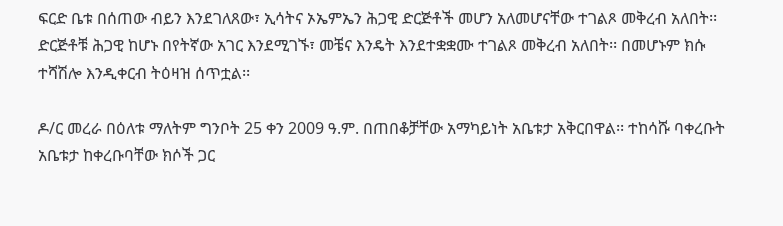ፍርድ ቤቱ በሰጠው ብይን እንደገለጸው፣ ኢሳትና ኦኤምኤን ሕጋዊ ድርጅቶች መሆን አለመሆናቸው ተገልጾ መቅረብ አለበት፡፡ ድርጅቶቹ ሕጋዊ ከሆኑ በየትኛው አገር እንደሚገኙ፣ መቼና እንዴት እንደተቋቋሙ ተገልጾ መቅረብ አለበት፡፡ በመሆኑም ክሱ ተሻሽሎ እንዲቀርብ ትዕዛዝ ሰጥቷል፡፡

ዶ/ር መረራ በዕለቱ ማለትም ግንቦት 25 ቀን 2009 ዓ.ም. በጠበቆቻቸው አማካይነት አቤቱታ አቅርበዋል፡፡ ተከሳሹ ባቀረቡት አቤቱታ ከቀረቡባቸው ክሶች ጋር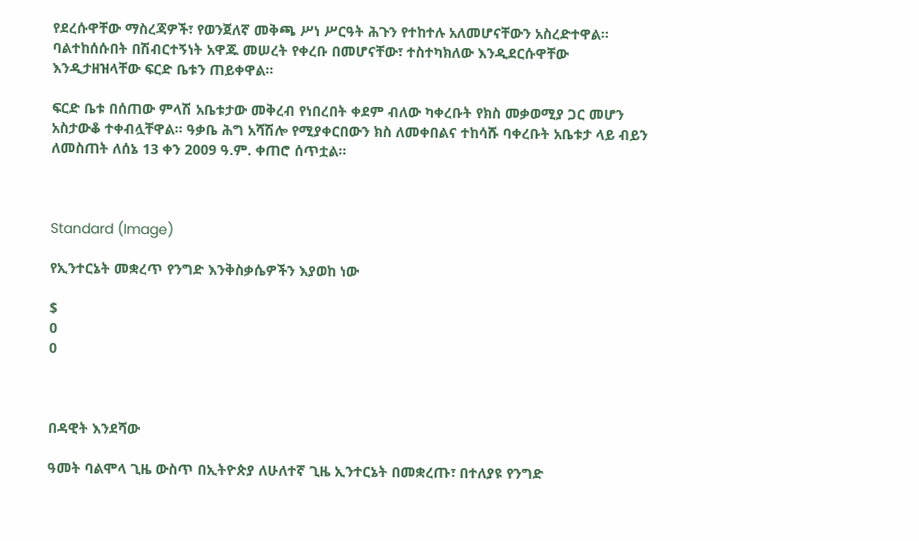የደረሱዋቸው ማስረጃዎች፣ የወንጀለኛ መቅጫ ሥነ ሥርዓት ሕጉን የተከተሉ አለመሆናቸውን አስረድተዋል፡፡ ባልተከሰሱበት በሽብርተኝነት አዋጁ መሠረት የቀረቡ በመሆናቸው፣ ተስተካክለው እንዲደርሱዋቸው እንዲታዘዝላቸው ፍርድ ቤቱን ጠይቀዋል፡፡

ፍርድ ቤቱ በሰጠው ምላሽ አቤቱታው መቅረብ የነበረበት ቀደም ብለው ካቀረቡት የክስ መቃወሚያ ጋር መሆን አስታውቆ ተቀብሏቸዋል፡፡ ዓቃቤ ሕግ አሻሽሎ የሚያቀርበውን ክስ ለመቀበልና ተከሳሹ ባቀረቡት አቤቱታ ላይ ብይን ለመስጠት ለሰኔ 13 ቀን 2009 ዓ.ም. ቀጠሮ ሰጥቷል፡፡



Standard (Image)

የኢንተርኔት መቋረጥ የንግድ እንቅስቃሴዎችን እያወከ ነው

$
0
0



በዳዊት እንደሻው

ዓመት ባልሞላ ጊዜ ውስጥ በኢትዮጵያ ለሁለተኛ ጊዜ ኢንተርኔት በመቋረጡ፣ በተለያዩ የንግድ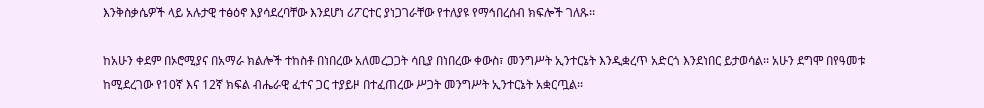እንቅስቃሴዎች ላይ አሉታዊ ተፅዕኖ እያሳደረባቸው እንደሆነ ሪፖርተር ያነጋገራቸው የተለያዩ የማኅበረሰብ ክፍሎች ገለጹ፡፡

ከአሁን ቀደም በኦሮሚያና በአማራ ክልሎች ተከስቶ በነበረው አለመረጋጋት ሳቢያ በነበረው ቀውስ፣ መንግሥት ኢንተርኔት እንዲቋረጥ አድርጎ እንደነበር ይታወሳል፡፡ አሁን ደግሞ በየዓመቱ ከሚደረገው የ10ኛ እና 12ኛ ክፍል ብሔራዊ ፈተና ጋር ተያይዞ በተፈጠረው ሥጋት መንግሥት ኢንተርኔት አቋርጧል፡፡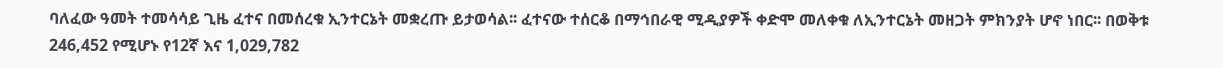ባለፈው ዓመት ተመሳሳይ ጊዜ ፈተና በመሰረቁ ኢንተርኔት መቋረጡ ይታወሳል፡፡ ፈተናው ተሰርቆ በማኅበራዊ ሚዲያዎች ቀድሞ መለቀቁ ለኢንተርኔት መዘጋት ምክንያት ሆኖ ነበር፡፡ በወቅቱ 246,452 የሚሆኑ የ12ኛ እና 1,029,782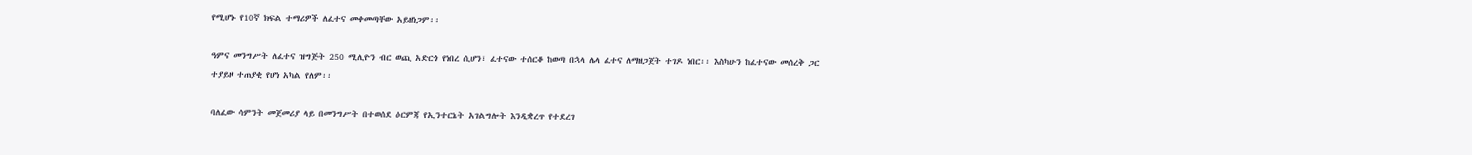የሚሆኑ የ10ኛ ክፍል ተማሪዎች ለፈተና መቀመጣቸው አይዘነጋም፡፡

ዓምና መንግሥት ለፈተና ዝግጅት 250 ሚሊዮን ብር ወጪ አድርጎ የነበረ ሲሆን፣ ፈተናው ተሰርቆ ከወጣ በኋላ ሌላ ፈተና ለማዘጋጀት ተገዶ ነበር፡፡ እስካሁን ከፈተናው መሰረቅ ጋር ተያይዞ ተጠያቂ የሆነ አካል የለም፡፡

ባለፈው ሳምንት መጀመሪያ ላይ በመንግሥት በተወሰደ ዕርምጃ የኢንተርኔት አገልግሎት እንዲቋረጥ የተደረገ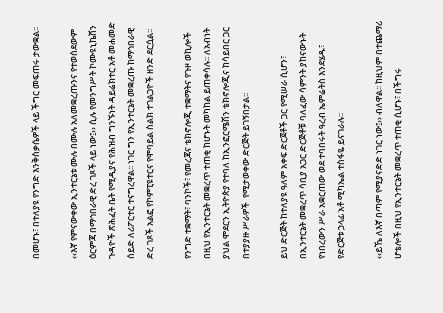በመሆኑ፣ በተለያዩ የንግድ እንቅስቃሴዎች ላይ ችግር መፍጠሩ ታውቋል፡፡

‹‹እኛ የምናውቀው ኢንተርኔቱ ሙሉ በሙሉ አለመቋረጡንና የተወሰደውም ዕርምጃ በማኅበራዊ ድረ ገጾች ላይ ነው፤›› ሲሉ የመንግሥት ኮሙዩኒኬሸን ጉዳዮች ጽሕፈት ቤት የሚዲያና የሕዝብ ግንኙነት ዳይሬክተር አቶ መሐመድ ሰይድ ለሪፖርተር ተናግረዋል፡፡ ነገር ግን የኢንተርኔት መቋረጡ ከማኅበራዊ ድረ ገጾች አልፎ የኮምፒዩተርና የሞባይል ስልክ ተገልጋዮች ዘንድ ደርሷል፡፡

የንግድ ተቋማት፣ ባንኮች፣ የመረጃና ቴክኖሎጂ ተቋማትና የጉዞ ወኪሎች በዚህ የኢንተርኔት መቋረጥ ተጠቂ ከሆኑት መካከል ይጠቀሳሉ፡፡ ለአብነት ያህል ሞደርን ኢትዮጵያ የተባለ ከኢንፎርሜሽን ቴክኖሎጂና ከሳይበር ጋር በተያያዙ ሥራዎች  የሚታወቀው ድርጅት ይገኝበታል፡፡

ይህ ድርጅት ከተለያዩ ዓለም አቀፍ ድርጀቶች ጋር የሚሠራ ሲሆን፣ በኢንተርኔት መቋረጥ ሳቢያ አጋር ድርጅቶቹ ባለፈው ሳምንት ያከናውኑት የነበረውን ሥራ አቋርጠው ወደ ተባበሩት ዓረብ ኤምሬትስ እንደሄዱ፣ የድርጅቱ ኃላፊ አቶ ሚካኤል ተስፋዬ ይናገራሉ፡፡

‹‹ይኼ ለእኛ በጣም የሚያናድድ ነገር ነው፤›› ብለዋል፡፡ ከዚህም በተጨማሪ ሆቴሎች በዚህ የኢንተርኔት መቋረጥ ተጠቂ ሲሆኑ፣ በችግሩ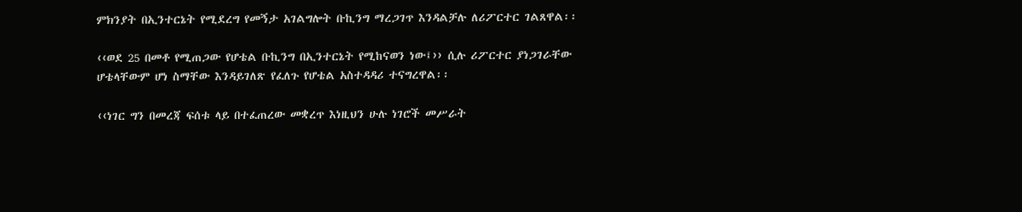ምክንያት በኢንተርኔት የሚደረግ የመኝታ አገልግሎት ቡኪንግ ማረጋገጥ እንዳልቻሉ ለሪፖርተር ገልጸዋል፡፡

‹‹ወደ 25 በመቶ የሚጠጋው የሆቴል ቡኪንግ በኢንተርኔት የሚከናወን ነው፤›› ሲሉ ሪፖርተር ያነጋገራቸው ሆቴላቸውም ሆነ ስማቸው እንዳይገለጽ የፈለጉ የሆቴል አስተዳዳሪ ተናግረዋል፡፡

‹‹ነገር ግን በመረጃ ፍሰቱ ላይ በተፈጠረው መቋረጥ እነዚህን ሁሉ ነገሮች መሥራት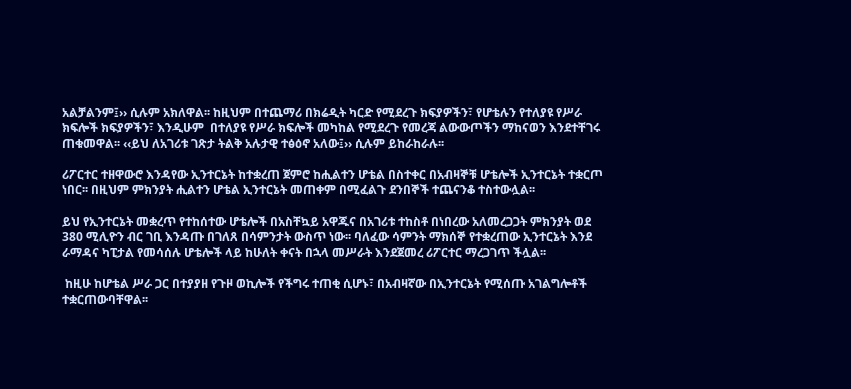አልቻልንም፤›› ሲሉም አክለዋል፡፡ ከዚህም በተጨማሪ በክሬዲት ካርድ የሚደረጉ ክፍያዎችን፣ የሆቴሉን የተለያዩ የሥራ ክፍሎች ክፍያዎችን፣ እንዲሁም  በተለያዩ የሥራ ክፍሎች መካከል የሚደረጉ የመረጃ ልውውጦችን ማከናወን እንደተቸገሩ ጠቁመዋል፡፡ ‹‹ይህ ለአገሪቱ ገጽታ ትልቅ አሉታዊ ተፅዕኖ አለው፤›› ሲሉም ይከራከራሉ፡፡

ሪፖርተር ተዘዋውሮ እንዳየው ኢንተርኔት ከተቋረጠ ጀምሮ ከሒልተን ሆቴል በስተቀር በአብዛኞቹ ሆቴሎች ኢንተርኔት ተቋርጦ ነበር፡፡ በዚህም ምክንያት ሒልተን ሆቴል ኢንተርኔት መጠቀም በሚፈልጉ ደንበኞች ተጨናንቆ ተስተውሏል፡፡

ይህ የኢንተርኔት መቋረጥ የተከሰተው ሆቴሎች በአስቸኳይ አዋጁና በአገሪቱ ተከስቶ በነበረው አለመረጋጋት ምክንያት ወደ 380 ሚሊዮን ብር ገቢ እንዳጡ በገለጸ በሳምንታት ውስጥ ነው፡፡ ባለፈው ሳምንት ማክሰኞ የተቋረጠው ኢንተርኔት እንደ ራማዳና ካፒታል የመሳሰሉ ሆቴሎች ላይ ከሁለት ቀናት በኋላ መሥራት እንደጀመረ ሪፖርተር ማረጋገጥ ችሏል፡፡

 ከዚሁ ከሆቴል ሥራ ጋር በተያያዘ የጉዞ ወኪሎች የችግሩ ተጠቂ ሲሆኑ፣ በአብዛኛው በኢንተርኔት የሚሰጡ አገልግሎቶች ተቋርጠውባቸዋል፡፡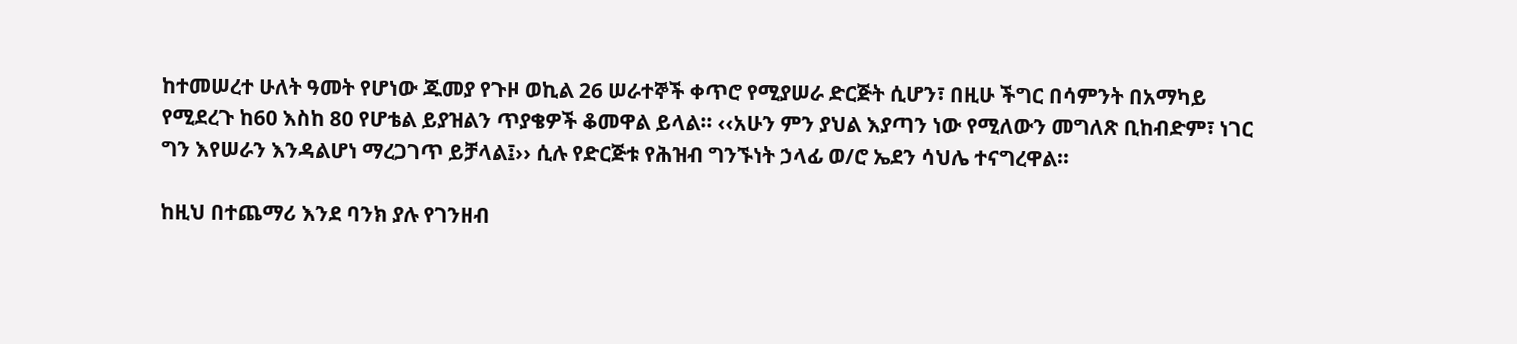ከተመሠረተ ሁለት ዓመት የሆነው ጁመያ የጉዞ ወኪል 26 ሠራተኞች ቀጥሮ የሚያሠራ ድርጅት ሲሆን፣ በዚሁ ችግር በሳምንት በአማካይ የሚደረጉ ከ60 እስከ 80 የሆቴል ይያዝልን ጥያቄዎች ቆመዋል ይላል፡፡ ‹‹አሁን ምን ያህል እያጣን ነው የሚለውን መግለጽ ቢከብድም፣ ነገር ግን እየሠራን እንዳልሆነ ማረጋገጥ ይቻላል፤›› ሲሉ የድርጅቱ የሕዝብ ግንኙነት ኃላፊ ወ/ሮ ኤደን ሳህሌ ተናግረዋል፡፡

ከዚህ በተጨማሪ እንደ ባንክ ያሉ የገንዘብ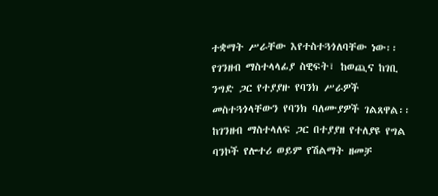ተቋማት ሥራቸው እየተስተጓጎለባቸው ነው፡፡ የገንዘብ ማስተላላፊያ ስዊፍት፣ ከወጪና ከገቢ ንግድ ጋር የተያያዙ የባንክ ሥራዎች መስተጓጎላቸውን የባንክ ባለሙያዎች ገልጸዋል፡፡ ከገንዘብ ማስተላለፍ ጋር በተያያዘ የተለያዩ የግል ባንኮች የሎተሪ ወይም የሽልማት ዘመቻ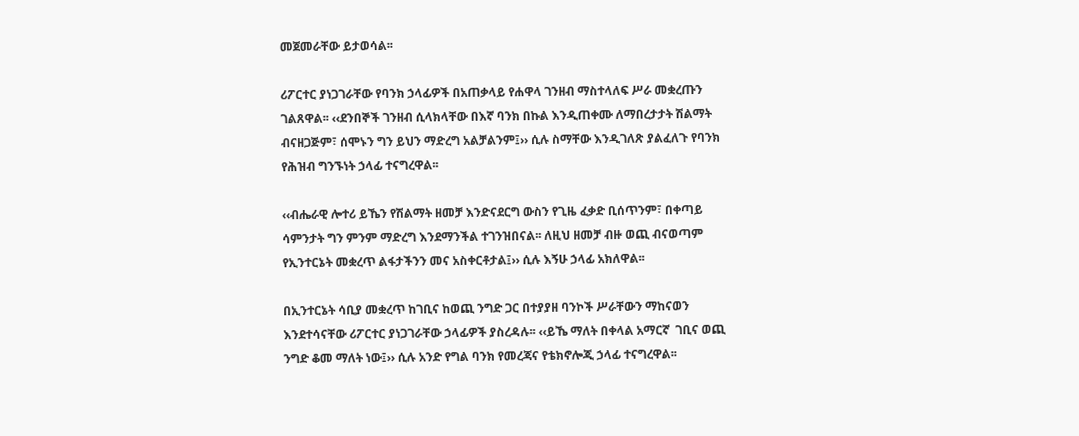መጀመራቸው ይታወሳል፡፡

ሪፖርተር ያነጋገራቸው የባንክ ኃላፊዎች በአጠቃላይ የሐዋላ ገንዘብ ማስተላለፍ ሥራ መቋረጡን ገልጸዋል፡፡ ‹‹ደንበኞች ገንዘብ ሲላክላቸው በእኛ ባንክ በኩል እንዲጠቀሙ ለማበረታታት ሽልማት ብናዘጋጅም፣ ሰሞኑን ግን ይህን ማድረግ አልቻልንም፤›› ሲሉ ስማቸው እንዲገለጽ ያልፈለጉ የባንክ የሕዝብ ግንኙነት ኃላፊ ተናግረዋል፡፡

‹‹ብሔራዊ ሎተሪ ይኼን የሽልማት ዘመቻ እንድናደርግ ውስን የጊዜ ፈቃድ ቢሰጥንም፣ በቀጣይ ሳምንታት ግን ምንም ማድረግ እንደማንችል ተገንዝበናል፡፡ ለዚህ ዘመቻ ብዙ ወጪ ብናወጣም የኢንተርኔት መቋረጥ ልፋታችንን መና አስቀርቶታል፤›› ሲሉ እኝሁ ኃላፊ አክለዋል፡፡

በኢንተርኔት ሳቢያ መቋረጥ ከገቢና ከወጪ ንግድ ጋር በተያያዘ ባንኮች ሥራቸውን ማከናወን እንደተሳናቸው ሪፖርተር ያነጋገራቸው ኃላፊዎች ያስረዳሉ፡፡ ‹‹ይኼ ማለት በቀላል አማርኛ  ገቢና ወጪ ንግድ ቆመ ማለት ነው፤›› ሲሉ አንድ የግል ባንክ የመረጃና የቴክኖሎጂ ኃላፊ ተናግረዋል፡፡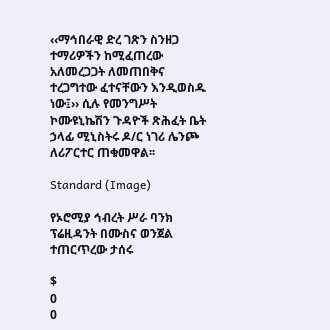‹‹ማኅበራዊ ድረ ገጽን ስንዘጋ ተማሪዎችን ከሚፈጠረው አለመረጋጋት ለመጠበቅና ተረጋግተው ፈተናቸውን እንዲወስዱ ነው፤›› ሲሉ የመንግሥት ኮሙዩኒኬሽን ጉዳዮች ጽሕፈት ቤት ኃላፊ ሚኒስትሩ ዶ/ር ነገሪ ሌንጮ ለሪፖርተር ጠቁመዋል፡፡

Standard (Image)

የኦሮሚያ ኅብረት ሥራ ባንክ ፕሬዚዳንት በሙስና ወንጀል ተጠርጥረው ታሰሩ

$
0
0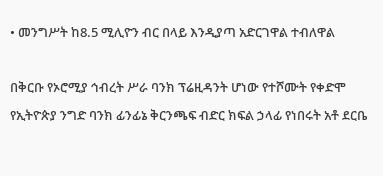• መንግሥት ከ8.5 ሚሊዮን ብር በላይ እንዲያጣ አድርገዋል ተብለዋል

በቅርቡ የኦሮሚያ ኅብረት ሥራ ባንክ ፕሬዚዳንት ሆነው የተሾሙት የቀድሞ የኢትዮጵያ ንግድ ባንክ ፊንፊኔ ቅርንጫፍ ብድር ክፍል ኃላፊ የነበሩት አቶ ደርቤ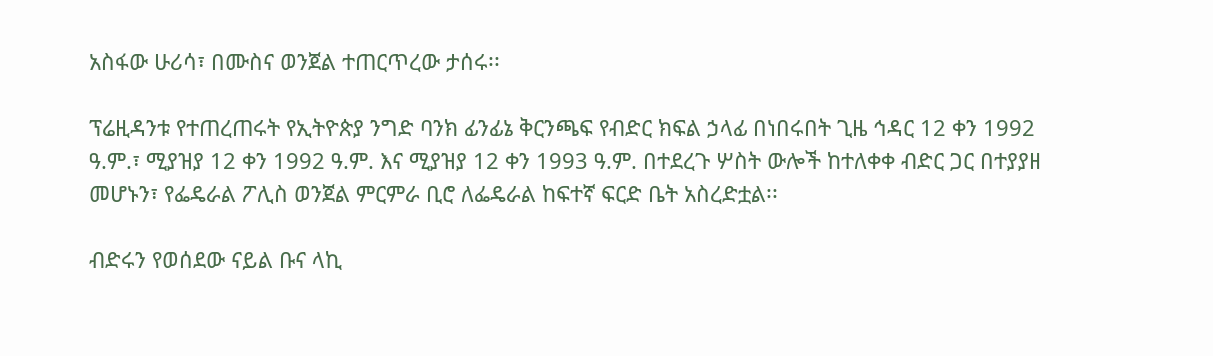አስፋው ሁሪሳ፣ በሙስና ወንጀል ተጠርጥረው ታሰሩ፡፡

ፕሬዚዳንቱ የተጠረጠሩት የኢትዮጵያ ንግድ ባንክ ፊንፊኔ ቅርንጫፍ የብድር ክፍል ኃላፊ በነበሩበት ጊዜ ኅዳር 12 ቀን 1992 ዓ.ም.፣ ሚያዝያ 12 ቀን 1992 ዓ.ም. እና ሚያዝያ 12 ቀን 1993 ዓ.ም. በተደረጉ ሦስት ውሎች ከተለቀቀ ብድር ጋር በተያያዘ መሆኑን፣ የፌዴራል ፖሊስ ወንጀል ምርምራ ቢሮ ለፌዴራል ከፍተኛ ፍርድ ቤት አስረድቷል፡፡

ብድሩን የወሰደው ናይል ቡና ላኪ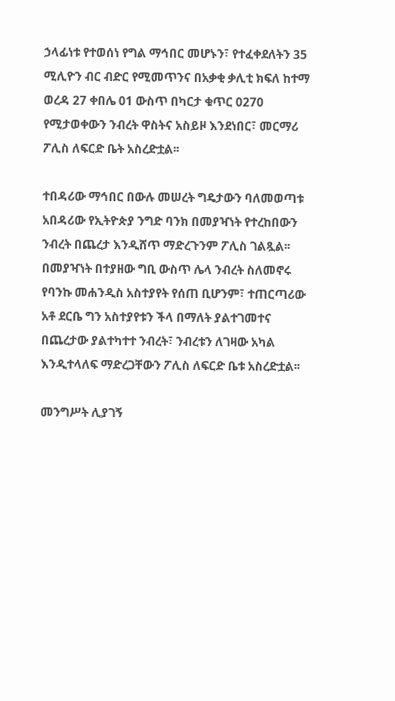ኃላፊነቱ የተወሰነ የግል ማኅበር መሆኑን፣ የተፈቀደለትን 35 ሚሊዮን ብር ብድር የሚመጥንና በአቃቂ ቃሊቲ ክፍለ ከተማ ወረዳ 27 ቀበሌ 01 ውስጥ በካርታ ቁጥር 0270 የሚታወቀውን ንብረት ዋስትና አስይዞ እንደነበር፣ መርማሪ ፖሊስ ለፍርድ ቤት አስረድቷል፡፡

ተበዳሪው ማኅበር በውሉ መሠረት ግዴታውን ባለመወጣቱ አበዳሪው የኢትዮጵያ ንግድ ባንክ በመያዣነት የተረከበውን ንብረት በጨረታ እንዲሸጥ ማድረጉንም ፖሊስ ገልጿል፡፡ በመያዣነት በተያዘው ግቢ ውስጥ ሌላ ንብረት ስለመኖሩ የባንኩ መሐንዲስ አስተያየት የሰጠ ቢሆንም፣ ተጠርጣሪው አቶ ደርቤ ግን አስተያየቱን ችላ በማለት ያልተገመተና በጨረታው ያልተካተተ ንብረት፣ ንብረቱን ለገዛው አካል እንዲተላለፍ ማድረጋቸውን ፖሊስ ለፍርድ ቤቱ አስረድቷል፡፡

መንግሥት ሊያገኝ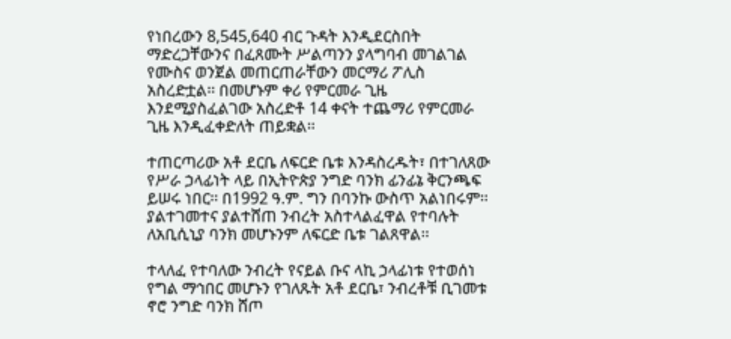የነበረውን 8,545,640 ብር ጉዳት እንዲደርስበት ማድረጋቸውንና በፈጸሙት ሥልጣንን ያላግባብ መገልገል የሙስና ወንጀል መጠርጠራቸውን መርማሪ ፖሊስ አስረድቷል፡፡ በመሆኑም ቀሪ የምርመራ ጊዜ እንደሚያስፈልገው አስረድቶ 14 ቀናት ተጨማሪ የምርመራ ጊዜ እንዲፈቀድለት ጠይቋል፡፡

ተጠርጣሪው አቶ ደርቤ ለፍርድ ቤቱ እንዳስረዱት፣ በተገለጸው የሥራ ኃላፊነት ላይ በኢትዮጵያ ንግድ ባንክ ፊንፊኔ ቅርንጫፍ ይሠሩ ነበር፡፡ በ1992 ዓ.ም. ግን በባንኩ ውስጥ አልነበሩም፡፡ ያልተገመተና ያልተሸጠ ንብረት አስተላልፈዋል የተባሉት ለአቢሲኒያ ባንክ መሆኑንም ለፍርድ ቤቱ ገልጸዋል፡፡

ተላለፈ የተባለው ንብረት የናይል ቡና ላኪ ኃላፊነቱ የተወሰነ የግል ማኅበር መሆኑን የገለጹት አቶ ደርቤ፣ ንብረቶቹ ቢገመቱ ኖሮ ንግድ ባንክ ሸጦ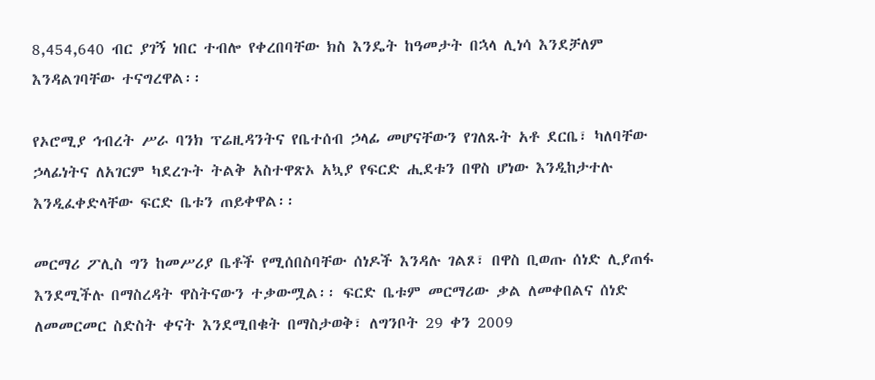8,454,640 ብር ያገኝ ነበር ተብሎ የቀረበባቸው ክስ እንዴት ከዓመታት በኋላ ሊነሳ እንደቻለም እንዳልገባቸው ተናግረዋል፡፡

የኦሮሚያ ኅብረት ሥራ ባንክ ፕሬዚዳንትና የቤተሰብ ኃላፊ መሆናቸውን የገለጹት አቶ ደርቤ፣ ካለባቸው ኃላፊነትና ለአገርም ካደረጉት ትልቅ አስተዋጽኦ አኳያ የፍርድ ሒደቱን በዋስ ሆነው እንዲከታተሉ እንዲፈቀድላቸው ፍርድ ቤቱን ጠይቀዋል፡፡

መርማሪ ፖሊስ ግን ከመሥሪያ ቤቶች የሚሰበስባቸው ሰነዶች እንዳሉ ገልጾ፣ በዋስ ቢወጡ ሰነድ ሊያጠፋ እንደሚችሉ በማስረዳት ዋስትናውን ተቃውሟል፡፡ ፍርድ ቤቱም መርማሪው ቃል ለመቀበልና ሰነድ ለመመርመር ስድስት ቀናት እንደሚበቁት በማስታወቅ፣ ለግንቦት 29 ቀን 2009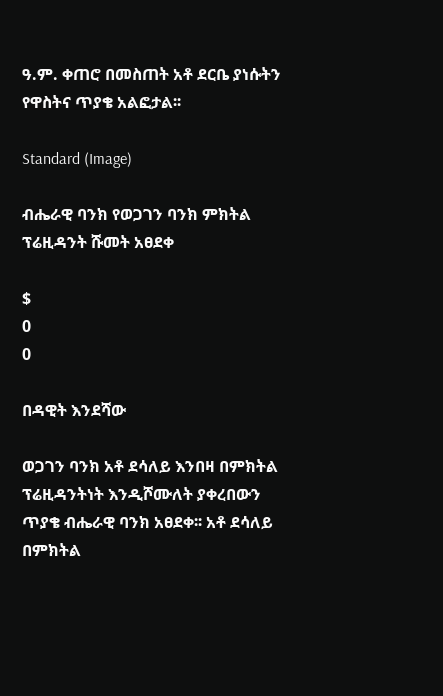ዓ.ም. ቀጠሮ በመስጠት አቶ ደርቤ ያነሱትን የዋስትና ጥያቄ አልፎታል፡፡

Standard (Image)

ብሔራዊ ባንክ የወጋገን ባንክ ምክትል ፕሬዚዳንት ሹመት አፀደቀ

$
0
0

በዳዊት እንደሻው

ወጋገን ባንክ አቶ ደሳለይ እንበዛ በምክትል ፕሬዚዳንትነት እንዲሾሙለት ያቀረበውን ጥያቄ ብሔራዊ ባንክ አፀደቀ፡፡ አቶ ደሳለይ በምክትል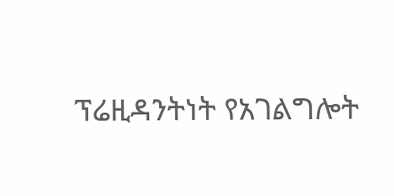ፕሬዚዳንትነት የአገልግሎት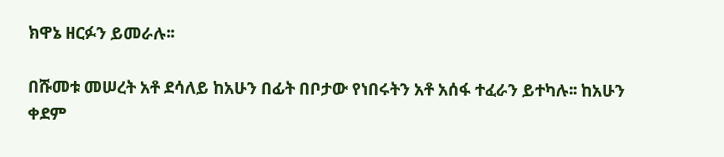ክዋኔ ዘርፉን ይመራሉ፡፡

በሹመቱ መሠረት አቶ ደሳለይ ከአሁን በፊት በቦታው የነበሩትን አቶ አሰፋ ተፈራን ይተካሉ፡፡ ከአሁን ቀደም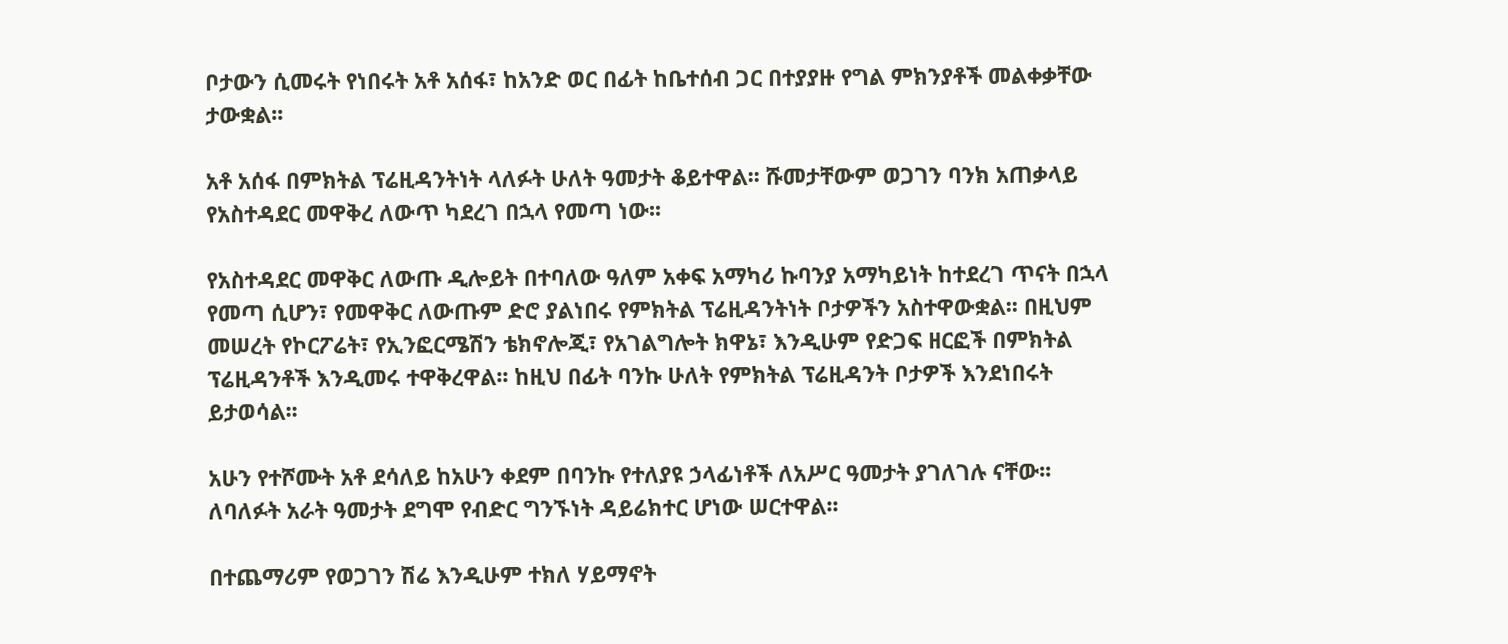ቦታውን ሲመሩት የነበሩት አቶ አሰፋ፣ ከአንድ ወር በፊት ከቤተሰብ ጋር በተያያዙ የግል ምክንያቶች መልቀቃቸው ታውቋል፡፡

አቶ አሰፋ በምክትል ፕሬዚዳንትነት ላለፉት ሁለት ዓመታት ቆይተዋል፡፡ ሹመታቸውም ወጋገን ባንክ አጠቃላይ የአስተዳደር መዋቅረ ለውጥ ካደረገ በኋላ የመጣ ነው፡፡

የአስተዳደር መዋቅር ለውጡ ዲሎይት በተባለው ዓለም አቀፍ አማካሪ ኩባንያ አማካይነት ከተደረገ ጥናት በኋላ የመጣ ሲሆን፣ የመዋቅር ለውጡም ድሮ ያልነበሩ የምክትል ፕሬዚዳንትነት ቦታዎችን አስተዋውቋል፡፡ በዚህም መሠረት የኮርፖሬት፣ የኢንፎርሜሽን ቴክኖሎጂ፣ የአገልግሎት ክዋኔ፣ እንዲሁም የድጋፍ ዘርፎች በምክትል ፕሬዚዳንቶች እንዲመሩ ተዋቅረዋል፡፡ ከዚህ በፊት ባንኩ ሁለት የምክትል ፕሬዚዳንት ቦታዎች እንደነበሩት ይታወሳል፡፡

አሁን የተሾሙት አቶ ደሳለይ ከአሁን ቀደም በባንኩ የተለያዩ ኃላፊነቶች ለአሥር ዓመታት ያገለገሉ ናቸው፡፡ ለባለፉት አራት ዓመታት ደግሞ የብድር ግንኙነት ዳይሬክተር ሆነው ሠርተዋል፡፡

በተጨማሪም የወጋገን ሽሬ እንዲሁም ተክለ ሃይማኖት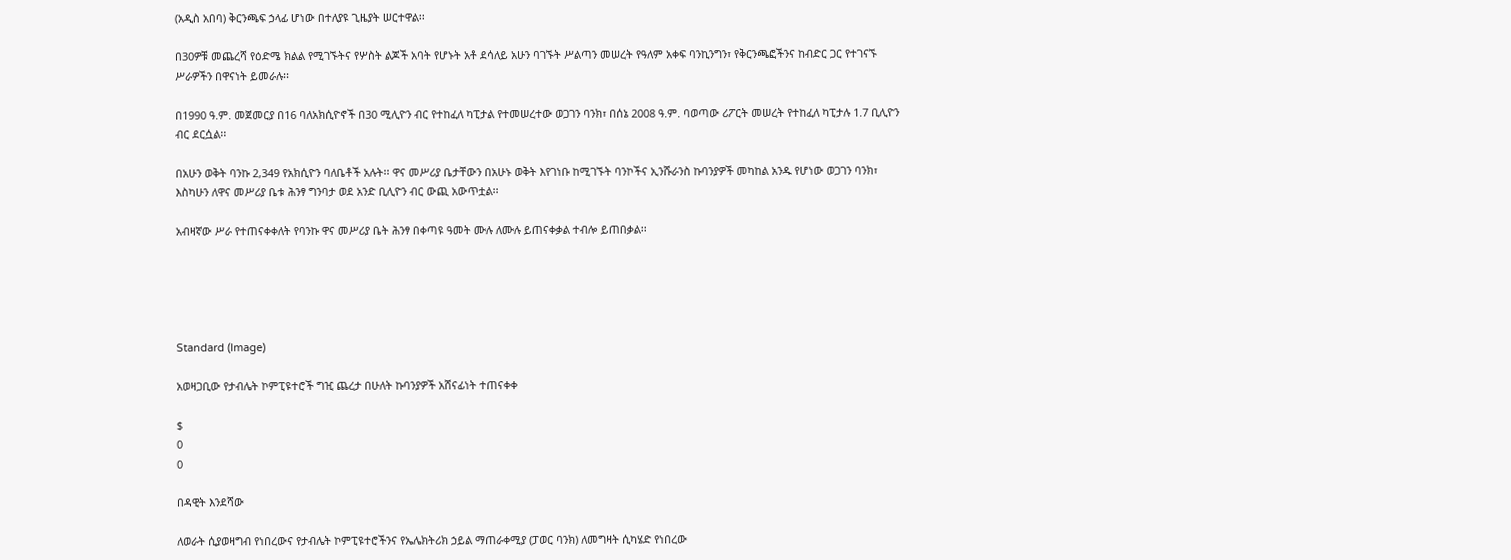(አዲስ አበባ) ቅርንጫፍ ኃላፊ ሆነው በተለያዩ ጊዜያት ሠርተዋል፡፡

በ30ዎቹ መጨረሻ የዕድሜ ክልል የሚገኙትና የሦስት ልጆች አባት የሆኑት አቶ ደሳለይ አሁን ባገኙት ሥልጣን መሠረት የዓለም አቀፍ ባንኪንግን፣ የቅርንጫፎችንና ከብድር ጋር የተገናኙ ሥራዎችን በዋናነት ይመራሉ፡፡

በ1990 ዓ.ም. መጀመርያ በ16 ባለአክሲዮኖች በ30 ሚሊዮን ብር የተከፈለ ካፒታል የተመሠረተው ወጋገን ባንክ፣ በሰኔ 2008 ዓ.ም. ባወጣው ሪፖርት መሠረት የተከፈለ ካፒታሉ 1.7 ቢሊዮን ብር ደርሷል፡፡

በአሁን ወቅት ባንኩ 2,349 የአክሲዮን ባለቤቶች አሉት፡፡ ዋና መሥሪያ ቤታቸውን በአሁኑ ወቅት እየገነቡ ከሚገኙት ባንኮችና ኢንሹራንስ ኩባንያዎች መካከል አንዱ የሆነው ወጋገን ባንክ፣ እስካሁን ለዋና መሥሪያ ቤቱ ሕንፃ ግንባታ ወደ አንድ ቢሊዮን ብር ውጪ አውጥቷል፡፡

አብዛኛው ሥራ የተጠናቀቀለት የባንኩ ዋና መሥሪያ ቤት ሕንፃ በቀጣዩ ዓመት ሙሉ ለሙሉ ይጠናቀቃል ተብሎ ይጠበቃል፡፡





Standard (Image)

አወዛጋቢው የታብሌት ኮምፒዩተሮች ግዢ ጨረታ በሁለት ኩባንያዎች አሸናፊነት ተጠናቀቀ

$
0
0

በዳዊት እንደሻው

ለወራት ሲያወዛግብ የነበረውና የታብሌት ኮምፒዩተሮችንና የኤሌክትሪክ ኃይል ማጠራቀሚያ (ፓወር ባንክ) ለመግዛት ሲካሄድ የነበረው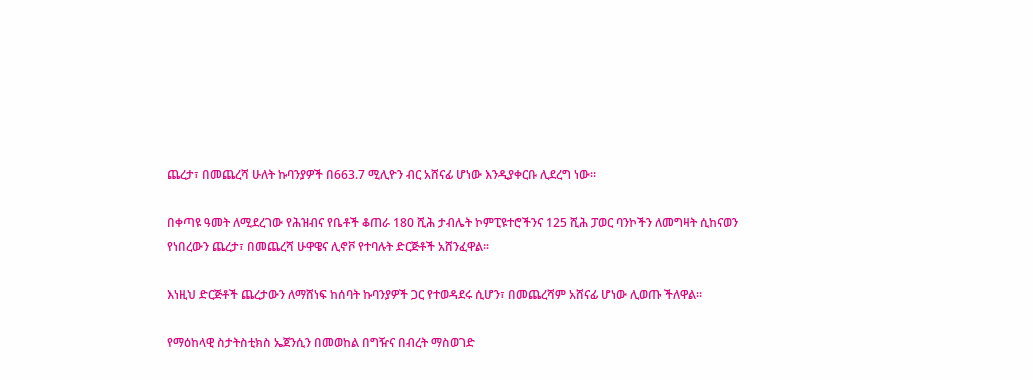ጨረታ፣ በመጨረሻ ሁለት ኩባንያዎች በ663.7 ሚሊዮን ብር አሸናፊ ሆነው እንዲያቀርቡ ሊደረግ ነው፡፡

በቀጣዩ ዓመት ለሚደረገው የሕዝብና የቤቶች ቆጠራ 180 ሺሕ ታብሌት ኮምፒዩተሮችንና 125 ሺሕ ፓወር ባንኮችን ለመግዛት ሲከናወን የነበረውን ጨረታ፣ በመጨረሻ ሁዋዌና ሊኖቮ የተባሉት ድርጅቶች አሸንፈዋል፡፡

እነዚህ ድርጅቶች ጨረታውን ለማሸነፍ ከሰባት ኩባንያዎች ጋር የተወዳደሩ ሲሆን፣ በመጨረሻም አሸናፊ ሆነው ሊወጡ ችለዋል፡፡

የማዕከላዊ ስታትስቲክስ ኤጀንሲን በመወከል በግዥና በብረት ማስወገድ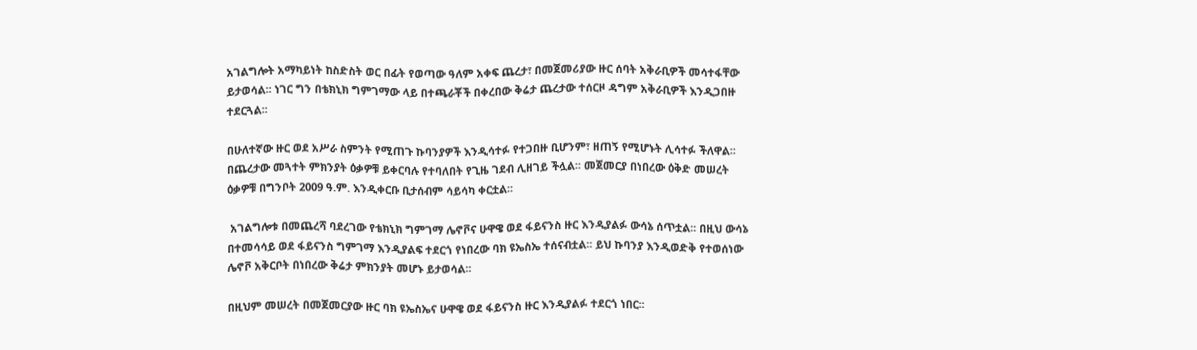አገልግሎት አማካይነት ከስድስት ወር በፊት የወጣው ዓለም አቀፍ ጨረታ፣ በመጀመሪያው ዙር ሰባት አቅራቢዎች መሳተፋቸው ይታወሳል፡፡ ነገር ግን በቴክኒክ ግምገማው ላይ በተጫራቾች በቀረበው ቅሬታ ጨረታው ተሰርዞ ዳግም አቅራቢዎች እንዲጋበዙ ተደርጓል፡፡

በሁለተኛው ዙር ወደ አሥራ ስምንት የሚጠጉ ኩባንያዎች እንዲሳተፉ የተጋበዙ ቢሆንም፣ ዘጠኝ የሚሆኑት ሊሳተፉ ችለዋል፡፡ በጨረታው መጓተት ምክንያት ዕቃዎቹ ይቀርባሉ የተባለበት የጊዜ ገደብ ሊዘገይ ችሏል፡፡ መጀመርያ በነበረው ዕቅድ መሠረት ዕቃዎቹ በግንቦት 2009 ዓ.ም. እንዲቀርቡ ቢታሰብም ሳይሳካ ቀርቷል፡፡

 አገልግሎቱ በመጨረሻ ባደረገው የቴክኒክ ግምገማ ሌኖቮና ሁዋዌ ወደ ፋይናንስ ዙር እንዲያልፉ ውሳኔ ሰጥቷል፡፡ በዚህ ውሳኔ በተመሳሳይ ወደ ፋይናንስ ግምገማ እንዲያልፍ ተደርጎ የነበረው ባክ ዩኤስኤ ተሰናብቷል፡፡ ይህ ኩባንያ እንዲወድቅ የተወሰነው ሌኖቮ አቅርቦት በነበረው ቅሬታ ምክንያት መሆኑ ይታወሳል፡፡

በዚህም መሠረት በመጀመርያው ዙር ባክ ዩኤስኤና ሁዋዌ ወደ ፋይናንስ ዙር እንዲያልፉ ተደርጎ ነበር፡፡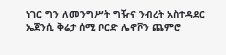ነገር ግን ለመንግሥት ግዥና ንብረት አስተዳደር ኤጀንሲ ቅሬታ ሰሚ ቦርድ ሌኖቮን ጨምሮ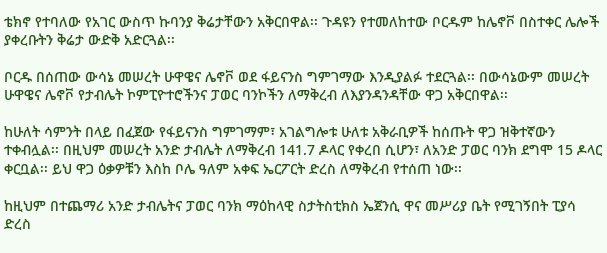ቴክኖ የተባለው የአገር ውስጥ ኩባንያ ቅሬታቸውን አቅርበዋል፡፡ ጉዳዩን የተመለከተው ቦርዱም ከሌኖቮ በስተቀር ሌሎች ያቀረቡትን ቅሬታ ውድቅ አድርጓል፡፡

ቦርዱ በሰጠው ውሳኔ መሠረት ሁዋዌና ሌኖቮ ወደ ፋይናንስ ግምገማው እንዲያልፉ ተደርጓል፡፡ በውሳኔውም መሠረት ሁዋዌና ሌኖቮ የታብሌት ኮምፒዮተሮችንና ፓወር ባንኮችን ለማቅረብ ለእያንዳንዳቸው ዋጋ አቅርበዋል፡፡

ከሁለት ሳምንት በላይ በፈጀው የፋይናንስ ግምገማም፣ አገልግሎቱ ሁለቱ አቅራቢዎች ከሰጡት ዋጋ ዝቅተኛውን ተቀብሏል፡፡ በዚህም መሠረት አንድ ታብሌት ለማቅረብ 141.7 ዶላር የቀረበ ሲሆን፣ ለአንድ ፓወር ባንክ ደግሞ 15 ዶላር ቀርቧል፡፡ ይህ ዋጋ ዕቃዎቹን እስከ ቦሌ ዓለም አቀፍ ኤርፖርት ድረስ ለማቅረብ የተሰጠ ነው፡፡

ከዚህም በተጨማሪ አንድ ታብሌትና ፓወር ባንክ ማዕከላዊ ስታትስቲክስ ኤጀንሲ ዋና መሥሪያ ቤት የሚገኝበት ፒያሳ ድረስ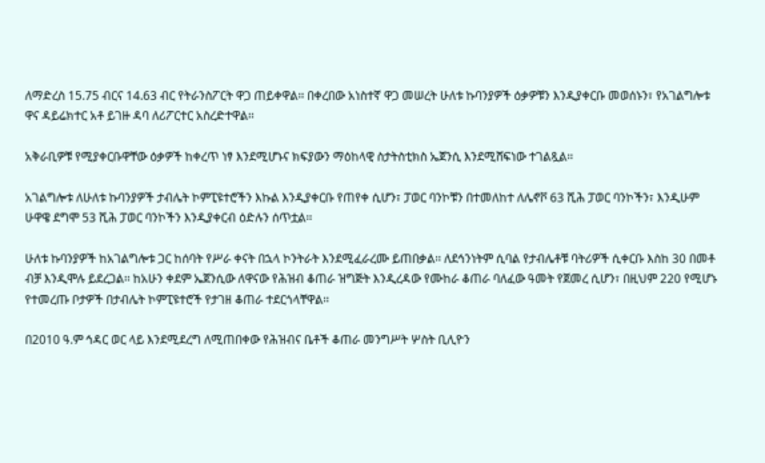ለማድረስ 15.75 ብርና 14.63 ብር የትራንስፖርት ዋጋ ጠይቀዋል፡፡ በቀረበው አነስተኛ ዋጋ መሠረት ሁለቱ ኩባንያዎች ዕቃዎቹን እንዲያቀርቡ መወሰኑን፣ የአገልግሎቱ ዋና ዳይሬክተር አቶ ይገዙ ዳባ ለሪፖርተር አስረድተዋል፡፡

አቅራቢዎቹ የሚያቀርቡዋቸው ዕቃዎች ከቀረጥ ነፃ እንደሚሆኑና ክፍያውን ማዕከላዊ ስታትስቲክስ ኤጀንሲ እንደሚሸፍነው ተገልጿል፡፡

አገልግሎቱ ለሁለቱ ኩባንያዎች ታብሌት ኮምፒዩተሮችን እኩል እንዲያቀርቡ የጠየቀ ሲሆን፣ ፓወር ባንኮቹን በተመለከተ ለሌኖቮ 63 ሺሕ ፓወር ባንኮችን፣ እንዲሁም ሁዋዌ ደግሞ 53 ሺሕ ፓወር ባንኮችን እንዲያቀርብ ዕድሉን ሰጥቷል፡፡

ሁለቱ ኩባንያዎች ከአገልግሎቱ ጋር ከሰባት የሥራ ቀናት በኋላ ኮንትራት እንደሚፈራረሙ ይጠበቃል፡፡ ለደኅንነትም ሲባል የታብሌቶቹ ባትሪዎች ሲቀርቡ እስከ 30 በመቶ ብቻ እንዲሞሉ ይደረጋል፡፡ ከአሁን ቀደም ኤጀንሲው ለዋናው የሕዝብ ቆጠራ ዝግጅት እንዲረዳው የሙከራ ቆጠራ ባለፈው ዓመት የጀመረ ሲሆን፣ በዚህም 220 የሚሆኑ የተመረጡ ቦታዎች በታብሌት ኮምፒዩተሮች የታገዘ ቆጠራ ተደርጎላቸዋል፡፡

በ2010 ዓ.ም ኅዳር ወር ላይ እንደሚደረግ ለሚጠበቀው የሕዝብና ቤቶች ቆጠራ መንግሥት ሦስት ቢሊዮን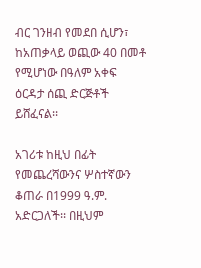ብር ገንዘብ የመደበ ሲሆን፣ ከአጠቃላይ ወጪው 40 በመቶ የሚሆነው በዓለም አቀፍ ዕርዳታ ሰጪ ድርጅቶች ይሸፈናል፡፡

አገሪቱ ከዚህ በፊት የመጨረሻውንና ሦስተኛውን ቆጠራ በ1999 ዓ.ም. አድርጋለች፡፡ በዚህም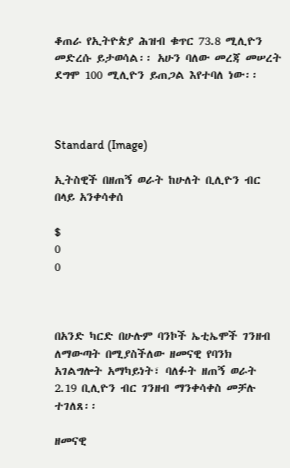ቆጠራ የኢትዮጵያ ሕዝብ ቁጥር 73.8 ሚሊዮን መድረሱ ይታወሳል፡፡ አሁን ባለው መረጃ መሠረት ደግሞ 100 ሚሊዮን ይጠጋል እየተባለ ነው፡፡



Standard (Image)

ኢትስዊች በዘጠኝ ወራት ከሁለት ቢሊዮን ብር በላይ አንቀሳቀሰ

$
0
0



በአንድ ካርድ በሁሉም ባንኮች ኤቲኤሞች ገንዘብ ለማውጣት በሚያስችለው ዘመናዊ የባንክ አገልግሎት አማካይነት፣ ባለፉት ዘጠኝ ወራት 2.19 ቢሊዮን ብር ገንዘብ ማንቀሳቀስ መቻሉ ተገለጸ፡፡

ዘመናዊ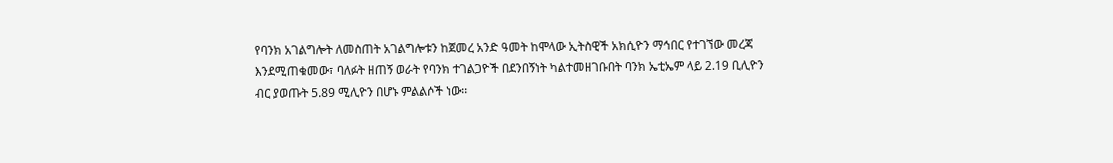የባንክ አገልግሎት ለመስጠት አገልግሎቱን ከጀመረ አንድ ዓመት ከሞላው ኢትስዊች አክሲዮን ማኅበር የተገኘው መረጃ እንደሚጠቁመው፣ ባለፉት ዘጠኝ ወራት የባንክ ተገልጋዮች በደንበኝነት ካልተመዘገቡበት ባንክ ኤቲኤም ላይ 2.19 ቢሊዮን ብር ያወጡት 5.89 ሚሊዮን በሆኑ ምልልሶች ነው፡፡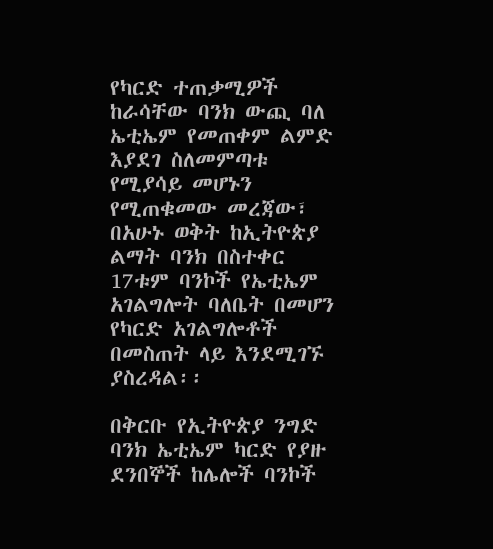የካርድ ተጠቃሚዎች ከራሳቸው ባንክ ውጪ ባለ ኤቲኤም የመጠቀም ልምድ እያደገ ስለመምጣቱ የሚያሳይ መሆኑን የሚጠቁመው መረጃው፣ በአሁኑ ወቅት ከኢትዮጵያ ልማት ባንክ በስተቀር 17ቱም ባንኮች የኤቲኤም አገልግሎት ባለቤት በመሆን የካርድ አገልግሎቶች በመስጠት ላይ እንደሚገኙ ያስረዳል፡፡

በቅርቡ የኢትዮጵያ ንግድ ባንክ ኤቲኤም ካርድ የያዙ ደንበኞች ከሌሎች ባንኮች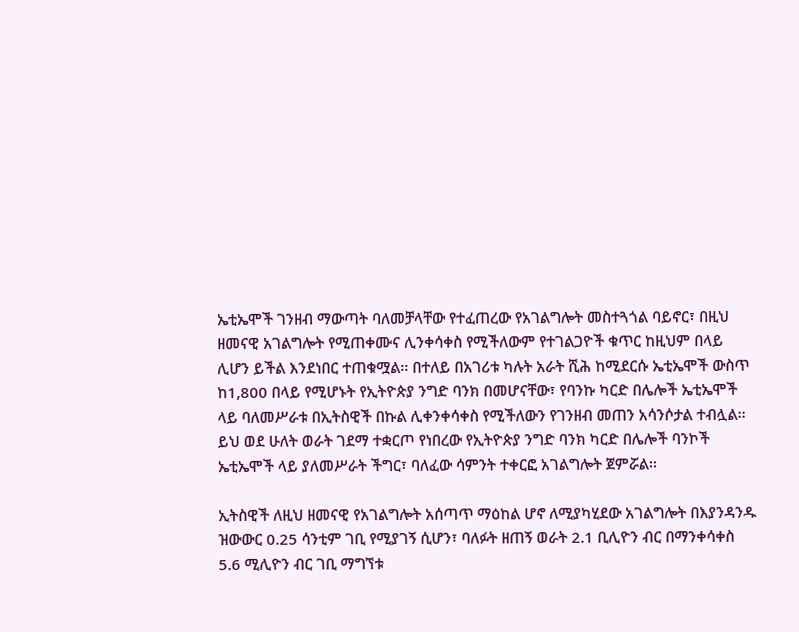ኤቲኤሞች ገንዘብ ማውጣት ባለመቻላቸው የተፈጠረው የአገልግሎት መስተጓጎል ባይኖር፣ በዚህ ዘመናዊ አገልግሎት የሚጠቀሙና ሊንቀሳቀስ የሚችለውም የተገልጋዮች ቁጥር ከዚህም በላይ ሊሆን ይችል እንደነበር ተጠቁሟል፡፡ በተለይ በአገሪቱ ካሉት አራት ሺሕ ከሚደርሱ ኤቲኤሞች ውስጥ ከ1,800 በላይ የሚሆኑት የኢትዮጵያ ንግድ ባንክ በመሆናቸው፣ የባንኩ ካርድ በሌሎች ኤቲኤሞች ላይ ባለመሥራቱ በኢትስዊች በኩል ሊቀንቀሳቀስ የሚችለውን የገንዘብ መጠን አሳንሶታል ተብሏል፡፡ ይህ ወደ ሁለት ወራት ገደማ ተቋርጦ የነበረው የኢትዮጵያ ንግድ ባንክ ካርድ በሌሎች ባንኮች ኤቲኤሞች ላይ ያለመሥራት ችግር፣ ባለፈው ሳምንት ተቀርፎ አገልግሎት ጀምሯል፡፡

ኢትስዊች ለዚህ ዘመናዊ የአገልግሎት አሰጣጥ ማዕከል ሆኖ ለሚያካሂደው አገልግሎት በእያንዳንዱ ዝውውር 0.25 ሳንቲም ገቢ የሚያገኝ ሲሆን፣ ባለፉት ዘጠኝ ወራት 2.1 ቢሊዮን ብር በማንቀሳቀስ 5.6 ሚሊዮን ብር ገቢ ማግኘቱ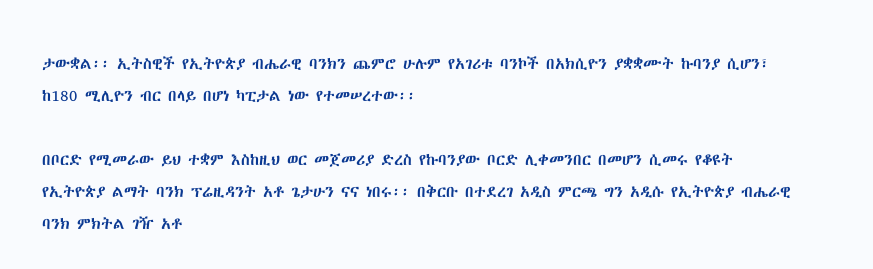ታውቋል፡፡ ኢትስዊች የኢትዮጵያ ብሔራዊ ባንክን ጨምሮ ሁሉም የአገሪቱ ባንኮች በአክሲዮን ያቋቋሙት ኩባንያ ሲሆን፣ ከ180 ሚሊዮን ብር በላይ በሆነ ካፒታል ነው የተመሠረተው፡፡

በቦርድ የሚመራው ይህ ተቋም እስከዚህ ወር መጀመሪያ ድረስ የኩባንያው ቦርድ ሊቀመንበር በመሆን ሲመሩ የቆዩት የኢትዮጵያ ልማት ባንክ ፕሬዚዳንት አቶ ጌታሁን ናና ነበሩ፡፡ በቅርቡ በተደረገ አዲስ ምርጫ ግን አዲሱ የኢትዮጵያ ብሔራዊ ባንክ ምክትል ገዥ አቶ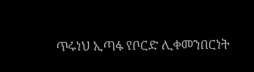ጥሩነህ ኢጣፋ የቦርድ ሊቀመንበርነት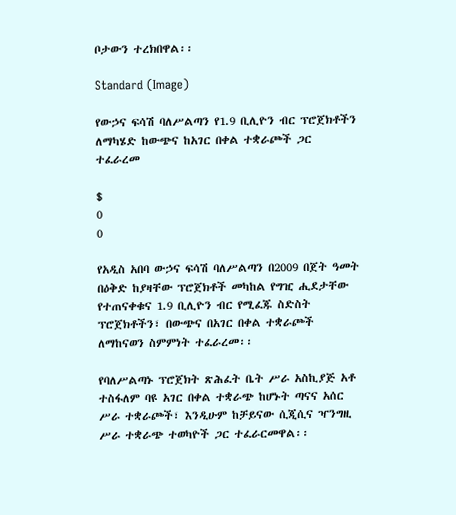ቦታውን ተረክበዋል፡፡

Standard (Image)

የውኃና ፍሳሽ ባለሥልጣን የ1.9 ቢሊዮን ብር ፕሮጀክቶችን ለማካሄድ ከውጭና ከአገር በቀል ተቋራጮች ጋር ተፈራረመ

$
0
0

የአዲስ አበባ ውኃና ፍሳሽ ባለሥልጣን በ2009 በጀት ዓመት በዕቅድ ከያዛቸው ፕሮጀክቶች መካከል የግዢ ሒደታቸው የተጠናቀቁና 1.9 ቢሊዮን ብር የሚፈጁ ስድስት ፕሮጀክቶችን፣ በውጭና በአገር በቀል ተቋራጮች ለማከናወን ስምምነት ተፈራረመ፡፡

የባለሥልጣኑ ፕሮጀክት ጽሕፈት ቤት ሥራ አስኪያጅ አቶ ተስፋለም ባዩ አገር በቀል ተቋራጭ ከሆኑት ጣናና አሰር ሥራ ተቋራጮች፣ እንዲሁም ከቻይናው ሲጂሲና ዣንግዚ ሥራ ተቋራጭ ተወካዮች ጋር ተፈራርመዋል፡፡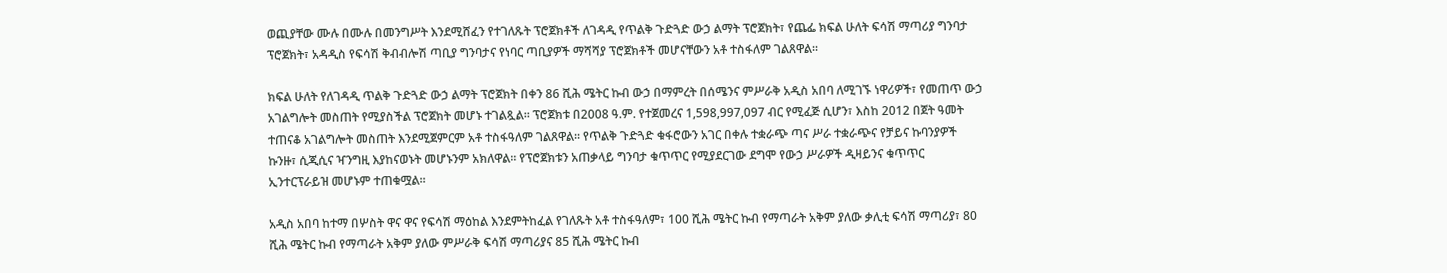ወጪያቸው ሙሉ በሙሉ በመንግሥት እንደሚሸፈን የተገለጹት ፕሮጀክቶች ለገዳዲ የጥልቅ ጉድጓድ ውኃ ልማት ፕሮጀክት፣ የጨፌ ክፍል ሁለት ፍሳሽ ማጣሪያ ግንባታ ፕሮጀክት፣ አዳዲስ የፍሳሽ ቅብብሎሽ ጣቢያ ግንባታና የነባር ጣቢያዎች ማሻሻያ ፕሮጀክቶች መሆናቸውን አቶ ተስፋለም ገልጸዋል፡፡

ክፍል ሁለት የለገዳዲ ጥልቅ ጉድጓድ ውኃ ልማት ፕሮጀክት በቀን 86 ሺሕ ሜትር ኩብ ውኃ በማምረት በሰሜንና ምሥራቅ አዲስ አበባ ለሚገኙ ነዋሪዎች፣ የመጠጥ ውኃ አገልግሎት መስጠት የሚያስችል ፕሮጀክት መሆኑ ተገልጿል፡፡ ፕሮጀክቱ በ2008 ዓ.ም. የተጀመረና 1,598,997,097 ብር የሚፈጅ ሲሆን፣ እስከ 2012 በጀት ዓመት ተጠናቆ አገልግሎት መስጠት እንደሚጀምርም አቶ ተስፋዓለም ገልጸዋል፡፡ የጥልቅ ጉድጓድ ቁፋሮውን አገር በቀሉ ተቋራጭ ጣና ሥራ ተቋራጭና የቻይና ኩባንያዎች ኩንዙ፣ ሲጂሲና ዣንግዚ እያከናወኑት መሆኑንም አክለዋል፡፡ የፕሮጀክቱን አጠቃላይ ግንባታ ቁጥጥር የሚያደርገው ደግሞ የውኃ ሥራዎች ዲዛይንና ቁጥጥር ኢንተርፕራይዝ መሆኑም ተጠቁሟል፡፡

አዲስ አበባ ከተማ በሦስት ዋና ዋና የፍሳሽ ማዕከል እንደምትከፈል የገለጹት አቶ ተስፋዓለም፣ 100 ሺሕ ሜትር ኩብ የማጣራት አቅም ያለው ቃሊቲ ፍሳሽ ማጣሪያ፣ 80 ሺሕ ሜትር ኩብ የማጣራት አቅም ያለው ምሥራቅ ፍሳሽ ማጣሪያና 85 ሺሕ ሜትር ኩብ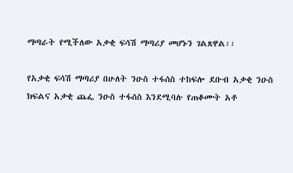ማጣራት የሚችለው አቃቂ ፍሳሽ ማጣሪያ መሆኑን ገልጸዋል፡፡

የአቃቂ ፍሳሽ ማጣሪያ በሁለት ንዑስ ተፋሰስ ተከፍሎ ደቡብ አቃቂ ንዑስ ክፍልና አቃቂ ጨፌ ንዑስ ተፋሰስ እንደሚባሉ የጠቆሙት አቶ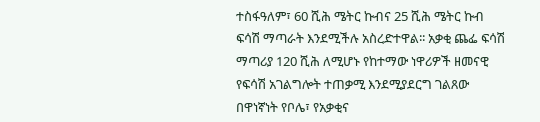ተስፋዓለም፣ 60 ሺሕ ሜትር ኩብና 25 ሺሕ ሜትር ኩብ ፍሳሽ ማጣራት እንደሚችሉ አስረድተዋል፡፡ አቃቂ ጨፌ ፍሳሽ ማጣሪያ 120 ሺሕ ለሚሆኑ የከተማው ነዋሪዎች ዘመናዊ የፍሳሽ አገልግሎት ተጠቃሚ እንደሚያደርግ ገልጸው በዋነኛነት የቦሌ፣ የአቃቂና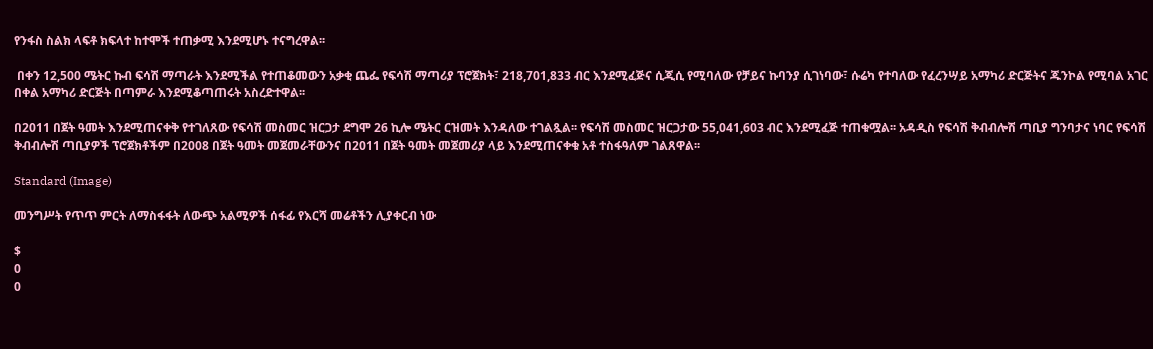የንፋስ ስልክ ላፍቶ ክፍላተ ከተሞች ተጠቃሚ እንደሚሆኑ ተናግረዋል፡፡

 በቀን 12,500 ሜትር ኩብ ፍሳሽ ማጣራት እንደሚችል የተጠቆመውን አቃቂ ጨፌ የፍሳሽ ማጣሪያ ፕሮጀክት፣ 218,701,833 ብር እንደሚፈጅና ሲጂሲ የሚባለው የቻይና ኩባንያ ሲገነባው፣ ሱሬካ የተባለው የፈረንሣይ አማካሪ ድርጅትና ጁንኮል የሚባል አገር በቀል አማካሪ ድርጅት በጣምራ እንደሚቆጣጠሩት አስረድተዋል፡፡

በ2011 በጀት ዓመት እንደሚጠናቀቅ የተገለጸው የፍሳሽ መስመር ዝርጋታ ደግሞ 26 ኪሎ ሜትር ርዝመት እንዳለው ተገልጿል፡፡ የፍሳሽ መስመር ዝርጋታው 55,041,603 ብር እንደሚፈጅ ተጠቁሟል፡፡ አዳዲስ የፍሳሽ ቅብብሎሽ ጣቢያ ግንባታና ነባር የፍሳሽ ቅብብሎሽ ጣቢያዎች ፕሮጀክቶችም በ2008 በጀት ዓመት መጀመራቸውንና በ2011 በጀት ዓመት መጀመሪያ ላይ እንደሚጠናቀቁ አቶ ተስፋዓለም ገልጸዋል፡፡

Standard (Image)

መንግሥት የጥጥ ምርት ለማስፋፋት ለውጭ አልሚዎች ሰፋፊ የእርሻ መሬቶችን ሊያቀርብ ነው

$
0
0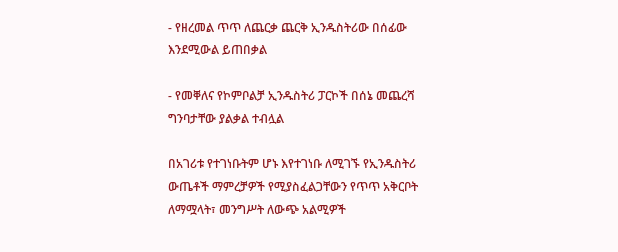- የዘረመል ጥጥ ለጨርቃ ጨርቅ ኢንዱስትሪው በሰፊው እንደሚውል ይጠበቃል

- የመቐለና የኮምቦልቻ ኢንዱስትሪ ፓርኮች በሰኔ መጨረሻ ግንባታቸው ያልቃል ተብሏል

በአገሪቱ የተገነቡትም ሆኑ እየተገነቡ ለሚገኙ የኢንዱስትሪ ውጤቶች ማምረቻዎች የሚያስፈልጋቸውን የጥጥ አቅርቦት ለማሟላት፣ መንግሥት ለውጭ አልሚዎች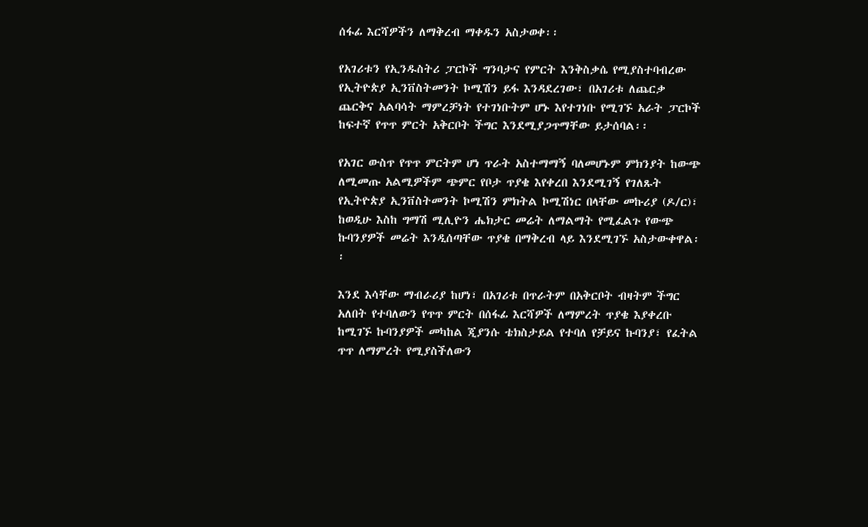ሰፋፊ እርሻዎችን ለማቅረብ ማቀዱን አስታወቀ፡፡

የአገሪቱን የኢንዱስትሪ ፓርኮች ግንባታና የምርት እንቅስቃሴ የሚያስተባብረው የኢትዮጵያ ኢንቨስትመንት ኮሚሽን ይፋ እንዳደረገው፣ በአገሪቱ ለጨርቃ ጨርቅና አልባሳት ማምረቻነት የተገነቡትም ሆኑ እየተገነቡ የሚገኙ አራት ፓርኮች ከፍተኛ የጥጥ ምርት አቅርቦት ችግር እንደሚያጋጥማቸው ይታሰባል፡፡

የአገር ውስጥ የጥጥ ምርትም ሆነ ጥራት አስተማማኝ ባለመሆኑም ምክንያት ከውጭ ለሚመጡ አልሚዎችም ጭምር የቦታ ጥያቄ እየቀረበ እንደሚገኝ የገለጹት የኢትዮጵያ ኢንቨስትመንት ኮሚሽን ምክትል ኮሚሽነር በላቸው መኩሪያ (ዶ/ር)፣ ከወዲሁ እስከ ግማሽ ሚሊዮን ሔክታር መሬት ለማልማት የሚፈልጉ የውጭ ኩባንያዎች መሬት እንዲሰጣቸው ጥያቄ በማቅረብ ላይ እንደሚገኙ አስታውቀዋል፡፡

እንደ እሳቸው ማብራሪያ ከሆነ፣ በአገሪቱ በጥራትም በአቅርቦት ብዛትም ችግር አለበት የተባለውን የጥጥ ምርት በሰፋፊ እርሻዎች ለማምረት ጥያቄ እያቀረቡ ከሚገኙ ኩባንያዎች መካከል ጂያንሱ ቴክስታይል የተባለ የቻይና ኩባንያ፣ የፈትል ጥጥ ለማምረት የሚያስችለውን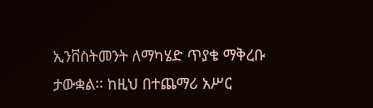ኢንቨስትመንት ለማካሄድ ጥያቄ ማቅረቡ ታውቋል፡፡ ከዚህ በተጨማሪ አሥር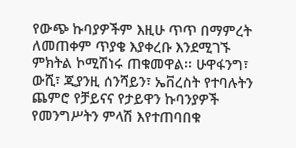የውጭ ኩባያዎችም እዚሁ ጥጥ በማምረት ለመጠቀም ጥያቄ እያቀረቡ እንደሚገኙ ምክትል ኮሚሽነሩ ጠቁመዋል፡፡ ሁዋፋንግ፣ ውሺ፣ ጂያንዚ ሰንሻይን፣ ኤቨረስት የተባሉትን ጨምሮ የቻይናና የታይዋን ኩባንያዎች የመንግሥትን ምላሽ እየተጠባበቁ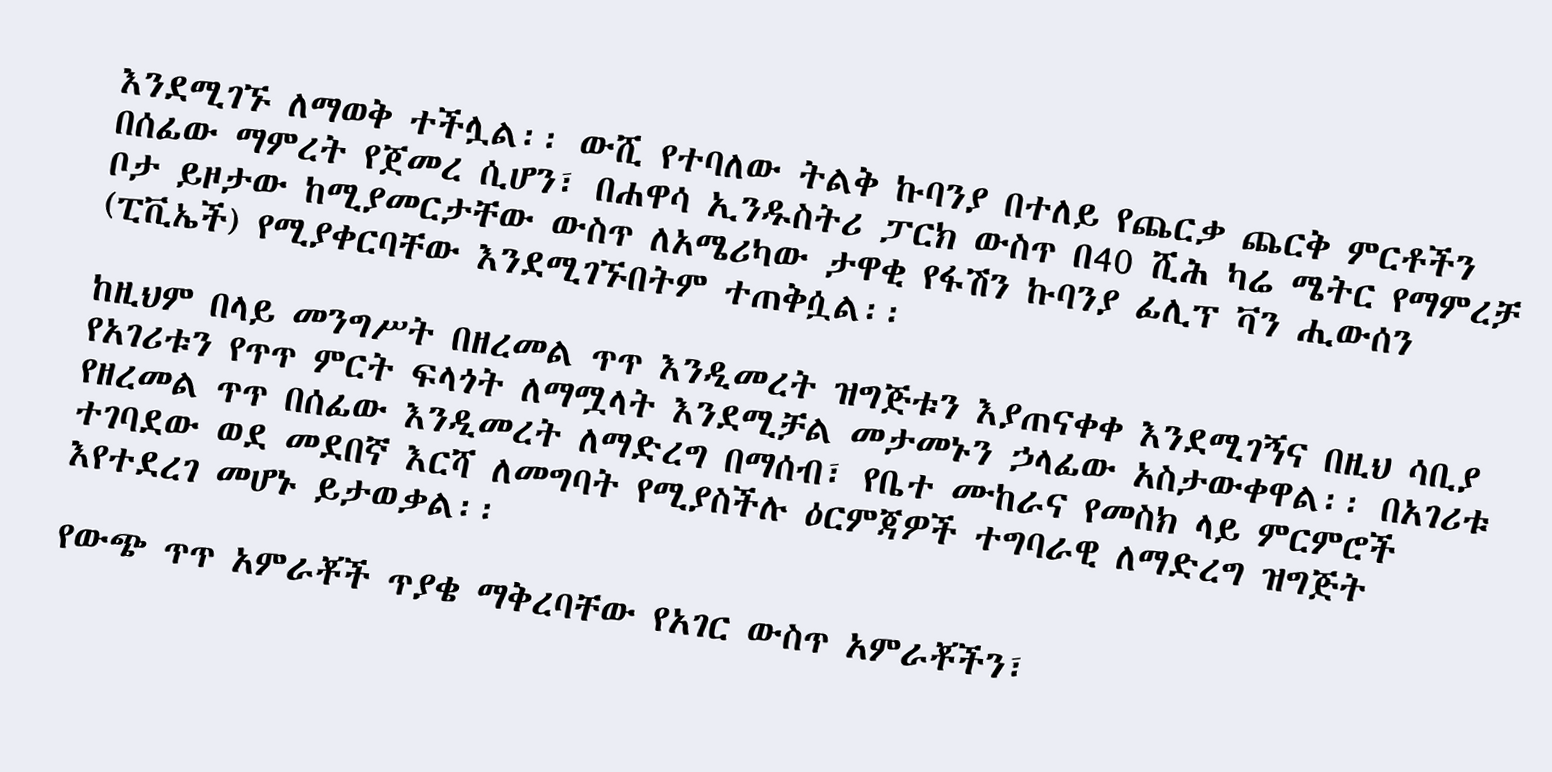እንደሚገኙ ለማወቅ ተችሏል፡፡ ውሺ የተባለው ትልቅ ኩባንያ በተለይ የጨርቃ ጨርቅ ምርቶችን በሰፊው ማምረት የጀመረ ሲሆን፣ በሐዋሳ ኢንዱስትሪ ፓርክ ውስጥ በ40 ሺሕ ካሬ ሜትር የማምረቻ ቦታ ይዞታው ከሚያመርታቸው ውስጥ ለአሜሪካው ታዋቂ የፋሽን ኩባንያ ፊሊፕ ቫን ሒውሰን (ፒቪኤች) የሚያቀርባቸው እንደሚገኙበትም ተጠቅሷል፡፡

ከዚህም በላይ መንግሥት በዘረመል ጥጥ እንዲመረት ዝግጅቱን እያጠናቀቀ እንደሚገኝና በዚህ ሳቢያ የአገሪቱን የጥጥ ምርት ፍላጎት ለማሟላት እንደሚቻል መታመኑን ኃላፊው አስታውቀዋል፡፡ በአገሪቱ የዘረመል ጥጥ በሰፊው እንዲመረት ለማድረግ በማሰብ፣ የቤተ ሙከራና የመስክ ላይ ምርምሮች ተገባደው ወደ መደበኛ እርሻ ለመግባት የሚያስችሉ ዕርምጃዎች ተግባራዊ ለማድረግ ዝግጅት እየተደረገ መሆኑ ይታወቃል፡፡

የውጭ ጥጥ አምራቾች ጥያቄ ማቅረባቸው የአገር ውስጥ አምራቾችን፣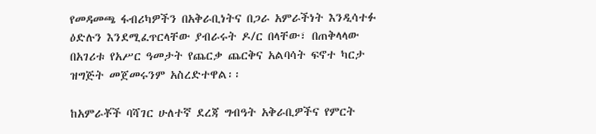የመዳመጫ ፋብሪካዎችን በአቅራቢነትና በጋራ አምራችነት እንዲሳተፉ ዕድሉን እንደሚፈጥርላቸው ያብራሩት ዶ/ር በላቸው፣ በጠቅላላው በአገሪቱ የአሥር ዓመታት የጨርቃ ጨርቅና አልባሳት ፍኖተ ካርታ ዝግጅት መጀመሩንም አስረድተዋል፡፡

ከአምራቾች ባሻገር ሁለተኛ ደረጃ ግብዓት አቅራቢዎችና የምርት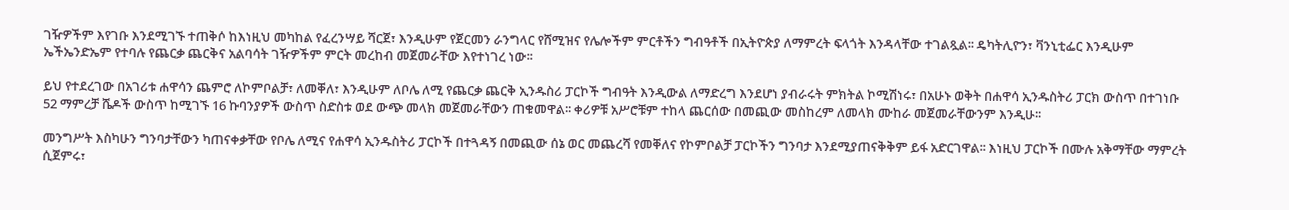ገዥዎችም እየገቡ እንደሚገኙ ተጠቅሶ ከእነዚህ መካከል የፈረንሣይ ሻርጀ፣ እንዲሁም የጀርመን ራንግላር የሸሚዝና የሌሎችም ምርቶችን ግብዓቶች በኢትዮጵያ ለማምረት ፍላጎት እንዳላቸው ተገልጿል፡፡ ዴካትሊዮን፣ ቫንኒቲፌር እንዲሁም ኤችኤንድኤም የተባሉ የጨርቃ ጨርቅና አልባሳት ገዥዎችም ምርት መረከብ መጀመራቸው እየተነገረ ነው፡፡

ይህ የተደረገው በአገሪቱ ሐዋሳን ጨምሮ ለኮምቦልቻ፣ ለመቐለ፣ እንዲሁም ለቦሌ ለሚ የጨርቃ ጨርቅ ኢንዱስሪ ፓርኮች ግብዓት እንዲውል ለማድረግ እንደሆነ ያብራሩት ምክትል ኮሚሽነሩ፣ በአሁኑ ወቅት በሐዋሳ ኢንዱስትሪ ፓርክ ውስጥ በተገነቡ 52 ማምረቻ ሼዶች ውስጥ ከሚገኙ 16 ኩባንያዎች ውስጥ ስድስቱ ወደ ውጭ መላክ መጀመራቸውን ጠቁመዋል፡፡ ቀሪዎቹ አሥሮቹም ተከላ ጨርሰው በመጪው መስከረም ለመላክ ሙከራ መጀመራቸውንም እንዲሁ፡፡

መንግሥት እስካሁን ግንባታቸውን ካጠናቀቃቸው የቦሌ ለሚና የሐዋሳ ኢንዱስትሪ ፓርኮች በተጓዳኝ በመጪው ሰኔ ወር መጨረሻ የመቐለና የኮምቦልቻ ፓርኮችን ግንባታ እንደሚያጠናቅቅም ይፋ አድርገዋል፡፡ እነዚህ ፓርኮች በሙሉ አቅማቸው ማምረት ሲጀምሩ፣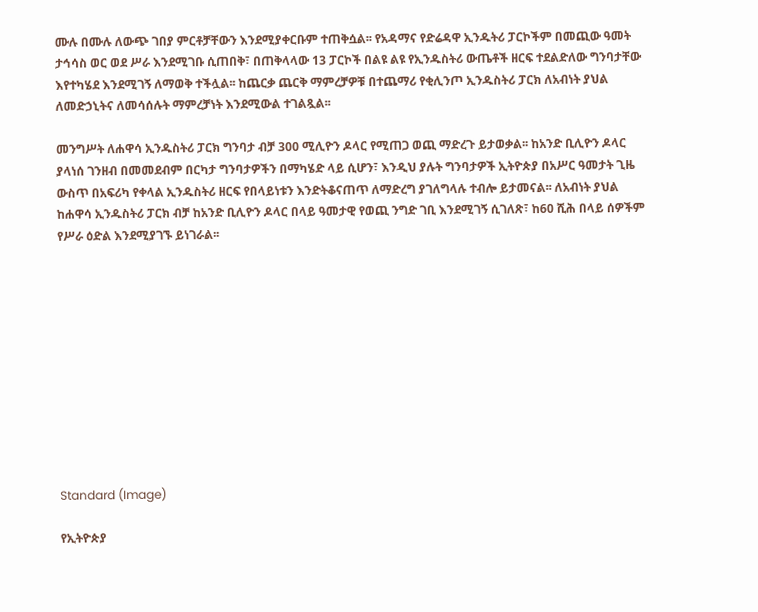ሙሉ በሙሉ ለውጭ ገበያ ምርቶቻቸውን እንደሚያቀርቡም ተጠቅሷል፡፡ የአዳማና የድሬዳዋ ኢንዱትሪ ፓርኮችም በመጪው ዓመት ታኅሳስ ወር ወደ ሥራ እንደሚገቡ ሲጠበቅ፣ በጠቅላላው 13 ፓርኮች በልዩ ልዩ የኢንዱስትሪ ውጤቶች ዘርፍ ተደልድለው ግንባታቸው እየተካሄደ እንደሚገኝ ለማወቅ ተችሏል፡፡ ከጨርቃ ጨርቅ ማምረቻዎቹ በተጨማሪ የቂሊንጦ ኢንዱስትሪ ፓርክ ለአብነት ያህል ለመድኃኒትና ለመሳሰሉት ማምረቻነት እንደሚውል ተገልጿል፡፡

መንግሥት ለሐዋሳ ኢንዱስትሪ ፓርክ ግንባታ ብቻ 300 ሚሊዮን ዶላር የሚጠጋ ወጪ ማድረጉ ይታወቃል፡፡ ከአንድ ቢሊዮን ዶላር ያላነሰ ገንዘብ በመመደብም በርካታ ግንባታዎችን በማካሄድ ላይ ሲሆን፣ እንዲህ ያሉት ግንባታዎች ኢትዮጵያ በአሥር ዓመታት ጊዜ ውስጥ በአፍሪካ የቀላል ኢንዱስትሪ ዘርፍ የበላይነቱን እንድትቆናጠጥ ለማድረግ ያገለግላሉ ተብሎ ይታመናል፡፡ ለአብነት ያህል ከሐዋሳ ኢንዱስትሪ ፓርክ ብቻ ከአንድ ቢሊዮን ዶላር በላይ ዓመታዊ የወጪ ንግድ ገቢ እንደሚገኝ ሲገለጽ፣ ከ60 ሺሕ በላይ ሰዎችም የሥራ ዕድል እንደሚያገኙ ይነገራል፡፡











Standard (Image)

የኢትዮጵያ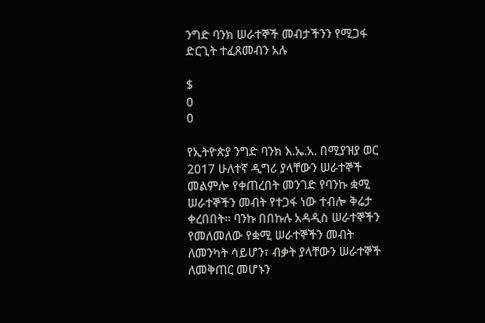ንግድ ባንክ ሠራተኞች መብታችንን የሚጋፋ ድርጊት ተፈጸመብን አሉ

$
0
0

የኢትዮጵያ ንግድ ባንክ እ.ኤ.አ. በሚያዝያ ወር 2017 ሁለተኛ ዲግሪ ያላቸውን ሠራተኞች መልምሎ የቀጠረበት መንገድ የባንኩ ቋሚ ሠራተኞችን መብት የተጋፋ ነው ተብሎ ቅሬታ ቀረበበት፡፡ ባንኩ በበኩሉ አዳዲስ ሠራተኞችን የመለመለው የቋሚ ሠራተኞችን መብት ለመንካት ሳይሆን፣ ብቃት ያላቸውን ሠራተኞች ለመቅጠር መሆኑን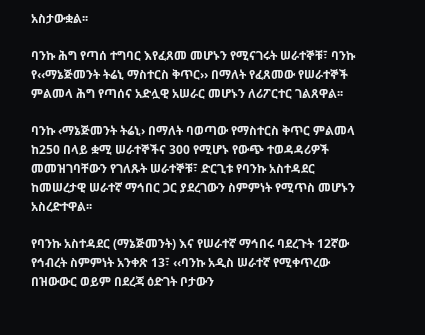አስታውቋል፡፡

ባንኩ ሕግ የጣሰ ተግባር እየፈጸመ መሆኑን የሚናገሩት ሠራተኞቹ፣ ባንኩ የ‹‹ማኔጅመንት ትሬኒ ማስተርስ ቅጥር›› በማለት የፈጸመው የሠራተኞች ምልመላ ሕግ የጣሰና አድሏዊ አሠራር መሆኑን ለሪፖርተር ገልጸዋል፡፡

ባንኩ ‹ማኔጅመንት ትሬኒ› በማለት ባወጣው የማስተርስ ቅጥር ምልመላ ከ250 በላይ ቋሚ ሠራተኞችና 300 የሚሆኑ የውጭ ተወዳዳሪዎች መመዝገባቸውን የገለጹት ሠራተኞቹ፣ ድርጊቱ የባንኩ አስተዳደር ከመሠረታዊ ሠራተኛ ማኅበር ጋር ያደረገውን ስምምነት የሚጥስ መሆኑን አስረድተዋል፡፡

የባንኩ አስተዳደር (ማኔጅመንት) እና የሠራተኛ ማኅበሩ ባደረጉት 12ኛው የኅብረት ስምምነት አንቀጽ 13፣ ‹‹ባንኩ አዲስ ሠራተኛ የሚቀጥረው በዝውውር ወይም በደረጃ ዕድገት ቦታውን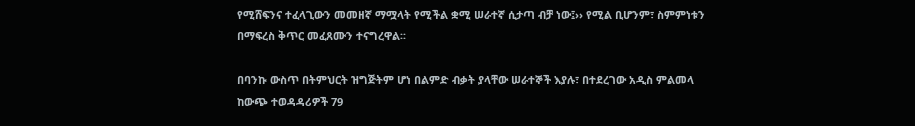የሚሸፍንና ተፈላጊውን መመዘኛ ማሟላት የሚችል ቋሚ ሠራተኛ ሲታጣ ብቻ ነው፤›› የሚል ቢሆንም፣ ስምምነቱን በማፍረስ ቅጥር መፈጸሙን ተናግረዋል፡፡

በባንኩ ውስጥ በትምህርት ዝግጅትም ሆነ በልምድ ብቃት ያላቸው ሠራተኞች እያሉ፣ በተደረገው አዲስ ምልመላ ከውጭ ተወዳዳሪዎች 79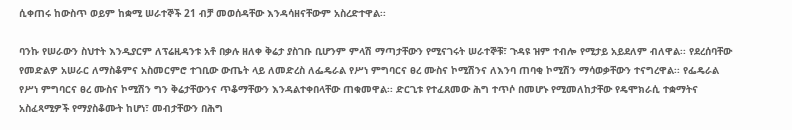ሲቀጠሩ ከውስጥ ወይም ከቋሚ ሠራተኞች 21 ብቻ መወሰዳቸው እንዳሳዘናቸውም አስረድተዋል፡፡

ባንኩ የሠራውን ስህተት እንዲያርም ለፕሬዚዳንቱ አቶ በቃሉ ዘለቀ ቅሬታ ያስገቡ ቢሆንም ምላሽ ማጣታቸውን የሚናገሩት ሠራተኞቹ፣ ጉዳዩ ዝም ተብሎ የሚታይ አይደለም ብለዋል፡፡ የደረሰባቸው የመድልዎ አሠራር ለማስቆምና አስመርምሮ ተገቢው ውጤት ላይ ለመድረስ ለፌዴራል የሥነ ምግባርና ፀረ ሙስና ኮሚሽንና ለእንባ ጠባቂ ኮሚሽን ማሳወቃቸውን ተናግረዋል፡፡ የፌዴራል የሥነ ምግባርና ፀረ ሙስና ኮሚሽን ግን ቅሬታቸውንና ጥቆማቸውን እንዳልተቀበላቸው ጠቁመዋል፡፡ ድርጊቱ የተፈጸመው ሕግ ተጥሶ በመሆኑ የሚመለከታቸው የዴሞክራሲ ተቋማትና አስፈጻሚዎች የማያስቆሙት ከሆነ፣ መብታቸውን በሕግ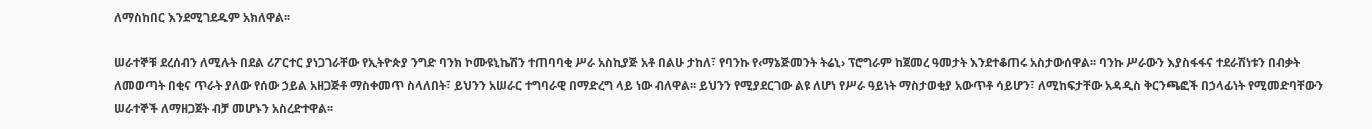ለማስከበር እንደሚገደዱም አክለዋል፡፡

ሠራተኞቹ ደረሰብን ለሚሉት በደል ሪፖርተር ያነጋገራቸው የኢትዮጵያ ንግድ ባንክ ኮሙዩኒኬሽን ተጠባባቂ ሥራ አስኪያጅ አቶ በልሁ ታከለ፣ የባንኩ የ‹ማኔጅመንት ትሬኒ› ፕሮግራም ከጀመረ ዓመታት እንደተቆጠሩ አስታውሰዋል፡፡ ባንኩ ሥራውን እያስፋፋና ተደራሽነቱን በብቃት ለመወጣት በቂና ጥራት ያለው የሰው ኃይል አዘጋጅቶ ማስቀመጥ ስላለበት፣ ይህንን አሠራር ተግባራዊ በማድረግ ላይ ነው ብለዋል፡፡ ይህንን የሚያደርገው ልዩ ለሆነ የሥራ ዓይነት ማስታወቂያ አውጥቶ ሳይሆን፣ ለሚከፍታቸው አዳዲስ ቅርንጫፎች በኃላፊነት የሚመድባቸውን ሠራተኞች ለማዘጋጀት ብቻ መሆኑን አስረድተዋል፡፡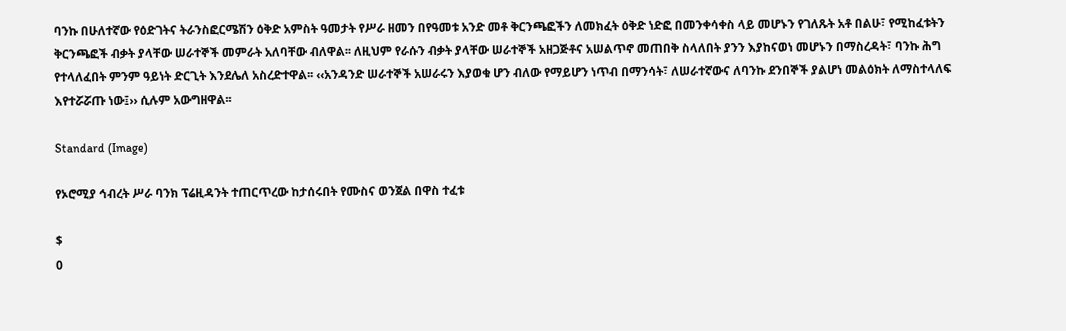ባንኩ በሁለተኛው የዕድገትና ትራንስፎርሜሽን ዕቅድ አምስት ዓመታት የሥራ ዘመን በየዓመቱ አንድ መቶ ቅርንጫፎችን ለመክፈት ዕቅድ ነድፎ በመንቀሳቀስ ላይ መሆኑን የገለጹት አቶ በልሁ፣ የሚከፈቱትን ቅርንጫፎች ብቃት ያላቸው ሠራተኞች መምራት አለባቸው ብለዋል፡፡ ለዚህም የራሱን ብቃት ያላቸው ሠራተኞች አዘጋጅቶና አሠልጥኖ መጠበቅ ስላለበት ያንን እያከናወነ መሆኑን በማስረዳት፣ ባንኩ ሕግ የተላለፈበት ምንም ዓይነት ድርጊት እንደሌለ አስረድተዋል፡፡ ‹‹አንዳንድ ሠራተኞች አሠራሩን እያወቁ ሆን ብለው የማይሆን ነጥብ በማንሳት፣ ለሠራተኛውና ለባንኩ ደንበኞች ያልሆነ መልዕክት ለማስተላለፍ እየተሯሯጡ ነው፤›› ሲሉም አውግዘዋል፡፡

Standard (Image)

የኦሮሚያ ኅብረት ሥራ ባንክ ፕሬዚዳንት ተጠርጥረው ከታሰሩበት የሙስና ወንጀል በዋስ ተፈቱ

$
0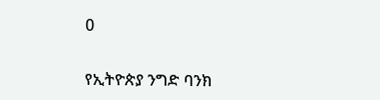0

የኢትዮጵያ ንግድ ባንክ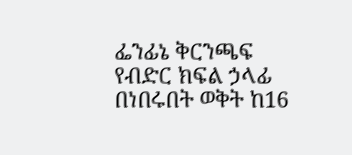ፌንፊኔ ቅርንጫፍ የብድር ክፍል ኃላፊ በነበሩበት ወቅት ከ16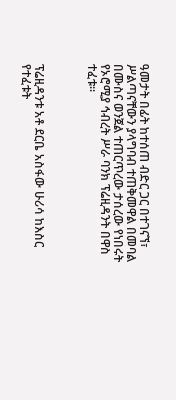ዓመታት በፊት ከተሰጠ ብድር ጋር በተገናኘ፣ ሥልጣናቸውን ያላግባብ ተጠቅመዋል በመባል በሙስና ወንጀል ተጠርጥረው ታሰረው የነበሩት የኦሮሚያ ኅብረት ሥራ ባንክ ፕሬዚዳንት በዋስ ተፈቱ፡፡



ፕሬዚዳንቱ አቶ ደርቤ አስፋው ሁሪሳ ከእስር የተፈቱት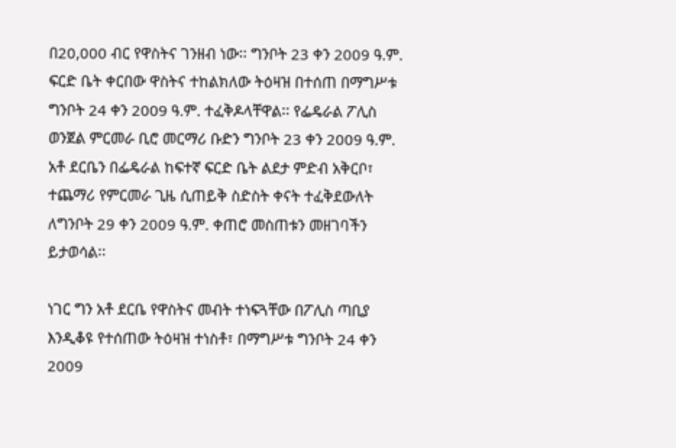በ20,000 ብር የዋስትና ገንዘብ ነው፡፡ ግንቦት 23 ቀን 2009 ዓ.ም. ፍርድ ቤት ቀርበው ዋስትና ተከልክለው ትዕዛዝ በተሰጠ በማግሥቱ ግንቦት 24 ቀን 2009 ዓ.ም. ተፈቅዶላቸዋል፡፡ የፌዴራል ፖሊስ ወንጀል ምርመራ ቢሮ መርማሪ ቡድን ግንቦት 23 ቀን 2009 ዓ.ም. አቶ ደርቤን በፌዴራል ከፍተኛ ፍርድ ቤት ልደታ ምድብ አቅርቦ፣ ተጨማሪ የምርመራ ጊዜ ሲጠይቅ ስድስት ቀናት ተፈቅደውለት ለግንቦት 29 ቀን 2009 ዓ.ም. ቀጠሮ መስጠቱን መዘገባችን ይታወሳል፡፡

ነገር ግን አቶ ደርቤ የዋስትና መብት ተነፍጓቸው በፖሊስ ጣቢያ እንዲቆዩ የተሰጠው ትዕዛዝ ተነስቶ፣ በማግሥቱ ግንቦት 24 ቀን 2009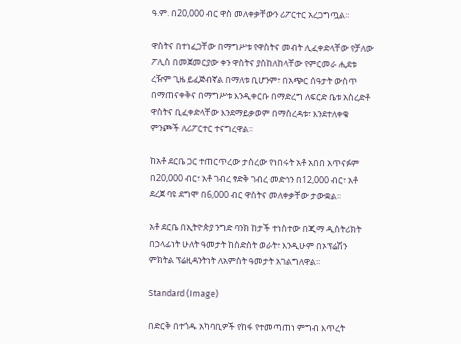ዓ.ም. በ20,000 ብር ዋስ መለቀቃቸውን ሪፖርተር አረጋግጧል፡፡

ዋስትና በተነፈጋቸው በማግሥቱ የዋስትና መብት ሊፈቀድላቸው የቻለው ፖሊስ በመጀመርያው ቀን ዋስትና ያስከለከላቸው የምርመራ ሒደቱ ረዥም ጊዜ ይፈጅብኛል በማለቱ ቢሆንም፣ በአጭር ሰዓታት ውስጥ በማጠናቀቅና በማግሥቱ እንዲቀርቡ በማድረግ ለፍርድ ቤቱ አስረድቶ ዋስትና ቢፈቀድላቸው እንደማይቃወም በማስረዳቱ፣ እንደተለቀቁ ምንጮች ለሪፖርተር ተናግረዋል፡፡

ከአቶ ደርቤ ጋር ተጠርጥረው ታስረው የነበሩት አቶ አበበ አጥናፉም በ20,000 ብር፣ አቶ ገብረ ፃድቅ ገብረ መድኅን በ12,000 ብር፣ አቶ ደረጀ ባዩ ደግሞ በ6,000 ብር ዋስትና መለቀቃቸው ታውቋል፡፡

አቶ ደርቤ በኢትዮጵያ ንግድ ባንክ ከታች ተነስተው በጂማ ዲስትሪክት በኃላፊነት ሁለት ዓመታት ከስድስት ወራት፣ እንዲሁም በኦፕሬሽን ምክትል ፕሬዚዳንትነት ለአምስት ዓመታት አገልግለዋል፡፡

Standard (Image)

በድርቅ በተጎዱ አካባቢዎች የከፋ የተመጣጠነ ምግብ እጥረት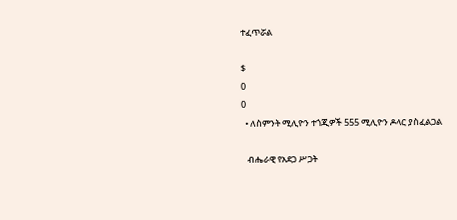ተፈጥሯል

$
0
0
  • ለስምንት ሚሊዮን ተጎጂዎች 555 ሚሊዮን ዶላር ያስፈልጋል

   ብሔራዊ የአደጋ ሥጋት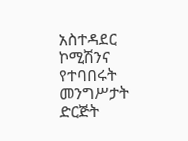አስተዳደር ኮሚሽንና የተባበሩት መንግሥታት ድርጅት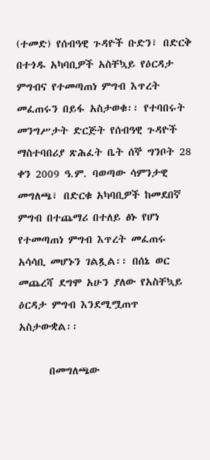(ተመድ) የሰብዓዊ ጉዳዮች ቡድን፣ በድርቅ በተጎዱ አካባቢዎች አስቸኳይ የዕርዳታ ምግብና የተመጣጠነ ምግብ እጥረት መፈጠሩን በይፋ አስታወቁ፡፡ የተባበሩት መንግሥታት ድርጅት የሰብዓዊ ጉዳዮች ማስተባበሪያ ጽሕፈት ቤት ሰኞ ግንቦት 28 ቀን 2009 ዓ.ም. ባወጣው ሳምንታዊ መግለጫ፣ በድርቁ አካባቢዎች ከመደበኛ ምግብ በተጨማሪ በተለይ ፅኑ የሆነ የተመጣጠነ ምግብ እጥረት መፈጠሩ አሳሳቢ መሆኑን ገልጿል፡፡ በሰኔ ወር መጨረሻ ደግሞ አሁን ያለው የአስቸኳይ ዕርዳታ ምግብ እንደሚሟጠጥ አስታውቋል፡፡

      በመግለጫው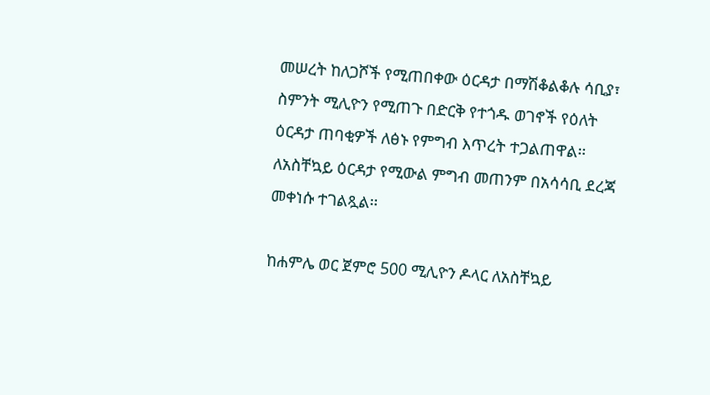መሠረት ከለጋሾች የሚጠበቀው ዕርዳታ በማሽቆልቆሉ ሳቢያ፣ ስምንት ሚሊዮን የሚጠጉ በድርቅ የተጎዱ ወገኖች የዕለት ዕርዳታ ጠባቂዎች ለፅኑ የምግብ እጥረት ተጋልጠዋል፡፡ ለአስቸኳይ ዕርዳታ የሚውል ምግብ መጠንም በአሳሳቢ ደረጃ መቀነሱ ተገልጿል፡፡

ከሐምሌ ወር ጀምሮ 500 ሚሊዮን ዶላር ለአስቸኳይ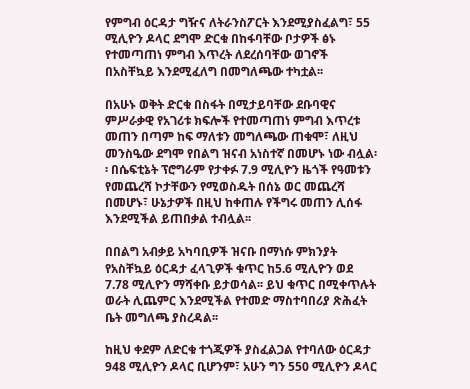የምግብ ዕርዳታ ግዥና ለትራንስፖርት እንደሚያስፈልግ፣ 55 ሚሊዮን ዶላር ደግሞ ድርቁ በከፋባቸው ቦታዎች ፅኑ የተመጣጠነ ምግብ እጥረት ለደረሰባቸው ወገኖች በአስቸኳይ እንደሚፈለግ በመግለጫው ተካቷል፡፡

በአሁኑ ወቅት ድርቁ በስፋት በሚታይባቸው ደቡባዊና ምሥራቃዊ የአገሪቱ ክፍሎች የተመጣጠነ ምግብ እጥረቱ መጠን በጣም ከፍ ማለቱን መግለጫው ጠቁሞ፣ ለዚህ መንስዔው ደግሞ የበልግ ዝናብ አነስተኛ በመሆኑ ነው ብሏል፡፡ በሴፍቲኔት ፕሮግራም የታቀፉ 7.9 ሚሊዮን ዜጎች የዓመቱን የመጨረሻ ኮታቸውን የሚወስዱት በሰኔ ወር መጨረሻ በመሆኑ፣ ሁኔታዎች በዚህ ከቀጠሉ የችግሩ መጠን ሊሰፋ እንደሚችል ይጠበቃል ተብሏል፡፡

በበልግ አብቃይ አካባቢዎች ዝናቡ በማነሱ ምክንያት የአስቸኳይ ዕርዳታ ፈላጊዎች ቁጥር ከ5.6 ሚሊዮን ወደ 7.78 ሚሊዮን ማሻቀቡ ይታወሳል፡፡ ይህ ቁጥር በሚቀጥሉት ወራት ሊጨምር እንደሚችል የተመድ ማስተባበሪያ ጽሕፈት ቤት መግለጫ ያስረዳል፡፡

ከዚህ ቀደም ለድርቁ ተጎጂዎች ያስፈልጋል የተባለው ዕርዳታ 948 ሚሊዮን ዶላር ቢሆንም፣ አሁን ግን 550 ሚሊዮን ዶላር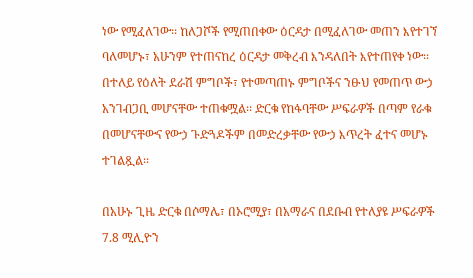ነው የሚፈለገው፡፡ ከለጋሾች የሚጠበቀው ዕርዳታ በሚፈለገው መጠን እየተገኘ ባለመሆኑ፣ አሁንም የተጠናከረ ዕርዳታ መቅረብ እንዳለበት እየተጠየቀ ነው፡፡ በተለይ የዕለት ደራሽ ምግቦች፣ የተመጣጠኑ ምግቦችና ንፁህ የመጠጥ ውኃ አንገብጋቢ መሆናቸው ተጠቁሟል፡፡ ድርቁ የከፋባቸው ሥፍራዎች በጣም የራቁ በመሆናቸውና የውኃ ጉድጓዶችም በመድረቃቸው የውኃ እጥረት ፈተና መሆኑ ተገልጿል፡፡

በአሁኑ ጊዜ ድርቁ በሶማሌ፣ በኦሮሚያ፣ በአማራና በደቡብ የተለያዩ ሥፍራዎች 7.8 ሚሊዮን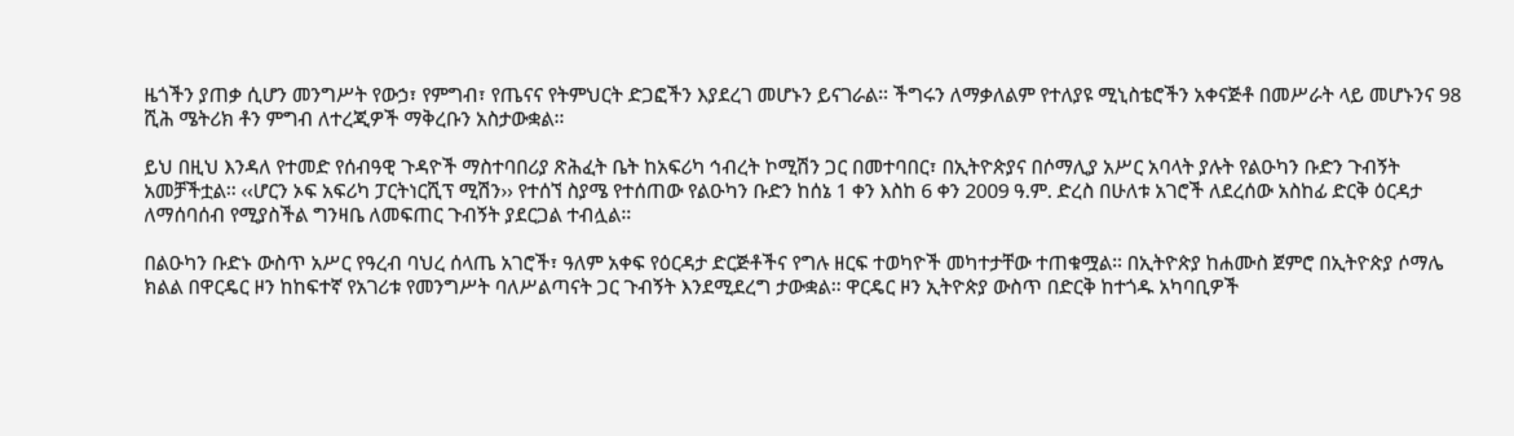ዜጎችን ያጠቃ ሲሆን መንግሥት የውኃ፣ የምግብ፣ የጤናና የትምህርት ድጋፎችን እያደረገ መሆኑን ይናገራል፡፡ ችግሩን ለማቃለልም የተለያዩ ሚኒስቴሮችን አቀናጅቶ በመሥራት ላይ መሆኑንና 98 ሺሕ ሜትሪክ ቶን ምግብ ለተረጂዎች ማቅረቡን አስታውቋል፡፡

ይህ በዚህ እንዳለ የተመድ የሰብዓዊ ጉዳዮች ማስተባበሪያ ጽሕፈት ቤት ከአፍሪካ ኅብረት ኮሚሽን ጋር በመተባበር፣ በኢትዮጵያና በሶማሊያ አሥር አባላት ያሉት የልዑካን ቡድን ጉብኝት አመቻችቷል፡፡ ‹‹ሆርን ኦፍ አፍሪካ ፓርትነርሺፕ ሚሽን›› የተሰኘ ስያሜ የተሰጠው የልዑካን ቡድን ከሰኔ 1 ቀን እስከ 6 ቀን 2009 ዓ.ም. ድረስ በሁለቱ አገሮች ለደረሰው አስከፊ ድርቅ ዕርዳታ ለማሰባሰብ የሚያስችል ግንዛቤ ለመፍጠር ጉብኝት ያደርጋል ተብሏል፡፡

በልዑካን ቡድኑ ውስጥ አሥር የዓረብ ባህረ ሰላጤ አገሮች፣ ዓለም አቀፍ የዕርዳታ ድርጅቶችና የግሉ ዘርፍ ተወካዮች መካተታቸው ተጠቁሟል፡፡ በኢትዮጵያ ከሐሙስ ጀምሮ በኢትዮጵያ ሶማሌ ክልል በዋርዴር ዞን ከከፍተኛ የአገሪቱ የመንግሥት ባለሥልጣናት ጋር ጉብኝት እንደሚደረግ ታውቋል፡፡ ዋርዴር ዞን ኢትዮጵያ ውስጥ በድርቅ ከተጎዱ አካባቢዎች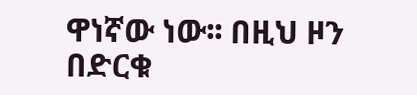ዋነኛው ነው፡፡ በዚህ ዞን በድርቁ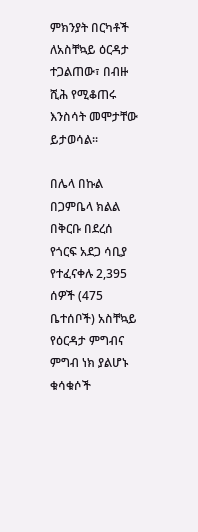ምክንያት በርካቶች ለአስቸኳይ ዕርዳታ ተጋልጠው፣ በብዙ ሺሕ የሚቆጠሩ እንስሳት መሞታቸው ይታወሳል፡፡

በሌላ በኩል በጋምቤላ ክልል በቅርቡ በደረሰ የጎርፍ አደጋ ሳቢያ የተፈናቀሉ 2,395 ሰዎች (475 ቤተሰቦች) አስቸኳይ የዕርዳታ ምግብና ምግብ ነክ ያልሆኑ ቁሳቁሶች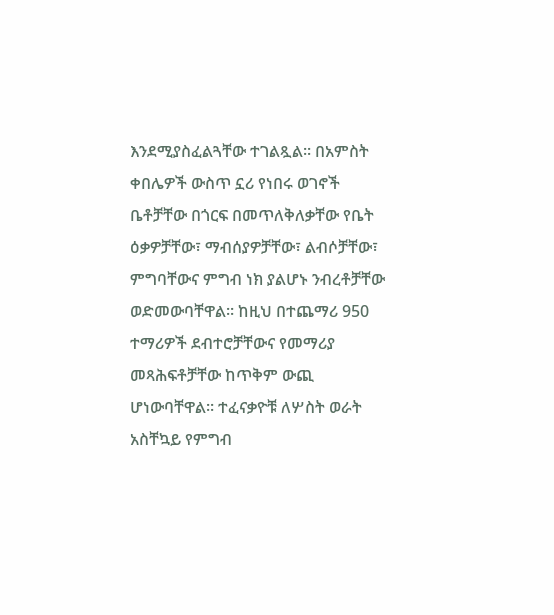እንደሚያስፈልጓቸው ተገልጿል፡፡ በአምስት ቀበሌዎች ውስጥ ኗሪ የነበሩ ወገኖች ቤቶቻቸው በጎርፍ በመጥለቅለቃቸው የቤት ዕቃዎቻቸው፣ ማብሰያዎቻቸው፣ ልብሶቻቸው፣ ምግባቸውና ምግብ ነክ ያልሆኑ ንብረቶቻቸው ወድመውባቸዋል፡፡ ከዚህ በተጨማሪ 950 ተማሪዎች ደብተሮቻቸውና የመማሪያ መጻሕፍቶቻቸው ከጥቅም ውጪ ሆነውባቸዋል፡፡ ተፈናቃዮቹ ለሦስት ወራት አስቸኳይ የምግብ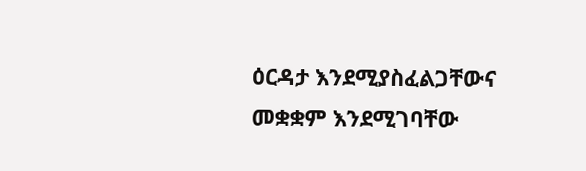ዕርዳታ እንደሚያስፈልጋቸውና መቋቋም እንደሚገባቸው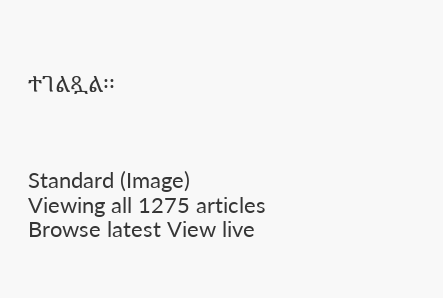ተገልጿል፡፡



Standard (Image)
Viewing all 1275 articles
Browse latest View live